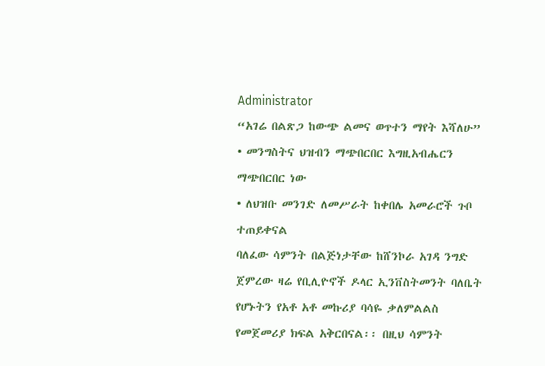Administrator
“አገሬ በልጽጋ ከውጭ ልመና ወጥተን ማየት እሻለሁ”
• መንግስትና ህዝብን ማጭበርበር እግዚአብሔርን ማጭበርበር ነው
• ለህዝቡ መንገድ ለመሥራት ከቀበሌ አመራሮች ጉቦ ተጠይቀናል
ባለፈው ሳምንት በልጅነታቸው ከሸንኮራ አገዳ ንግድ ጀምረው ዛሬ የቢሊዮኖች ዶላር ኢንቨስትመንት ባለቤት የሆኑትን የአቶ አቶ መኩሪያ ባሳዬ ቃለምልልስ የመጀመሪያ ክፍል አቅርበናል፡፡ በዚህ ሳምንት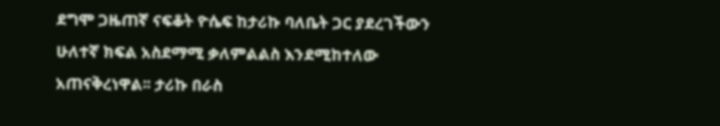ደግሞ ጋዜጠኛ ናፍቆት ዮሴፍ ከታሪኩ ባለቤት ጋር ያደረገችውን
ሁለተኛ ክፍል አስደማሚ ቃለምልልስ እንደሚከተለው አጠናቅረነዋል፡፡ ታሪኩ በራስ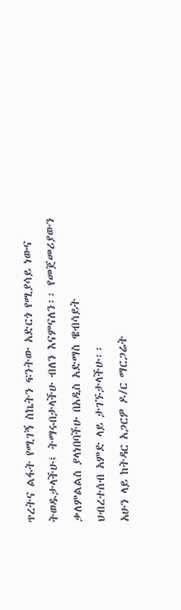ጥረትና ልፋት የሚገኝ ስኬትን ፍንትው አድርጎ የሚያሳይ ነውና ትወዱታላችሁ፤ ትማሩበታላችሁ ብለን እናምናለን፡፡ የመጀመሪያውን ቃለምልልስ ያላነበባችሁ በአዲስ አድማስ ዌብሳይት
ህብረተሰብ አምድ ላይ ታገኙታላችሁ፡፡
አሁን ላይ ከትዳር አጋርዎ ዶ/ር ማርጋሬት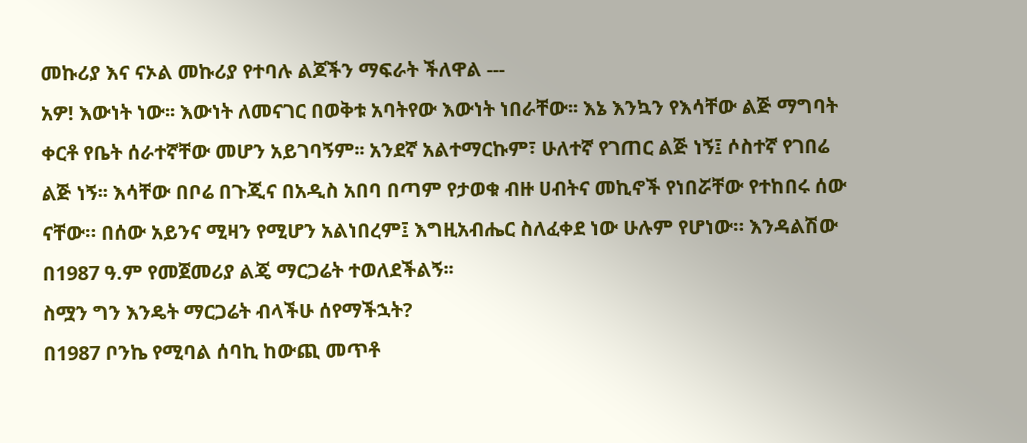መኩሪያ እና ናኦል መኩሪያ የተባሉ ልጆችን ማፍራት ችለዋል ---
አዎ! እውነት ነው፡፡ እውነት ለመናገር በወቅቱ አባትየው እውነት ነበራቸው፡፡ እኔ እንኳን የእሳቸው ልጅ ማግባት ቀርቶ የቤት ሰራተኛቸው መሆን አይገባኝም፡፡ አንደኛ አልተማርኩም፣ ሁለተኛ የገጠር ልጅ ነኝ፤ ሶስተኛ የገበሬ ልጅ ነኝ፡፡ እሳቸው በቦሬ በጉጂና በአዲስ አበባ በጣም የታወቁ ብዙ ሀብትና መኪኖች የነበሯቸው የተከበሩ ሰው ናቸው። በሰው አይንና ሚዛን የሚሆን አልነበረም፤ እግዚአብሔር ስለፈቀደ ነው ሁሉም የሆነው። እንዳልሽው በ1987 ዓ.ም የመጀመሪያ ልጄ ማርጋሬት ተወለደችልኝ፡፡
ስሟን ግን እንዴት ማርጋሬት ብላችሁ ሰየማችኋት?
በ1987 ቦንኬ የሚባል ሰባኪ ከውጪ መጥቶ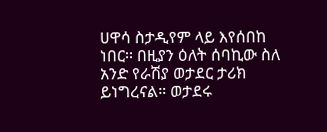ሀዋሳ ስታዲየም ላይ እየሰበከ ነበር፡፡ በዚያን ዕለት ሰባኪው ስለ አንድ የራሽያ ወታደር ታሪክ ይነግረናል። ወታደሩ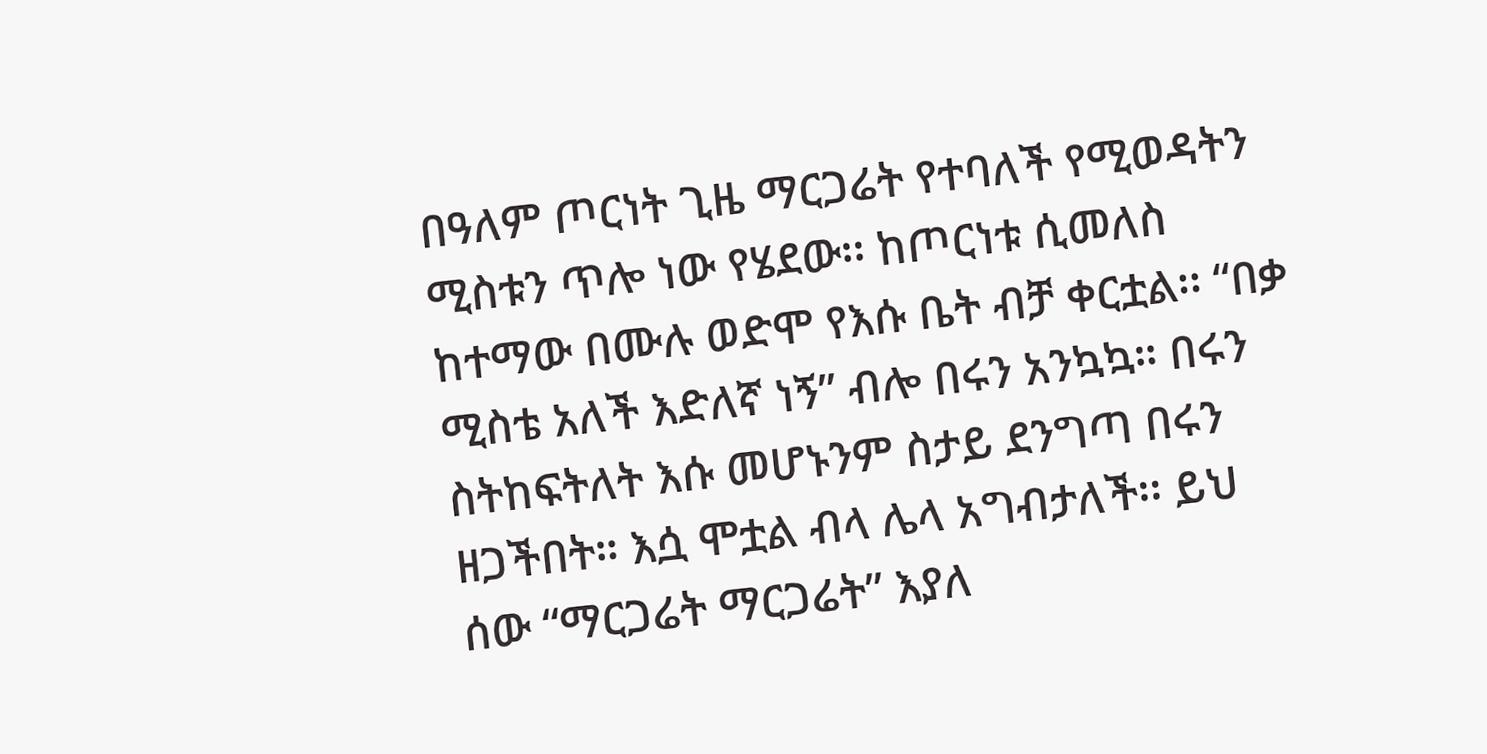በዓለም ጦርነት ጊዜ ማርጋሬት የተባለች የሚወዳትን ሚስቱን ጥሎ ነው የሄደው፡፡ ከጦርነቱ ሲመለስ ከተማው በሙሉ ወድሞ የእሱ ቤት ብቻ ቀርቷል፡፡ “በቃ ሚስቴ አለች እድለኛ ነኝ” ብሎ በሩን አንኳኳ። በሩን ስትከፍትለት እሱ መሆኑንም ስታይ ደንግጣ በሩን ዘጋችበት። እሷ ሞቷል ብላ ሌላ አግብታለች፡፡ ይህ ሰው “ማርጋሬት ማርጋሬት” እያለ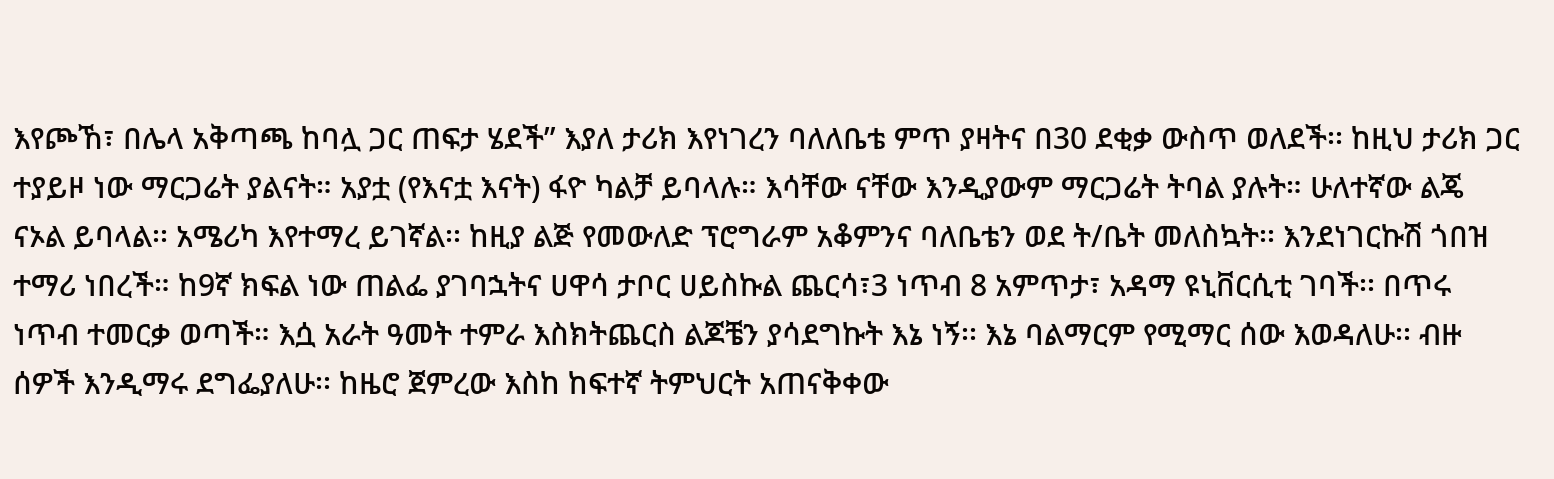እየጮኸ፣ በሌላ አቅጣጫ ከባሏ ጋር ጠፍታ ሄደች” እያለ ታሪክ እየነገረን ባለለቤቴ ምጥ ያዛትና በ30 ደቂቃ ውስጥ ወለደች፡፡ ከዚህ ታሪክ ጋር ተያይዞ ነው ማርጋሬት ያልናት። አያቷ (የእናቷ እናት) ፋዮ ካልቻ ይባላሉ። እሳቸው ናቸው እንዲያውም ማርጋሬት ትባል ያሉት። ሁለተኛው ልጄ ናኦል ይባላል፡፡ አሜሪካ እየተማረ ይገኛል፡፡ ከዚያ ልጅ የመውለድ ፕሮግራም አቆምንና ባለቤቴን ወደ ት/ቤት መለስኳት፡፡ እንደነገርኩሽ ጎበዝ ተማሪ ነበረች። ከ9ኛ ክፍል ነው ጠልፌ ያገባኋትና ሀዋሳ ታቦር ሀይስኩል ጨርሳ፣3 ነጥብ 8 አምጥታ፣ አዳማ ዩኒቨርሲቲ ገባች፡፡ በጥሩ ነጥብ ተመርቃ ወጣች። እሷ አራት ዓመት ተምራ እስክትጨርስ ልጆቼን ያሳደግኩት እኔ ነኝ፡፡ እኔ ባልማርም የሚማር ሰው እወዳለሁ፡፡ ብዙ ሰዎች እንዲማሩ ደግፌያለሁ፡፡ ከዜሮ ጀምረው እስከ ከፍተኛ ትምህርት አጠናቅቀው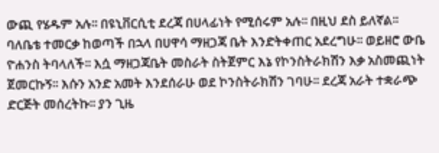ውጪ የሄዱም አሉ፡፡ በዩኒቨርሲቲ ደረጃ በሀላፊነት የሚሰሩም አሉ፡፡ በዚህ ደስ ይለኛል፡፡ ባለቤቴ ተመርቃ ከወጣች በኋላ በሀዋሳ ማዘጋጃ ቤት እንድትቀጠር አደረግሁ፡፡ ወይዘሮ ውቤ ዮሐንስ ትባላለች፡፡ እሷ ማዘጋጃቤት መስራት ስትጀምር እኔ የኮንስትራክሽን እቃ አስመጪነት ጀመርኩኝ፡፡ እሱን አንድ አመት እንደሰራሁ ወደ ኮንስትራክሽን ገባሁ፡፡ ደረጃ አራት ተቋራጭ ድርጅት መሰረትኩ፡፡ ያን ጊዜ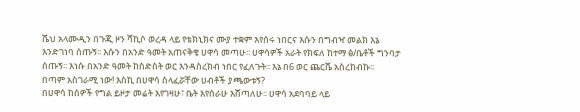ሼህ አላሙዲን በጉጂ ዞን ሻኪሶ ወረዳ ላይ የቴክኒክና ሙያ ተቋም እየሰሩ ነበርና እሱን በግብዣ መልክ እኔ እንድገነባ ሰጡኝ፡፡ እሱን በአንድ ዓመት አጠናቅቄ ሀዋሳ መጣሁ፡፡ ሀዋሳዎች አራት የክፍለ ከተማ ፅ/ቤቶች ግንባታ ሰጡኝ፡፡ እነሱ በአንድ ዓመት ከስድስት ወር እንዳስረክብ ነበር የፈለጉት፡፡ እኔ በ6 ወር ጨርሼ አስረከብኩ፡፡
በጣም አስገራሚ ነው! እስኪ በሀዋሳ ስላፈሯቸው ሀብቶች ያጫውቱኝ?
በሀዋሳ ከሰዎች የግል ይዞታ መሬት እየገዛሁ፣ ቤት እየሰራሁ እሸጣለሁ፡፡ ሀዋሳ አደባባይ ላይ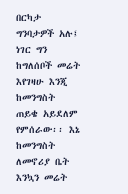በርካታ ግንባታዎች አሉ፤ ነገር ግን ከግለሰቦች መሬት እየገዛሁ እንጂ ከመንግስት ጠይቄ አይደለም የምሰራው፡፡ እኔ ከመንግስት ለመኖሪያ ቤት እንኳን መሬት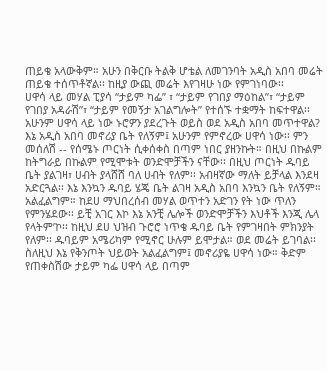ጠይቄ አላውቅም። አሁን በቅርቡ ትልቅ ሆቴል ለመገንባት አዲስ አበባ መሬት ጠይቄ ተሰጥቶኛል፡፡ ከዚያ ውጪ መሬት እየገዛሁ ነው የምገነባው፡፡
ሀዋሳ ላይ መሃል ፒያሳ “ታይም ካፌ” ፣ “ታይም የገበያ ማዕከል”፣ “ታይም የገበያ አዳራሽ”፣ “ታይም የመኝታ አገልግሎት” የተሰኙ ተቋማት ከፍተዋል፡፡ አሁንም ሀዋሳ ላይ ነው ኑሮዎን ያደረጉት ወይስ ወደ አዲስ አበባ መጥተዋል?
እኔ አዲስ አበባ መኖሪያ ቤት የለኝም፤ አሁንም የምኖረው ሀዋሳ ነው፡፡ ምን መሰለሽ -- የሰሜኑ ጦርነት ሲቀሰቀስ በጣም ነበር ያዘንኩት። በዚህ በኩልም ከትግራይ በኩልም የሚሞቱት ወንድሞቻችን ናቸው፡፡ በዚህ ጦርነት ዱባይ ቤት ያልገዛ፣ ሀብት ያላሸሸ ባለ ሀብት የለም፡፡ አብዛኛው ማለት ይቻላል እንደዛ አድርጓል፡፡ እኔ እንኳን ዱባይ ሄጄ ቤት ልገዛ አዲስ አበባ እንኳን ቤት የለኝም። አልፈልግም። ከደሀ ማህበረሰብ መሃል ወጥተን አድገን የት ነው ጥለን የምንሄደው፡፡ ይቺ አገር እኮ እኔ አንቺ ሌሎች ወንድሞቻችን እህቶች እንጂ ሌላ የላትም’ኮ፡፡ ከዚህ ደሀ ህዝብ ጉሮሮ ነጥቄ ዱባይ ቤት የምገዛበት ምክንያት የለም፡፡ ዱባይም አሜሪካም የሚኖር ሁሉም ይሞታል። ወደ መሬት ይገባል፡፡ ስለዚህ እኔ የቅንጦት ህይወት አልፈልግም፤ መኖሪያዬ ሀዋሳ ነው። ቅድም የጠቀስሽው ታይም ካፌ ሀዋሳ ላይ በጣም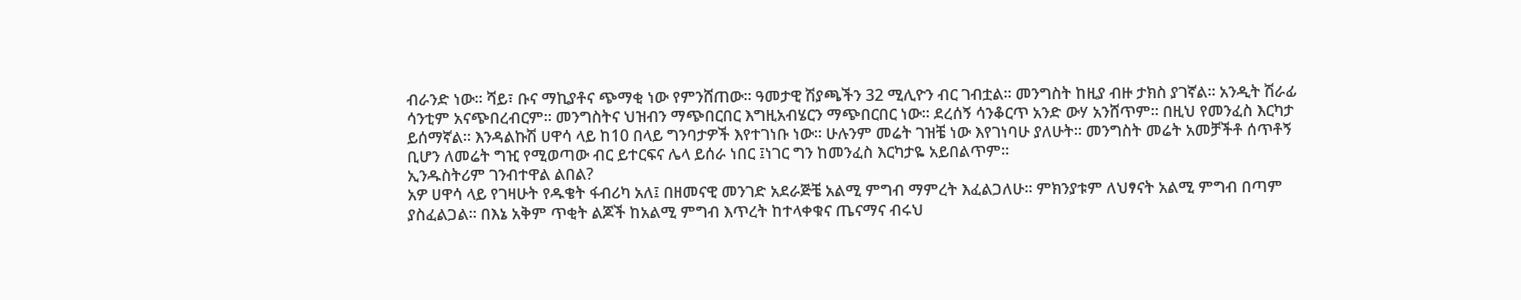ብራንድ ነው፡፡ ሻይ፣ ቡና ማኪያቶና ጭማቂ ነው የምንሸጠው፡፡ ዓመታዊ ሽያጫችን 32 ሚሊዮን ብር ገብቷል፡፡ መንግስት ከዚያ ብዙ ታክስ ያገኛል፡፡ አንዲት ሽራፊ ሳንቲም አናጭበረብርም፡፡ መንግስትና ህዝብን ማጭበርበር እግዚአብሄርን ማጭበርበር ነው፡፡ ደረሰኝ ሳንቆርጥ አንድ ውሃ አንሸጥም፡፡ በዚህ የመንፈስ እርካታ ይሰማኛል። እንዳልኩሽ ሀዋሳ ላይ ከ10 በላይ ግንባታዎች እየተገነቡ ነው፡፡ ሁሉንም መሬት ገዝቼ ነው እየገነባሁ ያለሁት። መንግስት መሬት አመቻችቶ ሰጥቶኝ ቢሆን ለመሬት ግዢ የሚወጣው ብር ይተርፍና ሌላ ይሰራ ነበር ፤ነገር ግን ከመንፈስ እርካታዬ አይበልጥም፡፡
ኢንዱስትሪም ገንብተዋል ልበል?
አዎ ሀዋሳ ላይ የገዛሁት የዱቄት ፋብሪካ አለ፤ በዘመናዊ መንገድ አደራጅቼ አልሚ ምግብ ማምረት እፈልጋለሁ፡፡ ምክንያቱም ለህፃናት አልሚ ምግብ በጣም ያስፈልጋል። በእኔ አቅም ጥቂት ልጆች ከአልሚ ምግብ እጥረት ከተላቀቁና ጤናማና ብሩህ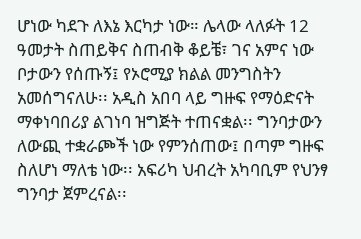ሆነው ካደጉ ለእኔ እርካታ ነው። ሌላው ላለፉት 12 ዓመታት ስጠይቅና ስጠብቅ ቆይቼ፣ ገና አምና ነው ቦታውን የሰጡኝ፤ የኦሮሚያ ክልል መንግስትን አመሰግናለሁ፡፡ አዲስ አበባ ላይ ግዙፍ የማዕድናት ማቀነባበሪያ ልገነባ ዝግጅት ተጠናቋል፡፡ ግንባታውን ለውጪ ተቋራጮች ነው የምንሰጠው፤ በጣም ግዙፍ ስለሆነ ማለቴ ነው፡፡ አፍሪካ ህብረት አካባቢም የህንፃ ግንባታ ጀምረናል፡፡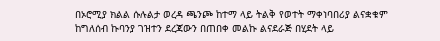በኦሮሚያ ክልል ሱሉልታ ወረዳ ጫንጮ ከተማ ላይ ትልቅ የወተት ማቀነባበሪያ ልናቋቁም ከግለሰብ ኩባንያ ገዝተን ደረጃውን በጠበቀ መልኩ ልናደራጅ በሂደት ላይ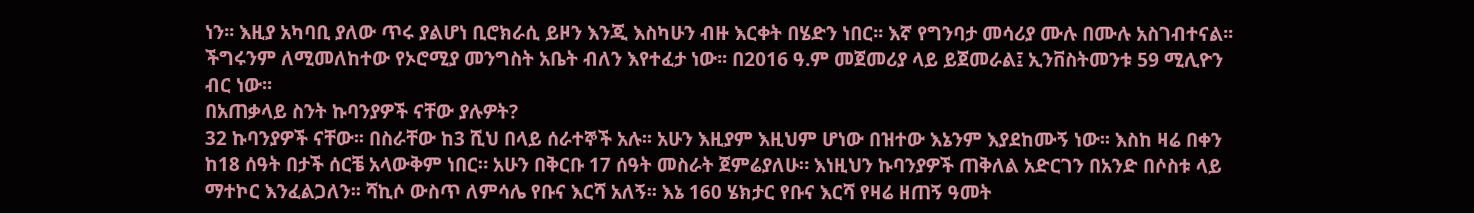ነን፡፡ እዚያ አካባቢ ያለው ጥሩ ያልሆነ ቢሮክራሲ ይዞን እንጂ እስካሁን ብዙ እርቀት በሄድን ነበር፡፡ እኛ የግንባታ መሳሪያ ሙሉ በሙሉ አስገብተናል፡፡ ችግሩንም ለሚመለከተው የኦሮሚያ መንግስት አቤት ብለን እየተፈታ ነው፡፡ በ2016 ዓ.ም መጀመሪያ ላይ ይጀመራል፤ ኢንቨስትመንቱ 59 ሚሊዮን ብር ነው፡፡
በአጠቃላይ ስንት ኩባንያዎች ናቸው ያሉዎት?
32 ኩባንያዎች ናቸው፡፡ በስራቸው ከ3 ሺህ በላይ ሰራተኞች አሉ፡፡ አሁን እዚያም እዚህም ሆነው በዝተው እኔንም እያደከሙኝ ነው፡፡ እስከ ዛሬ በቀን ከ18 ሰዓት በታች ሰርቼ አላውቅም ነበር። አሁን በቅርቡ 17 ሰዓት መስራት ጀምሬያለሁ። እነዚህን ኩባንያዎች ጠቅለል አድርገን በአንድ በሶስቱ ላይ ማተኮር እንፈልጋለን፡፡ ሻኪሶ ውስጥ ለምሳሌ የቡና እርሻ አለኝ፡፡ እኔ 160 ሄክታር የቡና እርሻ የዛሬ ዘጠኝ ዓመት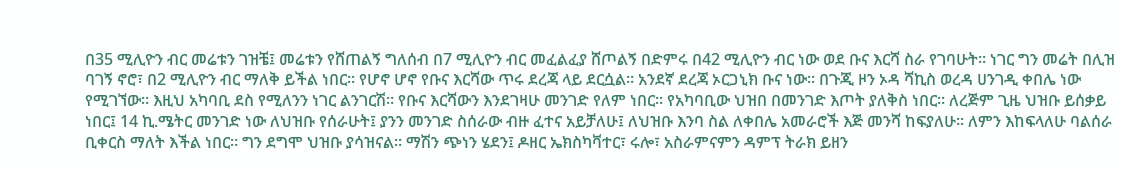በ35 ሚሊዮን ብር መሬቱን ገዝቼ፤ መሬቱን የሸጠልኝ ግለሰብ በ7 ሚሊዮን ብር መፈልፈያ ሸጦልኝ በድምሩ በ42 ሚሊዮን ብር ነው ወደ ቡና እርሻ ስራ የገባሁት፡፡ ነገር ግን መሬት በሊዝ ባገኝ ኖሮ፣ በ2 ሚሊዮን ብር ማለቅ ይችል ነበር፡፡ የሆኖ ሆኖ የቡና እርሻው ጥሩ ደረጃ ላይ ደርሷል። አንደኛ ደረጃ ኦርጋኒክ ቡና ነው፡፡ በጉጂ ዞን ኦዳ ሻኪስ ወረዳ ሀንገዲ ቀበሌ ነው የሚገኘው፡፡ እዚህ አካባቢ ደስ የሚለንን ነገር ልንገርሽ፡፡ የቡና እርሻውን እንደገዛሁ መንገድ የለም ነበር፡፡ የአካባቢው ህዝበ በመንገድ እጦት ያለቅስ ነበር፡፡ ለረጅም ጊዜ ህዝቡ ይሰቃይ ነበር፤ 14 ኪ.ሜትር መንገድ ነው ለህዝቡ የሰራሁት፤ ያንን መንገድ ስሰራው ብዙ ፈተና አይቻለሁ፤ ለህዝቡ እንባ ስል ለቀበሌ አመራሮች እጅ መንሻ ከፍያለሁ። ለምን እከፍላለሁ ባልሰራ ቢቀርስ ማለት እችል ነበር። ግን ደግሞ ህዝቡ ያሳዝናል። ማሽን ጭነን ሄደን፤ ዶዘር ኤክስካቫተር፣ ሩሎ፣ አስራምናምን ዳምፕ ትራክ ይዘን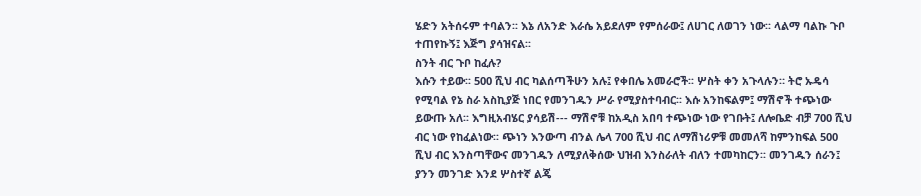ሄድን አትሰሩም ተባልን፡፡ እኔ ለአንድ እራሴ አይደለም የምሰራው፤ ለሀገር ለወገን ነው፡፡ ላልማ ባልኩ ጉቦ ተጠየኩኝ፤ እጅግ ያሳዝናል፡፡
ስንት ብር ጉቦ ከፈሉ?
እሱን ተይው፡፡ 500 ሺህ ብር ካልሰጣችሁን አሉ፤ የቀበሌ አመራሮች፡፡ ሦስት ቀን አጉላሉን። ትሮ ኡዴሳ የሚባል የኔ ስራ አስኪያጅ ነበር የመንገዱን ሥራ የሚያስተባብር፡፡ እሱ አንከፍልም፤ ማሽኖች ተጭነው ይውጡ አለ፡፡ እግዚአብሄር ያሳይሽ--- ማሽኖቹ ከአዲስ አበባ ተጭነው ነው የገቡት፤ ለሎቤድ ብቻ 700 ሺህ ብር ነው የከፈልነው፡፡ ጭነን እንውጣ ብንል ሌላ 700 ሺህ ብር ለማሽነሪዎቹ መመለሻ ከምንከፍል 500 ሺህ ብር እንስጣቸውና መንገዱን ለሚያለቅሰው ህዝብ እንስራለት ብለን ተመካከርን፡፡ መንገዱን ሰራን፤ ያንን መንገድ እንደ ሦስተኛ ልጄ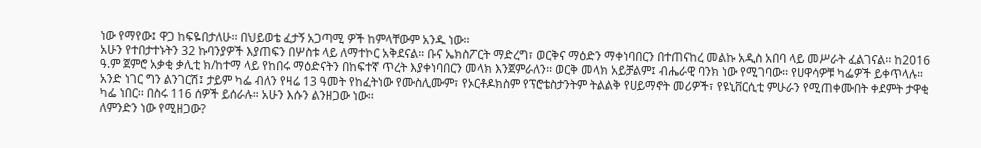ነው የማየው፤ ዋጋ ከፍዬበታለሁ፡፡ በህይወቴ ፈታኝ አጋጣሚ ዎች ከምላቸውም አንዱ ነው፡፡
አሁን የተበታተኑትን 32 ኩባንያዎች እያጠፍን በሦስቱ ላይ ለማተኮር አቅደናል። ቡና ኤክስፖርት ማድረግ፣ ወርቅና ማዕድን ማቀነባበርን በተጠናከረ መልኩ አዲስ አበባ ላይ መሥራት ፈልገናል፡፡ ከ2016 ዓ.ም ጀምሮ አቃቂ ቃሊቲ ክ/ከተማ ላይ የከበሩ ማዕድናትን በከፍተኛ ጥረት እያቀነባበርን መላክ እንጀምራለን፡፡ ወርቅ መላክ አይቻልም፤ ብሔራዊ ባንክ ነው የሚገባው፡፡ የሀዋሳዎቹ ካፌዎች ይቀጥላሉ። አንድ ነገር ግን ልንገርሽ፤ ታይም ካፌ ብለን የዛሬ 13 ዓመት የከፈትነው የሙስሊሙም፣ የኦርቶዶክስም የፕሮቴስታንትም ትልልቅ የሀይማኖት መሪዎች፣ የዩኒቨርሲቲ ምሁራን የሚጠቀሙበት ቀደምት ታዋቂ ካፌ ነበር፡፡ በስሩ 116 ሰዎች ይሰራሉ። አሁን እሱን ልንዘጋው ነው፡፡
ለምንድን ነው የሚዘጋው?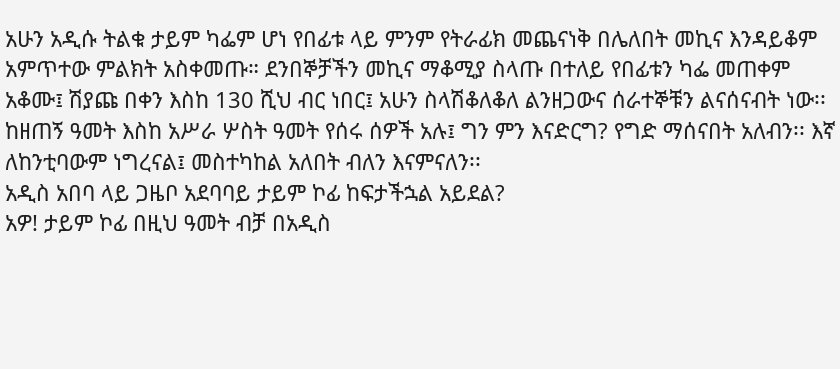አሁን አዲሱ ትልቁ ታይም ካፌም ሆነ የበፊቱ ላይ ምንም የትራፊክ መጨናነቅ በሌለበት መኪና እንዳይቆም አምጥተው ምልክት አስቀመጡ። ደንበኞቻችን መኪና ማቆሚያ ስላጡ በተለይ የበፊቱን ካፌ መጠቀም አቆሙ፤ ሽያጩ በቀን እስከ 130 ሺህ ብር ነበር፤ አሁን ስላሽቆለቆለ ልንዘጋውና ሰራተኞቹን ልናሰናብት ነው፡፡ ከዘጠኝ ዓመት እስከ አሥራ ሦስት ዓመት የሰሩ ሰዎች አሉ፤ ግን ምን እናድርግ? የግድ ማሰናበት አለብን፡፡ እኛ ለከንቲባውም ነግረናል፤ መስተካከል አለበት ብለን እናምናለን፡፡
አዲስ አበባ ላይ ጋዜቦ አደባባይ ታይም ኮፊ ከፍታችኋል አይደል?
አዎ! ታይም ኮፊ በዚህ ዓመት ብቻ በአዲስ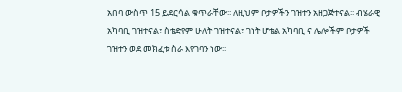አበባ ውስጥ 15 ይደርሳል ቁጥራቸው፡፡ ለዚህም ቦታዎችን ገዝተን አዘጋጅተናል፡፡ ብሄራዊ አካባቢ ገዝተናል፣ ስቴድየም ሁለት ገዝተናል፣ ገነት ሆቴል አካባቢ ና ሌሎችም ቦታዎች ገዝተን ወደ መክፈቱ ስራ እየገባን ነው፡፡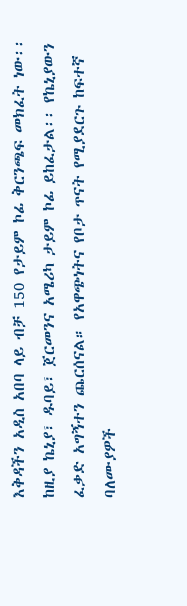እቅዳችን አዲስ አበባ ላይ ብቻ 150 የታይም ኮፊ ቅርንጫፍ መክፈት ነው፡፡ ከዚያ ኬኒያ፣ ዱባይ፣ ጀርመንና አሜሪካ ታይም ኮፊ ይከፈታል፡፡ የኬኒያውን ፈቃድ አግኝተን ጨርሰናል። የአዋጭነትና የቦታ ጥናት የሚያደርጉ ከፍተኛ ባለሙያዎች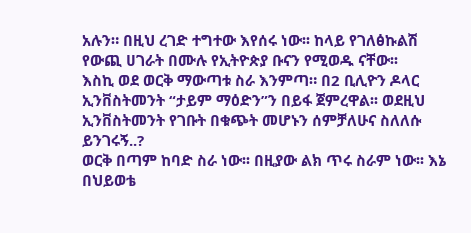አሉን። በዚህ ረገድ ተግተው እየሰሩ ነው፡፡ ከላይ የገለፅኩልሽ የውጪ ሀገራት በሙሉ የኢትዮጵያ ቡናን የሚወዱ ናቸው፡፡
እስኪ ወደ ወርቅ ማውጣቱ ስራ እንምጣ። በ2 ቢሊዮን ዶላር ኢንቨስትመንት “ታይም ማዕድን”ን በይፋ ጀምረዋል፡፡ ወደዚህ ኢንቨስትመንት የገቡት በቁጭት መሆኑን ሰምቻለሁና ስለለሱ ይንገሩኝ..?
ወርቅ በጣም ከባድ ስራ ነው፡፡ በዚያው ልክ ጥሩ ስራም ነው፡፡ እኔ በህይወቴ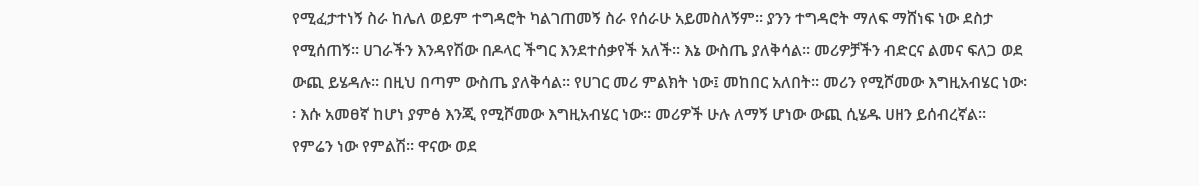የሚፈታተነኝ ስራ ከሌለ ወይም ተግዳሮት ካልገጠመኝ ስራ የሰራሁ አይመስለኝም፡፡ ያንን ተግዳሮት ማለፍ ማሸነፍ ነው ደስታ የሚሰጠኝ፡፡ ሀገራችን እንዳየሽው በዶላር ችግር እንደተሰቃየች አለች። እኔ ውስጤ ያለቅሳል፡፡ መሪዎቻችን ብድርና ልመና ፍለጋ ወደ ውጪ ይሄዳሉ። በዚህ በጣም ውስጤ ያለቅሳል፡፡ የሀገር መሪ ምልክት ነው፤ መከበር አለበት፡፡ መሪን የሚሾመው እግዚአብሄር ነው፡፡ እሱ አመፀኛ ከሆነ ያምፅ እንጂ የሚሾመው እግዚአብሄር ነው፡፡ መሪዎች ሁሉ ለማኝ ሆነው ውጪ ሲሄዱ ሀዘን ይሰብረኛል። የምሬን ነው የምልሽ፡፡ ዋናው ወደ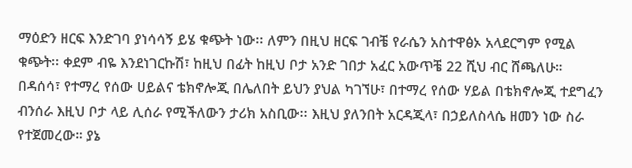ማዕድን ዘርፍ እንድገባ ያነሳሳኝ ይሄ ቁጭት ነው፡፡ ለምን በዚህ ዘርፍ ገብቼ የራሴን አስተዋፅኦ አላደርግም የሚል ቁጭት፡፡ ቀደም ብዬ እንደነገርኩሽ፣ ከዚህ በፊት ከዚህ ቦታ አንድ ገበታ አፈር አውጥቼ 22 ሺህ ብር ሸጫለሁ። በዳሰሳ፣ የተማረ የሰው ሀይልና ቴክኖሎጂ በሌለበት ይህን ያህል ካገኘሁ፣ በተማረ የሰው ሃይል በቴክኖሎጂ ተደግፈን ብንሰራ እዚህ ቦታ ላይ ሊሰራ የሚችለውን ታሪክ አስቢው፡፡ እዚህ ያለንበት አርዳጂላ፣ በኃይለስላሴ ዘመን ነው ስራ የተጀመረው። ያኔ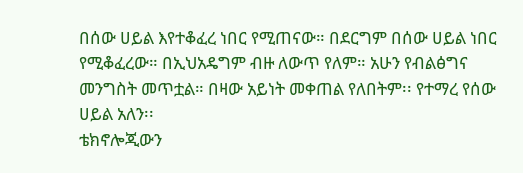በሰው ሀይል እየተቆፈረ ነበር የሚጠናው። በደርግም በሰው ሀይል ነበር የሚቆፈረው። በኢህአዴግም ብዙ ለውጥ የለም። አሁን የብልፅግና መንግስት መጥቷል። በዛው አይነት መቀጠል የለበትም፡፡ የተማረ የሰው ሀይል አለን፡፡
ቴክኖሎጂውን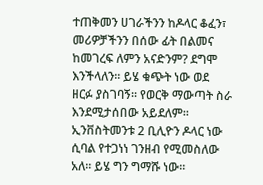ተጠቅመን ሀገራችንን ከዶላር ቆፈን፣ መሪዎቻችንን በሰው ፊት በልመና ከመገረፍ ለምን አናድንም? ደግሞ እንችላለን፡፡ ይሄ ቁጭት ነው ወደ ዘርፉ ያስገባኝ። የወርቅ ማውጣት ስራ እንደሚታሰበው አይደለም፡፡ ኢንቨስትመንቱ 2 ቢሊዮን ዶላር ነው ሲባል የተጋነነ ገንዘብ የሚመስለው አለ። ይሄ ግን ግማሹ ነው፡፡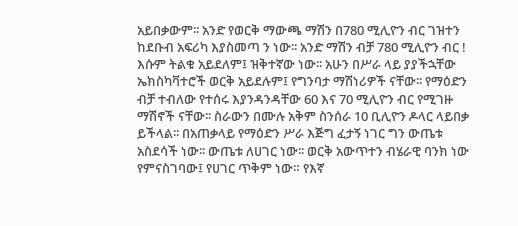አይበቃውም፡፡ አንድ የወርቅ ማውጫ ማሽን በ780 ሚሊዮን ብር ገዝተን ከደቡብ አፍሪካ እያስመጣ ን ነው፡፡ አንድ ማሽን ብቻ 780 ሚሊዮን ብር ! እሱም ትልቁ አይደለም፤ ዝቅተኛው ነው፡፡ አሁን በሥራ ላይ ያያችኋቸው ኤክስካቫተሮች ወርቅ አይደሉም፤ የግንባታ ማሽነሪዎች ናቸው፡፡ የማዕድን ብቻ ተብለው የተሰሩ እያንዳንዳቸው 60 እና 70 ሚሊዮን ብር የሚገዙ ማሽኖች ናቸው፡፡ ስራውን በሙሉ አቅም ስንሰራ 10 ቢሊዮን ዶላር ላይበቃ ይችላል፡፡ በአጠቃላይ የማዕድን ሥራ እጅግ ፈታኝ ነገር ግን ውጤቱ አስደሳች ነው፡፡ ውጤቱ ለሀገር ነው፡፡ ወርቅ አውጥተን ብሄራዊ ባንክ ነው የምናስገባው፤ የሀገር ጥቅም ነው። የእኛ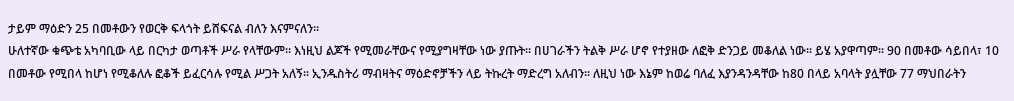ታይም ማዕድን 25 በመቶውን የወርቅ ፍላጎት ይሸፍናል ብለን እናምናለን፡፡
ሁለተኛው ቁጭቴ አካባቢው ላይ በርካታ ወጣቶች ሥራ የላቸውም፡፡ እነዚህ ልጆች የሚመራቸውና የሚያግዛቸው ነው ያጡት። በሀገራችን ትልቅ ሥራ ሆኖ የተያዘው ለፎቅ ድንጋይ መቆለል ነው፡፡ ይሄ አያዋጣም፡፡ 90 በመቶው ሳይበላ፣ 10 በመቶው የሚበላ ከሆነ የሚቆለሉ ፎቆች ይፈርሳሉ የሚል ሥጋት አለኝ፡፡ ኢንዱስትሪ ማብዛትና ማዕድኖቻችን ላይ ትኩረት ማድረግ አለብን፡፡ ለዚህ ነው እኔም ከወሬ ባለፈ እያንዳንዳቸው ከ80 በላይ አባላት ያሏቸው 77 ማህበራትን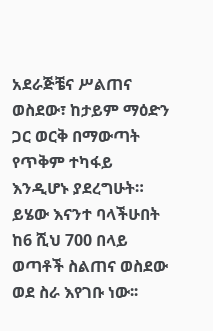አደራጅቼና ሥልጠና ወስደው፣ ከታይም ማዕድን ጋር ወርቅ በማውጣት የጥቅም ተካፋይ እንዲሆኑ ያደረግሁት። ይሄው እናንተ ባላችሁበት ከ6 ሺህ 700 በላይ ወጣቶች ስልጠና ወስደው ወደ ስራ እየገቡ ነው፡፡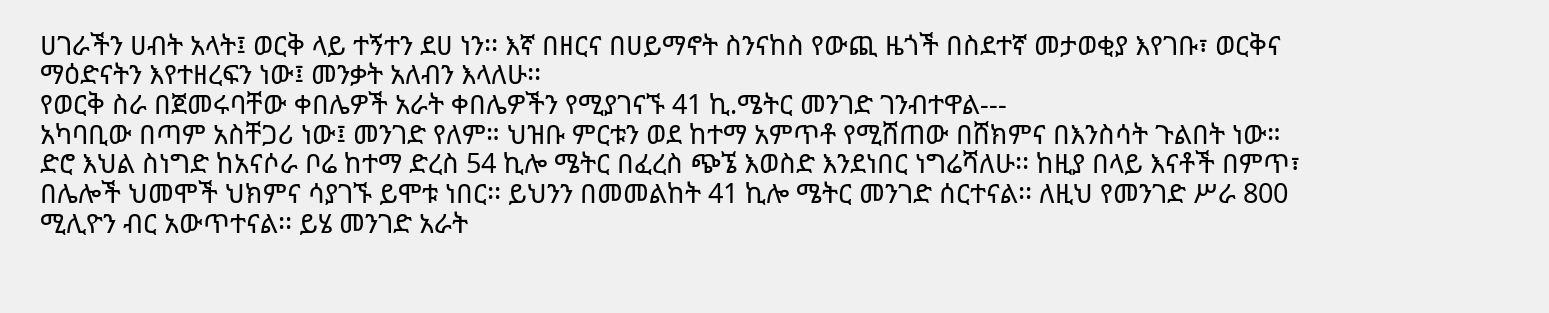ሀገራችን ሀብት አላት፤ ወርቅ ላይ ተኝተን ደሀ ነን፡፡ እኛ በዘርና በሀይማኖት ስንናከስ የውጪ ዜጎች በስደተኛ መታወቂያ እየገቡ፣ ወርቅና ማዕድናትን እየተዘረፍን ነው፤ መንቃት አለብን እላለሁ፡፡
የወርቅ ስራ በጀመሩባቸው ቀበሌዎች አራት ቀበሌዎችን የሚያገናኙ 41 ኪ.ሜትር መንገድ ገንብተዋል---
አካባቢው በጣም አስቸጋሪ ነው፤ መንገድ የለም። ህዝቡ ምርቱን ወደ ከተማ አምጥቶ የሚሸጠው በሸክምና በእንስሳት ጉልበት ነው። ድሮ እህል ስነግድ ከአናሶራ ቦሬ ከተማ ድረስ 54 ኪሎ ሜትር በፈረስ ጭኜ እወስድ እንደነበር ነግሬሻለሁ፡፡ ከዚያ በላይ እናቶች በምጥ፣ በሌሎች ህመሞች ህክምና ሳያገኙ ይሞቱ ነበር፡፡ ይህንን በመመልከት 41 ኪሎ ሜትር መንገድ ሰርተናል፡፡ ለዚህ የመንገድ ሥራ 800 ሚሊዮን ብር አውጥተናል፡፡ ይሄ መንገድ አራት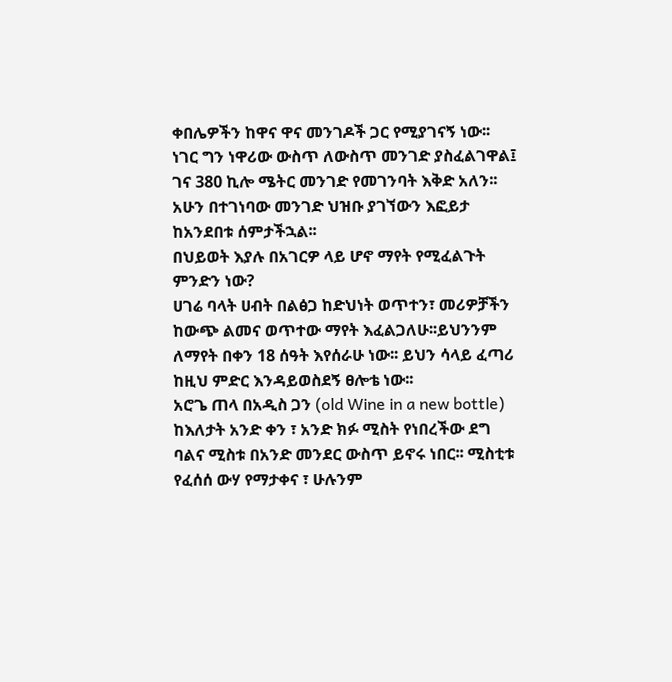ቀበሌዎችን ከዋና ዋና መንገዶች ጋር የሚያገናኝ ነው፡፡
ነገር ግን ነዋሪው ውስጥ ለውስጥ መንገድ ያስፈልገዋል፤ ገና 380 ኪሎ ሜትር መንገድ የመገንባት እቅድ አለን፡፡ አሁን በተገነባው መንገድ ህዝቡ ያገኘውን እፎይታ ከአንደበቱ ሰምታችኋል፡፡
በህይወት እያሉ በአገርዎ ላይ ሆኖ ማየት የሚፈልጉት ምንድን ነው?
ሀገሬ ባላት ሀብት በልፅጋ ከድህነት ወጥተን፣ መሪዎቻችን ከውጭ ልመና ወጥተው ማየት እፈልጋለሁ፡፡ይህንንም ለማየት በቀን 18 ሰዓት እየሰራሁ ነው፡፡ ይህን ሳላይ ፈጣሪ ከዚህ ምድር እንዳይወስደኝ ፀሎቴ ነው፡፡
አሮጌ ጠላ በአዲስ ጋን (old Wine in a new bottle)
ከእለታት አንድ ቀን ፣ አንድ ክፉ ሚስት የነበረችው ደግ ባልና ሚስቱ በአንድ መንደር ውስጥ ይኖሩ ነበር፡፡ ሚስቲቱ የፈሰሰ ውሃ የማታቀና ፣ ሁሉንም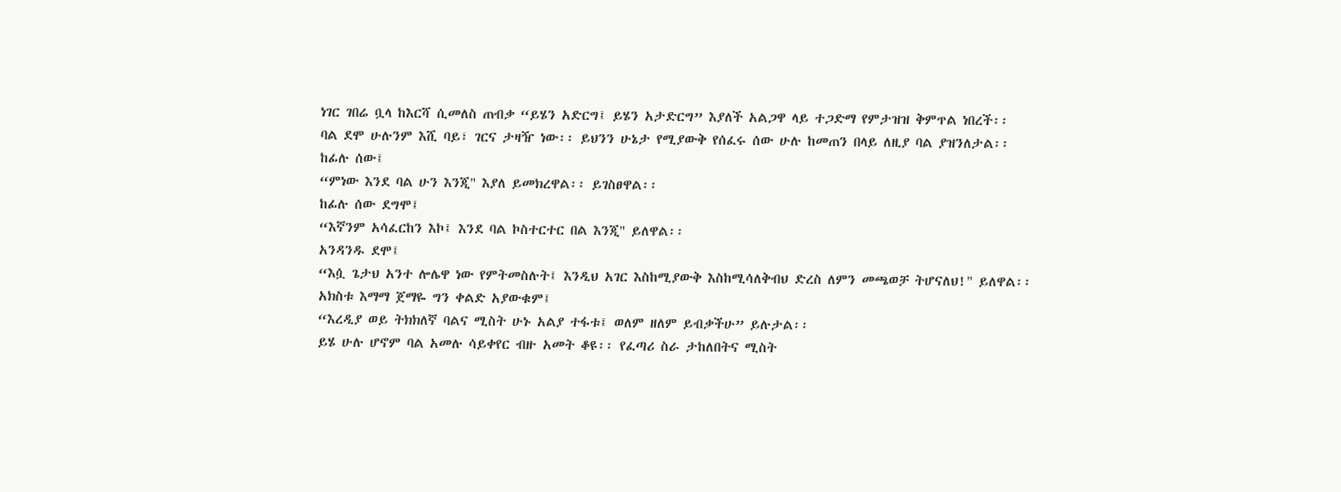ነገር ገበሬ ቧላ ከእርሻ ሲመለስ ጠብቃ “ይሄን አድርግ፤ ይሄን አታድርግ” እያለች አልጋዋ ላይ ተጋድማ የምታዝዝ ቅምጥል ነበረች፡፡
ባል ደሞ ሁሉንም እሺ ባይ፣ ገርና ታዛዥ ነው፡፡ ይህንን ሁኔታ የሚያውቅ የሰፈሩ ሰው ሁሉ ከመጠን በላይ ለዚያ ባል ያዝንለታል፡፡
ከፊሉ ሰው፤
“ምነው እንደ ባል ሁን እንጂ" እያለ ይመክረዋል፡፡ ይገስፀዋል፡፡
ከፊሉ ሰው ደግሞ፤
“እኛንም አሳፈርከን እኮ፤ እንደ ባል ኮስተርተር በል እንጂ" ይለዋል፡፡
አንዳንዱ ደሞ፤
“እሷ ጌታህ አንተ ሎሌዋ ነው የምትመስሉት፤ እንዲህ አገር እስከሚያውቅ እስከሚሳለቅብህ ድረስ ለምን መጫወቻ ትሆናለህ!" ይለዋል፡፡
አክስቱ እማማ ጀማዬ ግን ቀልድ አያውቁም፤
“እረዲያ ወይ ትክክለኛ ባልና ሚስት ሁኑ አልያ ተፋቱ፤ ወለም ዘለም ይብቃችሁ” ይሉታል፡፡
ይሄ ሁሉ ሆኖም ባል አመሉ ሳይቀየር ብዙ አመት ቆዩ፡፡ የፈጣሪ ስራ ታከለበትና ሚስት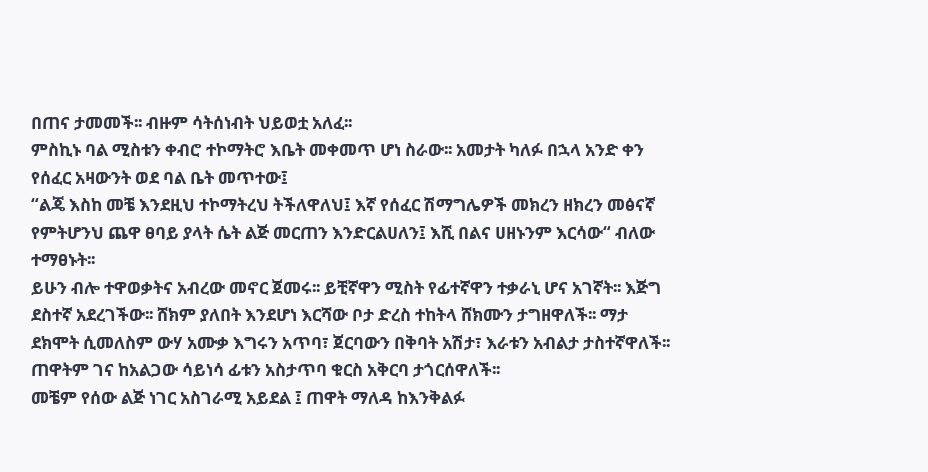በጠና ታመመች፡፡ ብዙም ሳትሰነብት ህይወቷ አለፈ፡፡
ምስኪኑ ባል ሚስቱን ቀብሮ ተኮማትሮ እቤት መቀመጥ ሆነ ስራው፡፡ አመታት ካለፉ በኋላ አንድ ቀን የሰፈር አዛውንት ወደ ባል ቤት መጥተው፤
“ልጄ እስከ መቼ እንደዚህ ተኮማትረህ ትችለዋለህ፤ እኛ የሰፈር ሽማግሌዎች መክረን ዘክረን መፅናኛ የምትሆንህ ጨዋ ፀባይ ያላት ሴት ልጅ መርጠን እንድርልሀለን፤ እሺ በልና ሀዘኑንም እርሳው“ ብለው ተማፀኑት፡፡
ይሁን ብሎ ተዋወቃትና አብረው መኖር ጀመሩ፡፡ ይቺኛዋን ሚስት የፊተኛዋን ተቃራኒ ሆና አገኛት፡፡ እጅግ ደስተኛ አደረገችው፡፡ ሸክም ያለበት እንደሆነ እርሻው ቦታ ድረስ ተከትላ ሸክሙን ታግዘዋለች፡፡ ማታ ደክሞት ሲመለስም ውሃ አሙቃ እግሩን አጥባ፣ ጀርባውን በቅባት አሽታ፣ እራቱን አብልታ ታስተኛዋለች፡፡ ጠዋትም ገና ከአልጋው ሳይነሳ ፊቱን አስታጥባ ቁርስ አቅርባ ታጎርሰዋለች፡፡
መቼም የሰው ልጅ ነገር አስገራሚ አይደል ፤ ጠዋት ማለዳ ከእንቅልፉ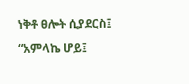ነቅቶ ፀሎት ሲያደርስ፤
“አምላኬ ሆይ፤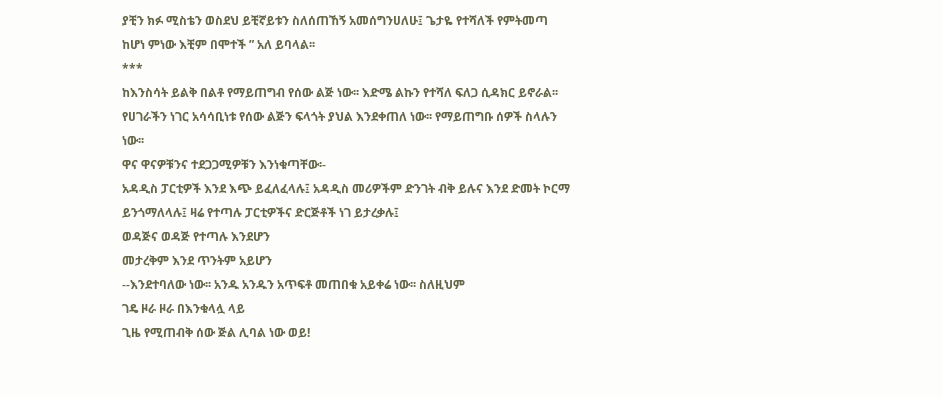ያቺን ክፉ ሚስቴን ወስደህ ይቺኛይቱን ስለሰጠኸኝ አመሰግንሀለሁ፤ ጌታዬ የተሻለች የምትመጣ ከሆነ ምነው እቺም በሞተች ” አለ ይባላል፡፡
***
ከእንስሳት ይልቅ በልቶ የማይጠግብ የሰው ልጅ ነው፡፡ እድሜ ልኩን የተሻለ ፍለጋ ሲዳክር ይኖራል፡፡ የሀገራችን ነገር አሳሳቢነቱ የሰው ልጅን ፍላጎት ያህል እንደቀጠለ ነው፡፡ የማይጠግቡ ሰዎች ስላሉን ነው፡፡
ዋና ዋናዎቹንና ተደጋጋሚዎቹን እንነቁጣቸው፡-
አዳዲስ ፓርቲዎች እንደ እጭ ይፈለፈላሉ፤ አዳዲስ መሪዎችም ድንገት ብቅ ይሉና እንደ ድመት ኮርማ ይንጎማለላሉ፤ ዛሬ የተጣሉ ፓርቲዎችና ድርጅቶች ነገ ይታረቃሉ፤
ወዳጅና ወዳጅ የተጣሉ እንደሆን
መታረቅም እንደ ጥንትም አይሆን
--እንደተባለው ነው፡፡ አንዱ አንዱን አጥፍቶ መጠበቁ አይቀሬ ነው፡፡ ስለዚህም
ገዴ ዞራ ዞራ በእንቁላሏ ላይ
ጊዜ የሚጠብቅ ሰው ጅል ሊባል ነው ወይ!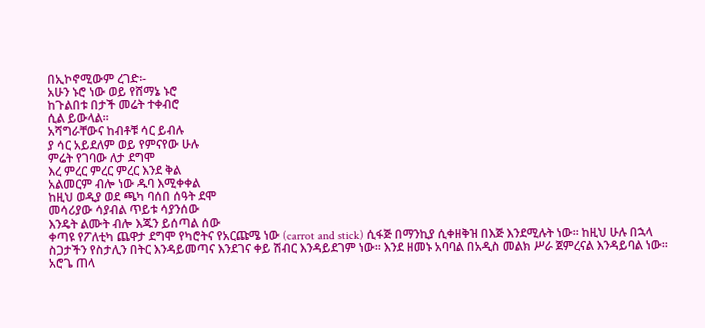በኢኮኖሚውም ረገድ፡-
አሁን ኑሮ ነው ወይ የሸማኔ ኑሮ
ከጉልበቱ በታች መሬት ተቀብሮ
ሲል ይውላል፡፡
አሻግራቸውና ከብቶቹ ሳር ይብሉ
ያ ሳር አይደለም ወይ የምናየው ሁሉ
ምሬት የገባው ለታ ደግሞ
እረ ምረር ምረር ምረር እንደ ቅል
አልመርም ብሎ ነው ዱባ እሚቀቀል
ከዚህ ወዲያ ወደ ጫካ ባሰበ ሰዓት ደሞ
መሳሪያው ሳያብል ጥይቱ ሳያንሰው
እንዴት ልሙት ብሎ እጁን ይሰጣል ሰው
ቀጣዩ የፖለቲካ ጨዋታ ደግሞ የካሮትና የአርጩሜ ነው (carrot and stick) ሲፋጅ በማንኪያ ሲቀዘቅዝ በእጅ እንደሚሉት ነው፡፡ ከዚህ ሁሉ በኋላ ስጋታችን የስታሊን በትር እንዳይመጣና እንደገና ቀይ ሽብር እንዳይደገም ነው፡፡ እንደ ዘመኑ አባባል በአዲስ መልክ ሥራ ጀምረናል እንዳይባል ነው፡፡ አሮጌ ጠላ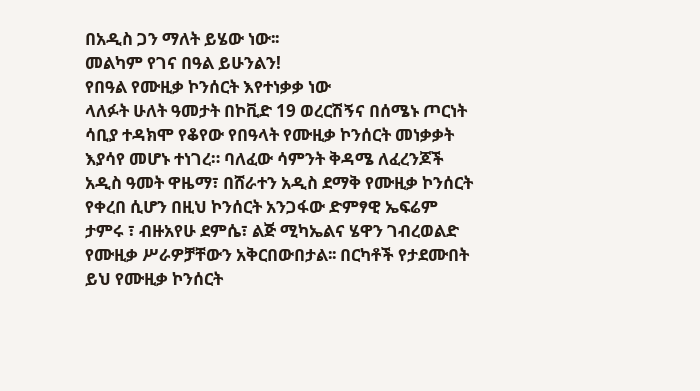በአዲስ ጋን ማለት ይሄው ነው፡፡
መልካም የገና በዓል ይሁንልን!
የበዓል የሙዚቃ ኮንሰርት እየተነቃቃ ነው
ላለፉት ሁለት ዓመታት በኮቪድ 19 ወረርሽኝና በሰሜኑ ጦርነት ሳቢያ ተዳክሞ የቆየው የበዓላት የሙዚቃ ኮንሰርት መነቃቃት እያሳየ መሆኑ ተነገረ። ባለፈው ሳምንት ቅዳሜ ለፈረንጆች አዲስ ዓመት ዋዜማ፣ በሸራተን አዲስ ደማቅ የሙዚቃ ኮንሰርት የቀረበ ሲሆን በዚህ ኮንሰርት አንጋፋው ድምፃዊ ኤፍሬም ታምሩ ፣ ብዙአየሁ ደምሴ፣ ልጅ ሚካኤልና ሄዋን ገብረወልድ የሙዚቃ ሥራዎቻቸውን አቅርበውበታል፡፡ በርካቶች የታደሙበት ይህ የሙዚቃ ኮንሰርት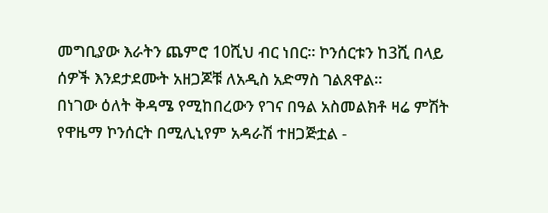መግቢያው እራትን ጨምሮ 10ሺህ ብር ነበር፡፡ ኮንሰርቱን ከ3ሺ በላይ ሰዎች እንደታደሙት አዘጋጆቹ ለአዲስ አድማስ ገልጸዋል።
በነገው ዕለት ቅዳሜ የሚከበረውን የገና በዓል አስመልክቶ ዛሬ ምሽት የዋዜማ ኮንሰርት በሚሊኒየም አዳራሽ ተዘጋጅቷል -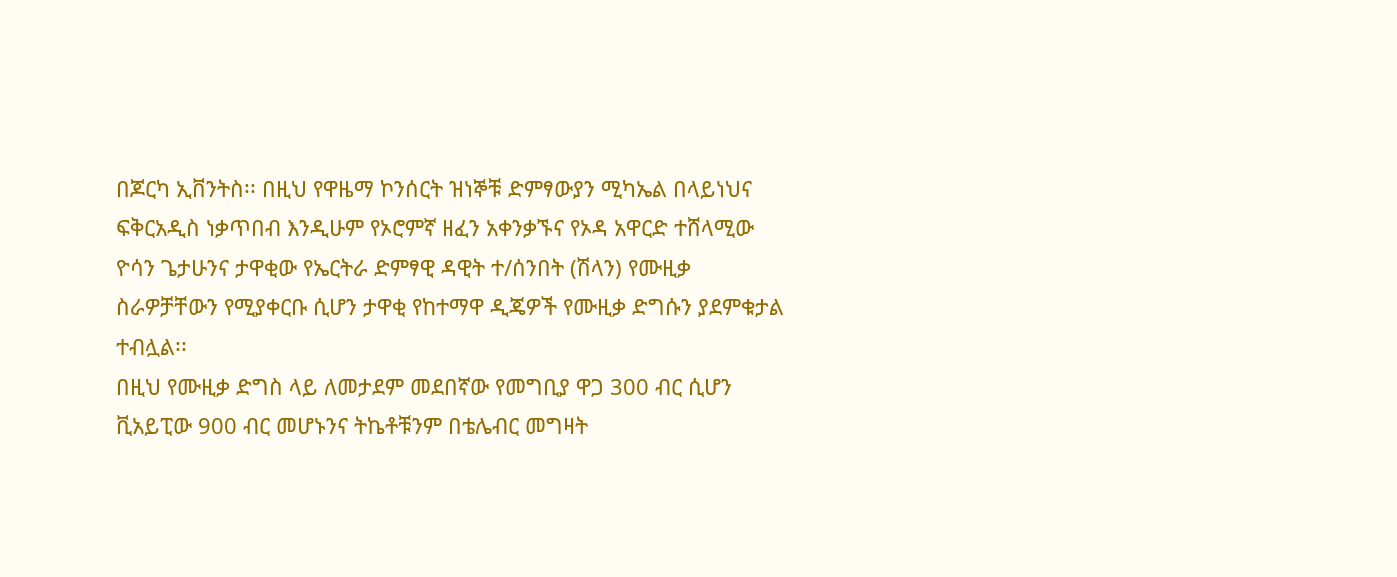በጆርካ ኢቨንትስ፡፡ በዚህ የዋዜማ ኮንሰርት ዝነኞቹ ድምፃውያን ሚካኤል በላይነህና ፍቅርአዲስ ነቃጥበብ እንዲሁም የኦሮምኛ ዘፈን አቀንቃኙና የኦዳ አዋርድ ተሸላሚው ዮሳን ጌታሁንና ታዋቂው የኤርትራ ድምፃዊ ዳዊት ተ/ሰንበት (ሽላን) የሙዚቃ ስራዎቻቸውን የሚያቀርቡ ሲሆን ታዋቂ የከተማዋ ዲጄዎች የሙዚቃ ድግሱን ያደምቁታል ተብሏል፡፡
በዚህ የሙዚቃ ድግስ ላይ ለመታደም መደበኛው የመግቢያ ዋጋ 300 ብር ሲሆን ቪአይፒው 900 ብር መሆኑንና ትኬቶቹንም በቴሌብር መግዛት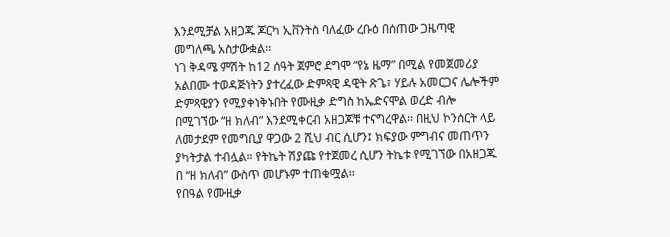እንደሚቻል አዘጋጁ ጆርካ ኢቨንትስ ባለፈው ረቡዕ በሰጠው ጋዜጣዊ መግለጫ አስታውቋል፡፡
ነገ ቅዳሜ ምሽት ከ12 ሰዓት ጀምሮ ደግሞ “የኔ ዜማ” በሚል የመጀመሪያ አልበሙ ተወዳጅነትን ያተረፈው ድምጻዊ ዳዊት ጽጌ፣ ሃይሉ አመርጋና ሌሎችም ድምጻዊያን የሚያቀነቅኑበት የሙዚቃ ድግስ ከኤድናሞል ወረድ ብሎ በሚገኘው “ዘ ክለብ” እንደሚቀርብ አዘጋጆቹ ተናግረዋል፡፡ በዚህ ኮንሰርት ላይ ለመታደም የመግቢያ ዋጋው 2 ሺህ ብር ሲሆን፤ ክፍያው ምግብና መጠጥን ያካትታል ተብሏል። የትኬት ሽያጩ የተጀመረ ሲሆን ትኬቱ የሚገኘው በአዘጋጁ በ “ዘ ክለብ” ውስጥ መሆኑም ተጠቁሟል፡፡
የበዓል የሙዚቃ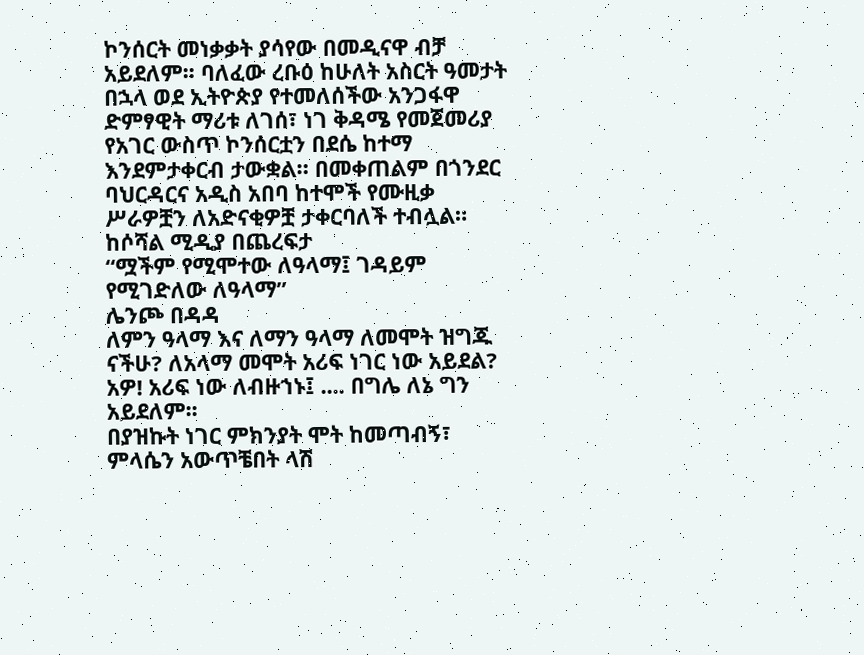ኮንሰርት መነቃቃት ያሳየው በመዲናዋ ብቻ አይደለም፡፡ ባለፈው ረቡዕ ከሁለት አስርት ዓመታት በኋላ ወደ ኢትዮጵያ የተመለሰችው አንጋፋዋ ድምፃዊት ማሪቱ ለገሰ፣ ነገ ቅዳሜ የመጀመሪያ የአገር ውስጥ ኮንሰርቷን በደሴ ከተማ እንደምታቀርብ ታውቋል። በመቀጠልም በጎንደር ባህርዳርና አዲስ አበባ ከተሞች የሙዚቃ ሥራዎቿን ለአድናቂዎቿ ታቀርባለች ተብሏል።
ከሶሻል ሚዲያ በጨረፍታ
“ሟችም የሚሞተው ለዓላማ፤ ገዳይም የሚገድለው ለዓላማ”
ሌንጮ በዳዳ
ለምን ዓላማ እና ለማን ዓላማ ለመሞት ዝግጁ ናችሁ? ለአላማ መሞት አሪፍ ነገር ነው አይደል? አዎ! አሪፍ ነው ለብዙኀኑ፤ .... በግሌ ለኔ ግን አይደለም፡፡
በያዝኩት ነገር ምክንያት ሞት ከመጣብኝ፣ ምላሴን አውጥቼበት ላሽ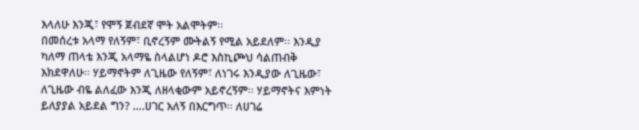እላለሁ እንጂ፣ የሞኝ ጀብደኛ ሞት አልሞትም፡፡
በመሰረቱ አላማ የለኝም፣ ቢኖረኝም ሙትልኝ የሚል አይደለም፡፡ እንዲያ ካለማ ጠላቴ እንጂ አላማዬ ስላልሆነ ዶሮ እስኪጮህ ሳልጠብቅ እክደዋለሁ፡፡ ሃይማኖትም ለጊዜው የለኝም፣ ለነገሩ እንዲያው ለጊዜው፣ ለጊዜው ብዬ ልለፈው እንጂ ለዘላቂውም አይኖረኝም፡፡ ሃይማኖትና እምነት ይለያያል አይደል ግን? ….ሀገር አለኝ በእርግጥ፡፡ ለሀገሬ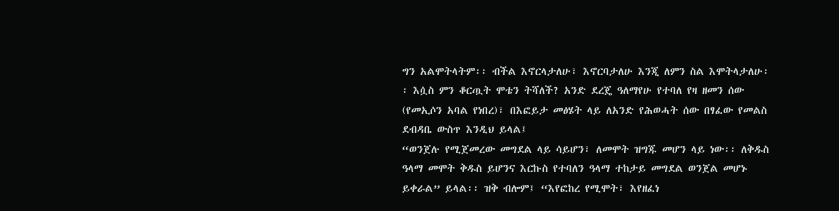ግን አልሞትላትም፡፡ ብችል እኖርላታለሁ፣ እኖርባታለሁ እንጂ ለምን ስል እሞትላታለሁ፡፡ እሷስ ምን ቆርጧት ሞቴን ትሻለች? አንድ ደረጄ ዓለማየሁ የተባለ የዛ ዘመን ሰው (የመኢሶን አባል የነበረ)፣ በእፎይታ መፅሄት ላይ ለአንድ የሕወሓት ሰው በፃፈው የመልስ ደብዳቤ ውስጥ እንዲህ ይላል፤
“ወንጀሉ የሚጀመረው መግደል ላይ ሳይሆን፣ ለመሞት ዝግጁ መሆን ላይ ነው፡፡ ለቅዱስ ዓላማ መሞት ቅዱስ ይሆንና እርኩስ የተባለን ዓላማ ተከታይ መግደል ወንጀል መሆኑ ይቀራል” ይላል፡፡ ዝቅ ብሎም፤ “እየፎከረ የሚሞት፣ እየዘፈነ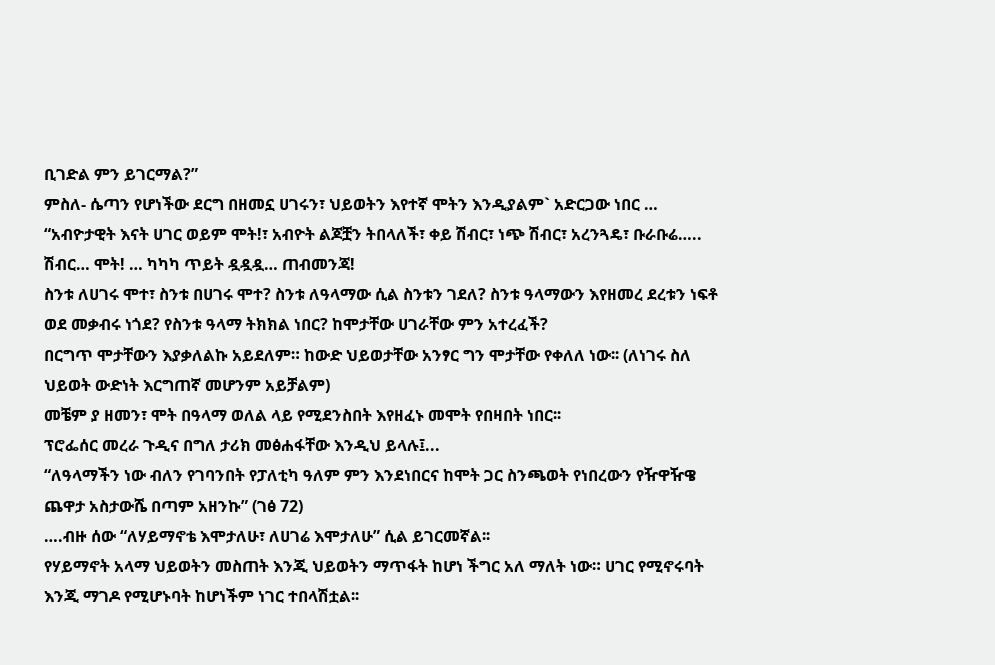ቢገድል ምን ይገርማል?”
ምስለ- ሴጣን የሆነችው ደርግ በዘመኗ ሀገሩን፣ ህይወትን እየተኛ ሞትን እንዲያልም` አድርጋው ነበር … “አብዮታዊት እናት ሀገር ወይም ሞት!፣ አብዮት ልጆቿን ትበላለች፣ ቀይ ሽብር፣ ነጭ ሽብር፣ አረንጓዴ፣ ቡራቡሬ….. ሽብር… ሞት! … ካካካ ጥይት ዷዷዷ… ጠብመንጃ!
ስንቱ ለሀገሩ ሞተ፣ ስንቱ በሀገሩ ሞተ? ስንቱ ለዓላማው ሲል ስንቱን ገደለ? ስንቱ ዓላማውን እየዘመረ ደረቱን ነፍቶ ወደ መቃብሩ ነጎደ? የስንቱ ዓላማ ትክክል ነበር? ከሞታቸው ሀገራቸው ምን አተረፈች?
በርግጥ ሞታቸውን እያቃለልኩ አይደለም። ከውድ ህይወታቸው አንፃር ግን ሞታቸው የቀለለ ነው፡፡ (ለነገሩ ስለ ህይወት ውድነት እርግጠኛ መሆንም አይቻልም)
መቼም ያ ዘመን፣ ሞት በዓላማ ወለል ላይ የሚደንስበት እየዘፈኑ መሞት የበዛበት ነበር፡፡
ፕሮፌሰር መረራ ጉዲና በግለ ታሪክ መፅሐፋቸው እንዲህ ይላሉ፤...
“ለዓላማችን ነው ብለን የገባንበት የፓለቲካ ዓለም ምን እንደነበርና ከሞት ጋር ስንጫወት የነበረውን የዥዋዥዌ ጨዋታ አስታውሼ በጣም አዘንኩ” (ገፅ 72)
….ብዙ ሰው “ለሃይማኖቴ እሞታለሁ፣ ለሀገሬ እሞታለሁ” ሲል ይገርመኛል፡፡
የሃይማኖት አላማ ህይወትን መስጠት እንጂ ህይወትን ማጥፋት ከሆነ ችግር አለ ማለት ነው። ሀገር የሚኖሩባት እንጂ ማገዶ የሚሆኑባት ከሆነችም ነገር ተበላሽቷል፡፡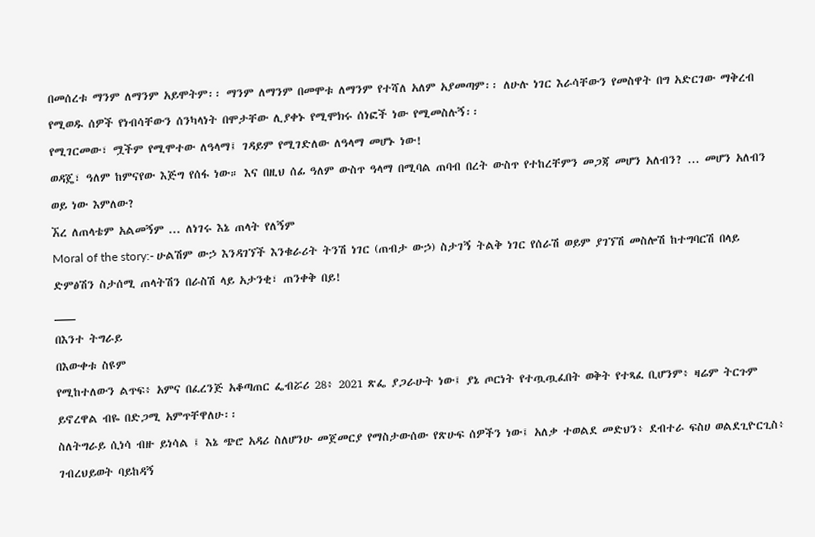በመሰረቱ ማንም ለማንም አይሞትም፡፡ ማንም ለማንም በመሞቱ ለማንም የተሻለ አለም አያመጣም፡፡ ለሁሉ ነገር እራሳቸውን የመስዋት በግ አድርገው ማቅረብ የሚወዱ ሰዎች የነብሳቸውን ሰንካላነት በሞታቸው ሊያቀኑ የሚሞክሩ ሰነፎች ነው የሚመስሉኝ፡፡
የሚገርመው፣ ሟችም የሚሞተው ለዓላማ፤ ገዳይም የሚገድለው ለዓላማ መሆኑ ነው!
ወዳጄ፣ ዓለም ከምናየው እጅግ የሰፋ ነው። እና በዚህ ሰፊ ዓለም ውስጥ ዓላማ በሚባል ጠባብ በረት ውስጥ የተከረቸምን መጋጃ መሆን አለብን? ... መሆን አለብን ወይ ነው እምለው?
ኧረ ለጠላቴም አልመኝም ... ለነገሩ እኔ ጠላት የለኝም
Moral of the story:- ሁልሽም ውኃ እንዳገኘች እንቁራሪት ትንሽ ነገር (ጠብታ ውኃ) ስታገኝ ትልቅ ነገር የሰራሽ ወይም ያገኘሽ መስሎሽ ከተግባርሽ በላይ ድምፅሽን ስታሰሚ ጠላትሽን በራስሽ ላይ አታንቂ፣ ጠንቀቅ በይ!
___
በእንተ ትግራይ
በእውቀቱ ስዩም
የሚከተለውን ልጥፍ፥ አምና በፈረንጅ አቆጣጠር ፌብሯሪ 28፥ 2021 ጽፌ ያጋራሁት ነው፤ ያኔ ጦርነት የተጧጧፈበት ወቅት የተጻፈ ቢሆንም፥ ዛሬም ትርጉም ይኖረዋል ብዬ በድጋሚ አምጥቸዋለሁ፡፡
ስለትግራይ ሲነሳ ብዙ ይነሳል ፤ እኔ ጭሮ አዳሪ ስለሆንሁ መጀመርያ የማስታውሰው የጽሁፍ ሰዎችን ነው፤ አለቃ ተወልደ መድህን፥ ደብተራ ፍስሀ ወልደጊዮርጊስ፥ ገብረህይወት ባይከዳኝ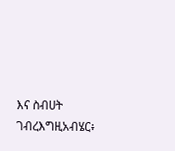እና ስብሀት ገብረእግዚአብሄር፥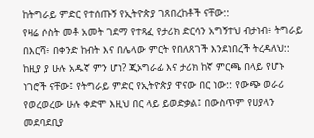ከትግራይ ምድር የተሰጡኝ የኢትዮጵያ ገጸበረከቶች ናቸው::
የዛሬ ሶስት መቶ አመት ገደማ የተጻፈ የታሪክ ድርሳን አግኝተህ ብታነብ፥ ትግራይ በእርሻ፥ በቀንድ ከብት እና በሌላው ምርት የበለጸገች እንደነበረች ትረዳለህ:: ከዚያ ያ ሁሉ አዱኛ ምን ሆነ? ጂኦግራፊ እና ታሪክ ከኛ ምርጫ በላይ የሆኑ ነገሮች ናቸው፤ የትግራይ ምድር የኢትዮጵያ ዋናው በር ነው:: የውጭ ወራሪ የወረወረው ሁሉ ቀድሞ እዚህ በር ላይ ይወድቃል፤ በውስጥም የሀያላን መደባደቢያ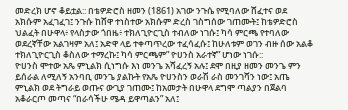መድረክ ሆኖ ቆይቷል:: በቴዎድሮስ ዘመን (1861) አገው ንጉሴ የሚባለው ሸፈተና ወደ አክሱም አፈገፈገ፤ ንጉሱ ከሸዋ ተነስተው አክሱም ድረስ ገስግሰው ገጠሙት፤ ከቴዎድሮስ ህልፈት በሁዋላ፥ የላስታው ጎበዜ፥ ተክለጊዮርጊስ ተብለው ነገሱ፤ ካሳ ምርጫ የተባለው ወደረኛቸው አልገዛም አለ፤ አድዋ ላይ ተቀጣጥረው ተፈሳፈሱ፤ ከሁለቱም ወገን ብዙ ሰው አልቆ ተክለጊዮርጊስ ቆስለው ተማረኩ፤ ካሳ ምርጫም” ዮሀንስ አራተኛ” ሆነው ነገሱ::
ዮሀንስ ሞተው አጼ ምኒልክ ሲነግሱ እነ መንጌ አሻፈረኝ አሉ፤ ደሞ በዚያ ዘመን መንጌ ምን ይሰራል ለሚለኝ አንባቢ መንጌ ያልኩት የአጼ ዮሀንስን ወራሽ ራስ መንገሻን ነው፤ አጤ ምኒልክ ወደ ትግራይ ወጡና ውጊያ ገጠሙ፤ ከአመታት በሁዋላ ደግሞ ጣልያን በጀልባ አቆራርጦ መጣና “በራሳችሁ ሜዳ ይዋጣልን” አለ፤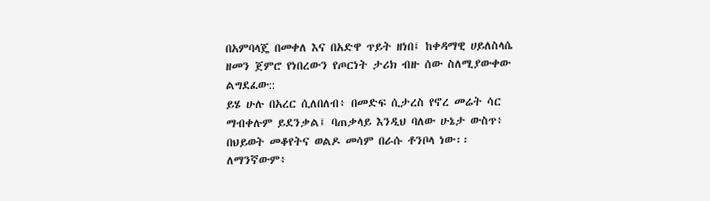በአምባላጄ በመቀለ እና በአድዋ ጥይት ዘነበ፤ ከቀዳማዊ ሀይለስላሴ ዘመን ጀምሮ የነበረውን የጦርነት ታሪክ ብዙ ሰው ስለሚያውቀው ልግደፈው::
ይሄ ሁሉ በአረር ሲለበለብ፥ በመድፍ ሲታረስ የኖረ መሬት ሳር ማብቀሉም ይደንቃል፤ ባጠቃላይ እንዲህ ባለው ሁኔታ ውስጥ፥ በህይወት መቆየትና ወልዶ መሳም በራሱ ቶንቦላ ነው፡፡
ለማንኛውም፥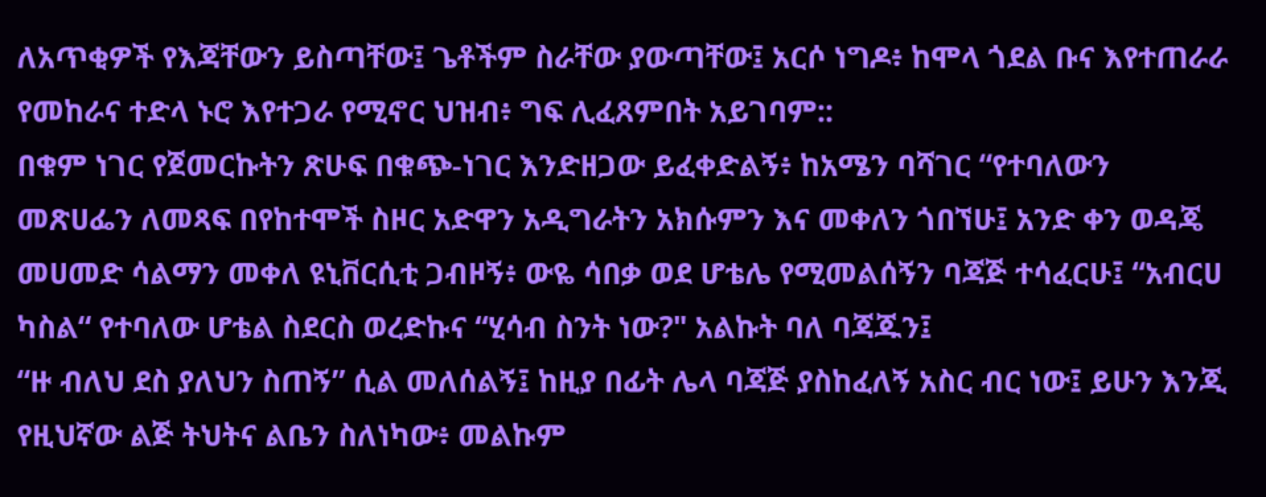ለአጥቂዎች የእጃቸውን ይስጣቸው፤ ጌቶችም ስራቸው ያውጣቸው፤ አርሶ ነግዶ፥ ከሞላ ጎደል ቡና እየተጠራራ የመከራና ተድላ ኑሮ እየተጋራ የሚኖር ህዝብ፥ ግፍ ሊፈጸምበት አይገባም::
በቁም ነገር የጀመርኩትን ጽሁፍ በቁጭ-ነገር እንድዘጋው ይፈቀድልኝ፥ ከአሜን ባሻገር “የተባለውን መጽሀፌን ለመጻፍ በየከተሞች ስዞር አድዋን አዲግራትን አክሱምን እና መቀለን ጎበኘሁ፤ አንድ ቀን ወዳጄ መሀመድ ሳልማን መቀለ ዩኒቨርሲቲ ጋብዞኝ፥ ውዬ ሳበቃ ወደ ሆቴሌ የሚመልሰኝን ባጃጅ ተሳፈርሁ፤ “አብርሀ ካስል“ የተባለው ሆቴል ስደርስ ወረድኩና “ሂሳብ ስንት ነው?" አልኩት ባለ ባጃጁን፤
“ዙ ብለህ ደስ ያለህን ስጠኝ” ሲል መለሰልኝ፤ ከዚያ በፊት ሌላ ባጃጅ ያስከፈለኝ አስር ብር ነው፤ ይሁን እንጂ የዚህኛው ልጅ ትህትና ልቤን ስለነካው፥ መልኩም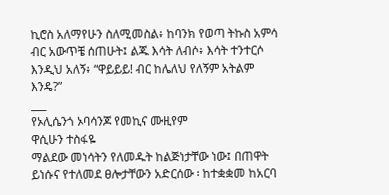ኪሮስ አለማየሁን ስለሚመስል፥ ከባንክ የወጣ ትኩስ አምሳ ብር አውጥቼ ሰጠሁት፤ ልጁ እሳት ለብሶ፥ እሳት ተንተርሶ እንዲህ አለኝ፥ “ዋይይይ! ብር ከሌለህ የለኝም አትልም እንዴ?”
___
የኦሊሴንጎ ኦባሳንጆ የመኪና ሙዚየም
ዋሲሁን ተስፋዬ
ማልደው መነሳትን የለመዱት ከልጅነታቸው ነው፤ በጠዋት ይነሱና የተለመደ ፀሎታቸውን አድርሰው ፡ ከተቋቋመ ከአርባ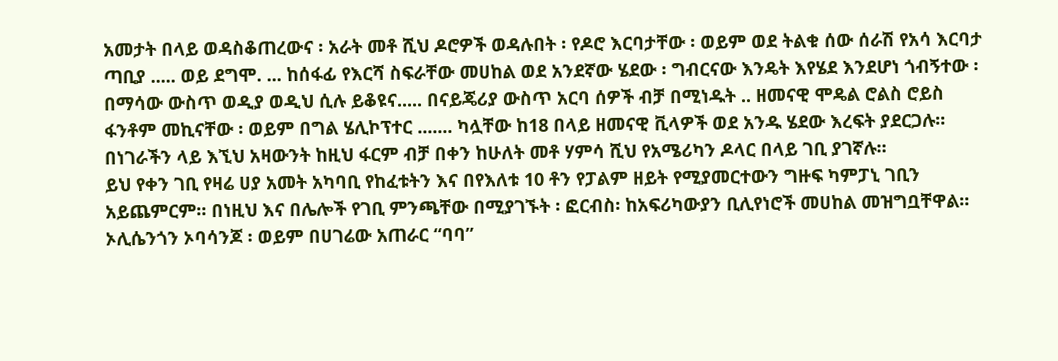አመታት በላይ ወዳስቆጠረውና ፡ አራት መቶ ሺህ ዶሮዎች ወዳሉበት ፡ የዶሮ እርባታቸው ፡ ወይም ወደ ትልቁ ሰው ሰራሽ የአሳ እርባታ ጣቢያ ..... ወይ ደግሞ. ... ከሰፋፊ የእርሻ ስፍራቸው መሀከል ወደ አንደኛው ሄደው ፡ ግብርናው እንዴት እየሄደ እንደሆነ ጎብኝተው ፡ በማሳው ውስጥ ወዲያ ወዲህ ሲሉ ይቆዩና..... በናይጄሪያ ውስጥ አርባ ሰዎች ብቻ በሚነዱት .. ዘመናዊ ሞዴል ሮልስ ሮይስ ፋንቶም መኪናቸው ፡ ወይም በግል ሄሊኮፕተር ....... ካሏቸው ከ18 በላይ ዘመናዊ ቪላዎች ወደ አንዱ ሄደው እረፍት ያደርጋሉ። በነገራችን ላይ እኚህ አዛውንት ከዚህ ፋርም ብቻ በቀን ከሁለት መቶ ሃምሳ ሺህ የአሜሪካን ዶላር በላይ ገቢ ያገኛሉ።
ይህ የቀን ገቢ የዛሬ ሀያ አመት አካባቢ የከፈቱትን እና በየእለቱ 10 ቶን የፓልም ዘይት የሚያመርተውን ግዙፍ ካምፓኒ ገቢን አይጨምርም። በነዚህ እና በሌሎች የገቢ ምንጫቸው በሚያገኙት ፡ ፎርብስ፡ ከአፍሪካውያን ቢሊየነሮች መሀከል መዝግቧቸዋል።
ኦሊሴንጎን ኦባሳንጆ ፡ ወይም በሀገሬው አጠራር “ባባ”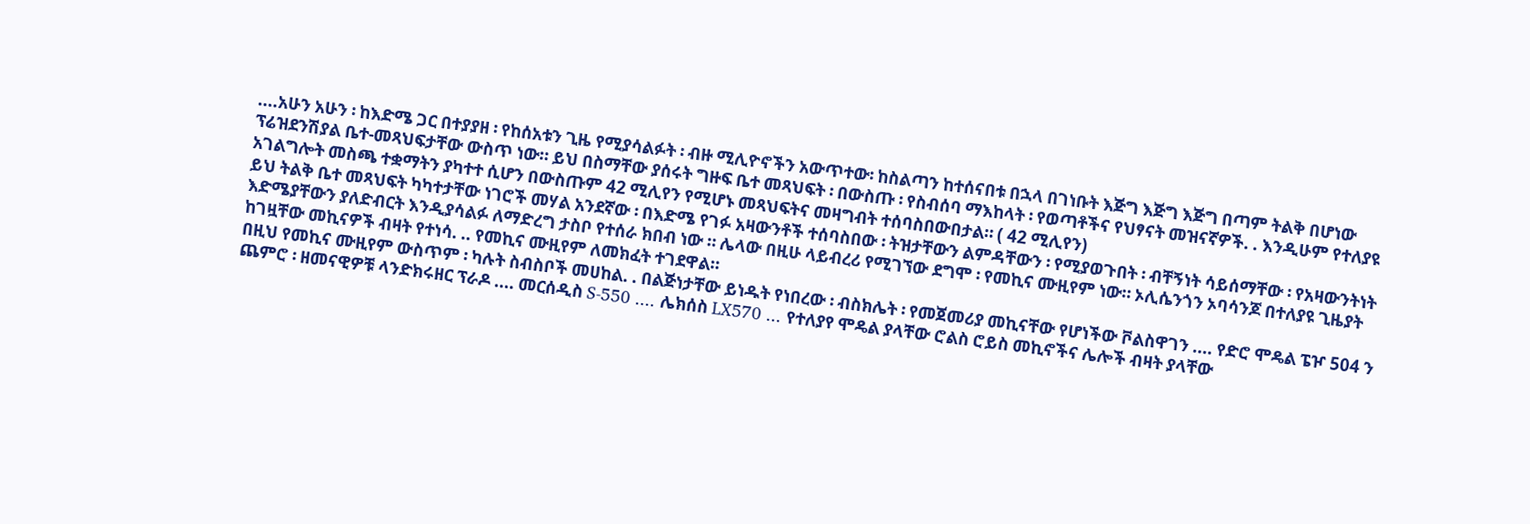....አሁን አሁን ፡ ከእድሜ ጋር በተያያዘ ፡ የከሰአቱን ጊዜ የሚያሳልፉት ፡ ብዙ ሚሊዮኖችን አውጥተው፡ ከስልጣን ከተሰናበቱ በኋላ በገነቡት እጅግ እጅግ እጅግ በጣም ትልቅ በሆነው ፕሬዝደንሽያል ቤተ-መጻህፍታቸው ውስጥ ነው። ይህ በስማቸው ያሰሩት ግዙፍ ቤተ መጻህፍት ፡ በውስጡ ፡ የስብሰባ ማእከላት ፡ የወጣቶችና የህፃናት መዝናኛዎች. . እንዲሁም የተለያዩ አገልግሎት መስጫ ተቋማትን ያካተተ ሲሆን በውስጡም 42 ሚሊየን የሚሆኑ መጻህፍትና መዛግብት ተሰባስበውበታል። ( 42 ሚሊየን)
ይህ ትልቅ ቤተ መጻህፍት ካካተታቸው ነገሮች መሃል አንደኛው ፡ በእድሜ የገፉ አዛውንቶች ተሰባስበው ፡ ትዝታቸውን ልምዳቸውን ፡ የሚያወጉበት ፡ ብቸኝነት ሳይሰማቸው ፡ የአዛውንትነት እድሜያቸውን ያለድብርት እንዲያሳልፉ ለማድረግ ታስቦ የተሰራ ክበብ ነው ። ሌላው በዚሁ ላይብረሪ የሚገኘው ደግሞ ፡ የመኪና ሙዚየም ነው። ኦሊሴንጎን ኦባሳንጆ በተለያዩ ጊዜያት ከገዟቸው መኪናዎች ብዛት የተነሳ. .. የመኪና ሙዚየም ለመክፈት ተገደዋል።
በዚህ የመኪና ሙዚየም ውስጥም ፡ ካሉት ስብስቦች መሀከል. . በልጅነታቸው ይነዱት የነበረው ፡ ብስክሌት ፡ የመጀመሪያ መኪናቸው የሆነችው ቮልስዋገን .... የድሮ ሞዴል ፔዦ 504 ን ጨምሮ ፡ ዘመናዊዎቹ ላንድክሩዘር ፕራዶ .... መርሰዲስ S-550 .... ሌክሰስ LX570 ... የተለያየ ሞዴል ያላቸው ሮልስ ሮይስ መኪኖችና ሌሎች ብዛት ያላቸው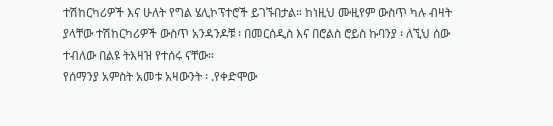ተሽከርካሪዎች እና ሁለት የግል ሄሊኮፕተሮች ይገኙበታል። ከነዚህ ሙዚየም ውስጥ ካሉ ብዛት ያላቸው ተሽከርካሪዎች ውስጥ አንዳንዶቹ ፡ በመርሰዲስ እና በሮልስ ሮይስ ኩባንያ ፡ ለኚህ ሰው ተብለው በልዩ ትእዛዝ የተሰሩ ናቸው።
የሰማንያ አምስት አመቱ አዛውንት ፡ .የቀድሞው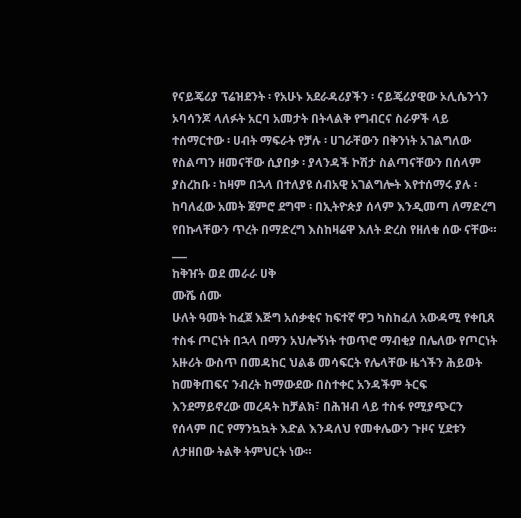የናይጄሪያ ፕሬዝደንት ፡ የአሁኑ አደራዳሪያችን ፡ ናይጄሪያዊው ኦሊሴንጎን ኦባሳንጆ ላለፉት አርባ አመታት በትላልቅ የግብርና ስራዎች ላይ ተሰማርተው ፡ ሀብት ማፍራት የቻሉ ፡ ሀገራቸውን በቅንነት አገልግለው የስልጣን ዘመናቸው ሲያበቃ ፡ ያላንዳች ኮሽታ ስልጣናቸውን በሰላም ያስረከቡ ፡ ከዛም በኋላ በተለያዩ ሰብአዊ አገልግሎት እየተሰማሩ ያሉ ፡ ከባለፈው አመት ጀምሮ ደግሞ ፡ በኢትዮጵያ ሰላም እንዲመጣ ለማድረግ የበኩላቸውን ጥረት በማድረግ እስከዛሬዋ እለት ድረስ የዘለቁ ሰው ናቸው።
___
ከቅዠት ወደ መራራ ሀቅ
ሙሼ ሰሙ
ሁለት ዓመት ከፈጀ እጅግ አሰቃቂና ከፍተኛ ዋጋ ካስከፈለ አውዳሚ የቀቢጸ ተስፋ ጦርነት በኋላ በማን አህሎኝነት ተወጥሮ ማብቂያ በሌለው የጦርነት አዙሪት ውስጥ በመዳከር ህልቆ መሳፍርት የሌላቸው ዜጎችን ሕይወት ከመቅጠፍና ንብረት ከማውደው በስተቀር አንዳችም ትርፍ እንደማይኖረው መረዳት ከቻልክ፣ በሕዝብ ላይ ተስፋ የሚያጭርን የሰላም በር የማንኳኳት እድል እንዳለህ የመቀሌውን ጉዞና ሂደቱን ለታዘበው ትልቅ ትምህርት ነው።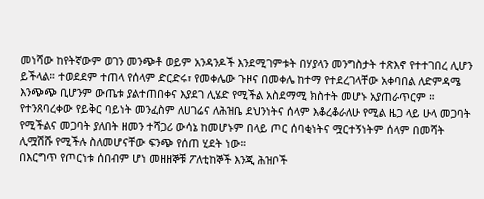መነሻው ከየትኛውም ወገን መንጭቶ ወይም አንዳንዶች እንደሚገምቱት በሃያላን መንግስታት ተጽእኖ የተተገበረ ሊሆን ይችላል። ተወደደም ተጠላ የሰላም ድርድሩ፣ የመቀሌው ጉዞና በመቀሌ ከተማ የተደረገላቸው አቀባበል ለድምዳሜ እንጭጭ ቢሆንም ውጤቱ ያልተጠበቀና እያደገ ሊሄድ የሚችል አስደማሚ ክስተት መሆኑ አያጠራጥርም ።
የተንጸባረቀው የይቅር ባይነት መንፈስም ለሀገሬና ለሕዝቤ ደህንነትና ሰላም እቆረቆራለሁ የሚል ዜጋ ላይ ሁላ መጋባት የሚችልና መጋባት ያለበት ዘመን ተሻጋሪ ውሳኔ ከመሆኑም በላይ ጦር ሰባቂነትና ሟርተኝነትም ሰላም በመሻት ሊሟሽሹ የሚችሉ ስለመሆናቸው ፍንጭ የሰጠ ሂደት ነው።
በእርግጥ የጦርነቱ ሰበብም ሆነ መዘዘኞቹ ፖለቲከኞች እንጂ ሕዝቦች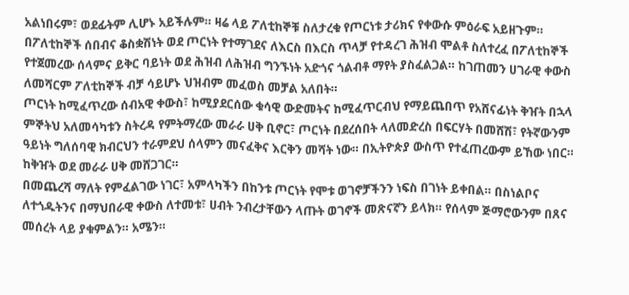አልነበሩም፣ ወደፊትም ሊሆኑ አይችሉም። ዛሬ ላይ ፖለቲከኞቹ ስለታረቁ የጦርነቱ ታሪክና የቀውሱ ምዕራፍ አይዘጉም።
በፖለቲከኞች ሰበብና ቆስቋሽነት ወደ ጦርነት የተማገደና ለእርስ በእርስ ጥላቻ የተዳረገ ሕዝብ ሞልቶ ስለተረፈ በፖለቲከኞች የተጀመረው ሰላምና ይቅር ባይነት ወደ ሕዝብ ለሕዝብ ግንኙነት አድጎና ጎልብቶ ማየት ያስፈልጋል። ከገጠመን ሀገራዊ ቀውስ ለመሻርም ፖለቲከኞች ብቻ ሳይሆኑ ህዝብም መፈወስ መቻል አለበት።
ጦርነት ከሚፈጥረው ሰብአዊ ቀውስ፣ ከሚያደርሰው ቁሳዊ ውድመትና ከሚፈጥርብህ የማይጨበጥ የአሸናፊነት ቅዠት በኋላ ምኞትህ አለመሳካቱን ስትረዳ የምትማረው መራራ ሀቅ ቢኖር፣ ጦርነት በደረሰበት ላለመድረስ በፍርሃት በመሸሽ፣ የትኛውንም ዓይነት ግለሰባዊ ክብርህን ተራምደህ ሰላምን መናፈቅና እርቅን መሻት ነው። በኢትዮጵያ ውስጥ የተፈጠረውም ይኸው ነበር። ከቅዠት ወደ መራራ ሀቅ መሸጋገር።
በመጨረሻ ማለት የምፈልገው ነገር፣ አምላካችን በከንቱ ጦርነት የሞቱ ወገኖቻችንን ነፍስ በገነት ይቀበል። በስነልቦና ለተጎዱትንና በማህበራዊ ቀውስ ለተመቱ፣ ሀብት ንብረታቸውን ላጡት ወገኖች መጽናኛን ይላክ። የሰላም ጅማሮውንም በጸና መሰረት ላይ ያቁምልን። አሜን።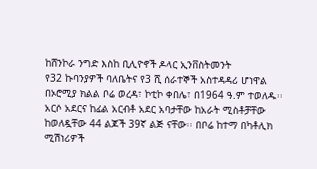ከሸንኮራ ንግድ እስከ ቢሊዮኖች ዶላር ኢንቨስትመንት
የ32 ኩባንያዎች ባለቤትና የ3 ሺ ሰራተኞች አስተዳዳሪ ሆነዋል
በኦሮሚያ ክልል ቦሬ ወረዳ፣ ኮቲኮ ቀበሌ፣ በ1964 ዓ.ም ተወለዱ፡፡ አርሶ አደርና ከፊል አርብቶ አደር አባታቸው ከአራት ሚስቶቻቸው ከወለዷቸው 44 ልጆች 39ኛ ልጅ ናቸው፡፡ በቦሬ ከተማ በካቶሊክ ሚሽነሪዎች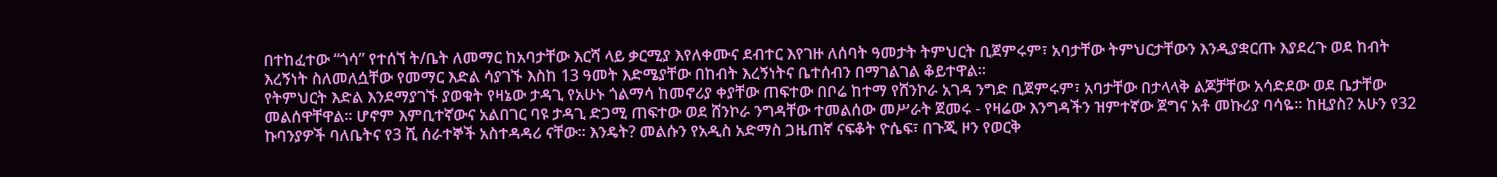በተከፈተው “ጎሳ” የተሰኘ ት/ቤት ለመማር ከአባታቸው እርሻ ላይ ቃርሚያ እየለቀሙና ደብተር እየገዙ ለሰባት ዓመታት ትምህርት ቢጀምሩም፣ አባታቸው ትምህርታቸውን እንዲያቋርጡ እያደረጉ ወደ ከብት እረኝነት ስለመለሷቸው የመማር እድል ሳያገኙ እስከ 13 ዓመት እድሜያቸው በከብት እረኝነትና ቤተሰብን በማገልገል ቆይተዋል፡፡
የትምህርት እድል እንደማያገኙ ያወቁት የዛኔው ታዳጊ የአሁኑ ጎልማሳ ከመኖሪያ ቀያቸው ጠፍተው በቦሬ ከተማ የሸንኮራ አገዳ ንግድ ቢጀምሩም፣ አባታቸው በታላላቅ ልጆቻቸው አሳድደው ወደ ቤታቸው መልሰዋቸዋል፡፡ ሆኖም እምቢተኛውና አልበገር ባዩ ታዳጊ ድጋሚ ጠፍተው ወደ ሸንኮራ ንግዳቸው ተመልሰው መሥራት ጀመሩ - የዛሬው እንግዳችን ዝምተኛው ጀግና አቶ መኩሪያ ባሳዬ፡፡ ከዚያስ? አሁን የ32 ኩባንያዎች ባለቤትና የ3 ሺ ሰራተኞች አስተዳዳሪ ናቸው፡፡ እንዴት? መልሱን የአዲስ አድማስ ጋዜጠኛ ናፍቆት ዮሴፍ፣ በጉጂ ዞን የወርቅ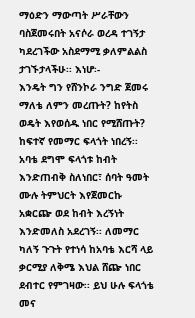ማዕድን ማውጣት ሥራቸውን ባስጀመሩበት አናሶራ ወረዳ ተገኝታ ካደረገችው አስደማሚ ቃለምልልስ ታገኙታላችሁ፡፡ እነሆ፡-
እንዴት ግን የሸንኮራ ንግድ ጀመሩ ማለቴ ለምን መረጡት? ከየትስ ወዴት እየወሰዱ ነበር የሚሸጡት?
ከፍተኛ የመማር ፍላጎት ነበረኝ፡፡ አባቴ ደግሞ ፍላጎቱ ከብት እንድጠብቅ ስለነበር፣ ሰባት ዓመት ሙሉ ትምህርት እየጀመርኩ አቋርጬ ወደ ከብት እረኝነት እንድመለስ አደረገኝ፡፡ ለመማር ካለኝ ጉጉት የተነሳ ከአባቴ እርሻ ላይ ቃርሚያ ለቅሜ እህል ሸጬ ነበር ደብተር የምገዛው፡፡ ይህ ሁሉ ፍላጎቴ መና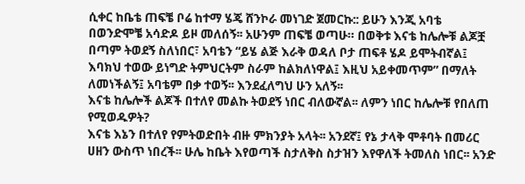ሲቀር ከቤቴ ጠፍቼ ቦሬ ከተማ ሄጄ ሸንኮራ መነገድ ጀመርኩ:: ይሁን እንጂ አባቴ በወንድሞቼ አሳድዶ ይዞ መለሰኝ፡፡ አሁንም ጠፍቼ ወጣሁ። በወቅቱ እናቴ ከሌሎቹ ልጆቿ በጣም ትወደኝ ስለነበር፣ አባቴን “ይሄ ልጅ እራቅ ወዳለ ቦታ ጠፍቶ ሄዶ ይሞትብኛል፤ እባክህ ተወው ይነግድ ትምህርትም ስራም ከልክለነዋል፤ እዚህ አይቀመጥም” በማለት ለመነችልኝ፤ አባቴም በቃ ተወኝ፡፡ እንደፈለግህ ሁን አለኝ፡፡
እናቴ ከሌሎች ልጆች በተለየ መልኩ ትወደኝ ነበር ብለውኛል፡፡ ለምን ነበር ከሌሎቹ የበለጠ የሚወዱዎት?
እናቴ እኔን በተለየ የምትወድበት ብዙ ምክንያት አላት፡፡ አንደኛ፤ የኔ ታላቅ ሞቶባት በመሪር ሀዘን ውስጥ ነበረች፡፡ ሁሌ ከቤት እየወጣች ስታለቅስ ስታዝን እየዋለች ትመለስ ነበር፡፡ አንድ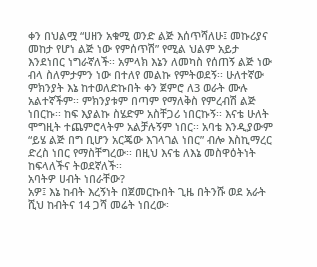ቀን በህልሟ “ሀዘን አቁሚ ወንድ ልጅ እሰጥሻለሁ፤ መኩሪያና መከታ የሆነ ልጅ ነው የምሰጥሽ” የሚል ህልም አይታ እንደነበር ነግራኛለች፡፡ አምላክ እኔን ለመካስ የሰጠኝ ልጅ ነው ብላ ስለምታምን ነው በተለየ መልኩ የምትወደኝ፡፡ ሁለተኛው ምክንያት እኔ ከተወለድኩበት ቀን ጀምሮ ለ3 ወራት ሙሉ አልተኛችም፡፡ ምክንያቱም በጣም የማለቅስ የምረብሽ ልጅ ነበርኩ፡፡ ከፍ እያልኩ ስሄድም አስቸጋሪ ነበርኩኝ፡፡ እናቴ ሁለት ሞግዚት ተጨምሮላትም አልቻሉኝም ነበር፡፡ አባቴ እንዲያውም “ይሄ ልጅ በግ ቢሆን አርጄው እገላገል ነበር” ብሎ እስኪማረር ድረስ ነበር የማስቸግረው፡፡ በዚህ እናቴ ለእኔ መስዋዕትነት ከፍላለችና ትወደኛለች፡፡
አባትዎ ሀብት ነበራቸው?
አዎ፤ እኔ ከብት እረኝነት በጀመርኩበት ጊዜ በትንሹ ወደ አራት ሺህ ከብትና 14 ጋሻ መሬት ነበረው፡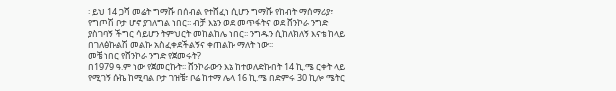፡ ይህ 14 ጋሻ መሬት ግማሹ በሰብል የተሸፈነ ሲሆን ግማሹ የከብት ማሰማሪያ፣ የግጦሽ ቦታ ሆኖ ያገለግል ነበር፡፡ ብቻ እኔን ወደ መጥፋትና ወደ ሸንኮራ ንግድ ያስገባኝ ችግር ሳይሆን ትምህርት መከልከሌ ነበር፡፡ ንግዱን ሲከለክለኝ እናቴ ከላይ በገለፅኩልሽ መልኩ አስፈቀደችልኝና ቀጠልኩ ማለት ነው፡፡
መቼ ነበር የሸንኮራ ንግድ የጀመሩት?
በ1979 ዓ.ም ነው የጀመርኩት፡፡ ሸንኮራውን እኔ ከተወለድኩበት 14 ኪ.ሜ ርቀት ላይ የሚገኝ ሱኬ ከሚባል ቦታ ገዝቼ፣ ቦሬ ከተማ ሌላ 16 ኪ.ሜ በድምሩ 30 ኪሎ ሜትር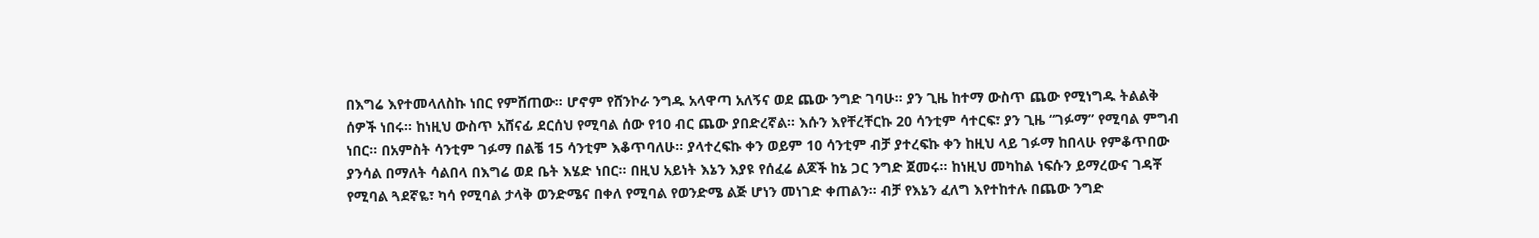በእግሬ እየተመላለስኩ ነበር የምሸጠው፡፡ ሆኖም የሸንኮራ ንግዱ አላዋጣ አለኝና ወደ ጨው ንግድ ገባሁ፡፡ ያን ጊዜ ከተማ ውስጥ ጨው የሚነግዱ ትልልቅ ሰዎች ነበሩ፡፡ ከነዚህ ውስጥ አሸናፊ ደርሰህ የሚባል ሰው የ10 ብር ጨው ያበድረኛል፡፡ እሱን እየቸረቸርኩ 20 ሳንቲም ሳተርፍ፣ ያን ጊዜ “ገፉማ” የሚባል ምግብ ነበር። በአምስት ሳንቲም ገፉማ በልቼ 15 ሳንቲም እቆጥባለሁ፡፡ ያላተረፍኩ ቀን ወይም 10 ሳንቲም ብቻ ያተረፍኩ ቀን ከዚህ ላይ ገፉማ ከበላሁ የምቆጥበው ያንሳል በማለት ሳልበላ በእግሬ ወደ ቤት እሄድ ነበር፡፡ በዚህ አይነት እኔን እያዩ የሰፈሬ ልጆች ከኔ ጋር ንግድ ጀመሩ፡፡ ከነዚህ መካከል ነፍሱን ይማረውና ገዳቾ የሚባል ጓደኛዬ፣ ካሳ የሚባል ታላቅ ወንድሜና በቀለ የሚባል የወንድሜ ልጅ ሆነን መነገድ ቀጠልን። ብቻ የእኔን ፈለግ እየተከተሉ በጨው ንግድ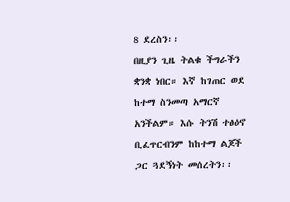8 ደረስን፡፡
በዚያን ጊዜ ትልቁ ችግራችን ቋንቋ ነበር። እኛ ከገጠር ወደ ከተማ ስንመጣ አማርኛ አንችልም። እሱ ትንሽ ተፅዕኖ ቢፈጥርብንም ከከተማ ልጆች ጋር ጓደኝነት መሰረትን፡፡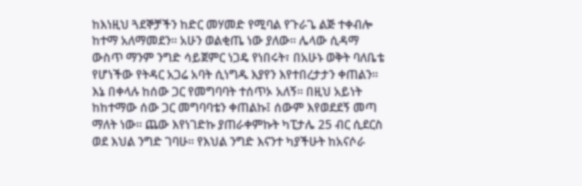ከእነዚህ ጓደኞቻችን ከድር መሃመድ የሚባል የጉራጌ ልጅ ተቀብሎ ከተማ አለማመደን፡፡ አሁን ወልቂጤ ነው ያለው፡፡ ሌላው ሲዳማ ውስጥ ማንም ንግድ ሳይጀምር ነጋዴ የነበሩት፣ በአሁኑ ወቅት ባለቤቴ የሆነችው የትዳር አጋሬ አባት ሲነግዱ እያየን እየተበረታታን ቀጠልን፡፡ እኔ በቀላሉ ከሰው ጋር የመግባባት ተሰጥኦ አለኝ፡፡ በዚህ አይነት ከከተማው ሰው ጋር መግባባቴን ቀጠልኩ፤ ሰውም እየወደደኝ መጣ ማለት ነው። ጨው እየነገድኩ ያጠራቀምኩት ካፒታሌ 25 ብር ሲደርስ ወደ እህል ንግድ ገባሁ፡፡ የእህል ንግድ እናንተ ካያችሁት ከአናሶራ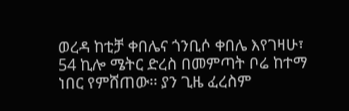ወረዳ ከቲቻ ቀበሌና ጎንቢሶ ቀበሌ እየገዛሁ፣ 54 ኪሎ ሜትር ድረስ በመምጣት ቦሬ ከተማ ነበር የምሸጠው፡፡ ያን ጊዜ ፈረስም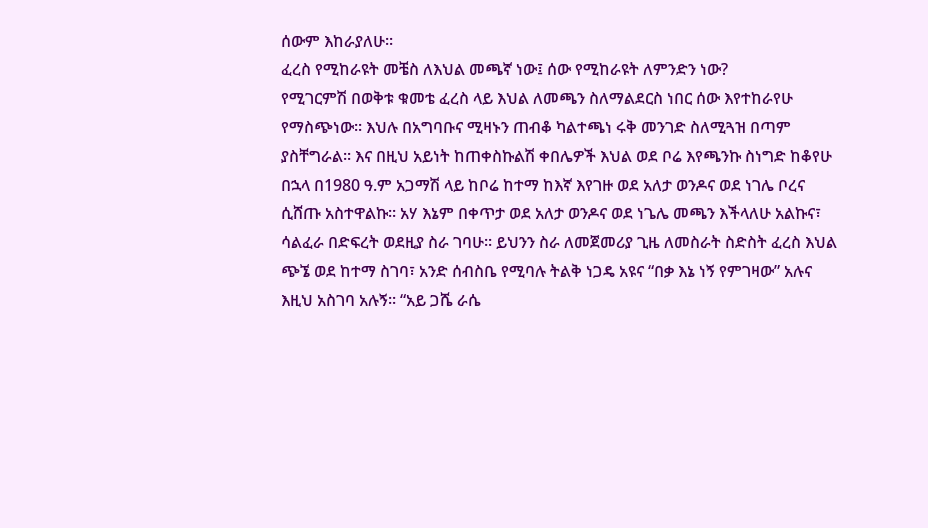ሰውም እከራያለሁ፡፡
ፈረስ የሚከራዩት መቼስ ለእህል መጫኛ ነው፤ ሰው የሚከራዩት ለምንድን ነው?
የሚገርምሽ በወቅቱ ቁመቴ ፈረስ ላይ እህል ለመጫን ስለማልደርስ ነበር ሰው እየተከራየሁ የማስጭነው፡፡ እህሉ በአግባቡና ሚዛኑን ጠብቆ ካልተጫነ ሩቅ መንገድ ስለሚጓዝ በጣም ያስቸግራል፡፡ እና በዚህ አይነት ከጠቀስኩልሽ ቀበሌዎች እህል ወደ ቦሬ እየጫንኩ ስነግድ ከቆየሁ በኋላ በ1980 ዓ.ም አጋማሽ ላይ ከቦሬ ከተማ ከእኛ እየገዙ ወደ አለታ ወንዶና ወደ ነገሌ ቦረና ሲሸጡ አስተዋልኩ፡፡ አሃ እኔም በቀጥታ ወደ አለታ ወንዶና ወደ ነጌሌ መጫን እችላለሁ አልኩና፣ ሳልፈራ በድፍረት ወደዚያ ስራ ገባሁ፡፡ ይህንን ስራ ለመጀመሪያ ጊዜ ለመስራት ስድስት ፈረስ እህል ጭኜ ወደ ከተማ ስገባ፣ አንድ ሰብስቤ የሚባሉ ትልቅ ነጋዴ አዩና “በቃ እኔ ነኝ የምገዛው” አሉና እዚህ አስገባ አሉኝ፡፡ “አይ ጋሼ ራሴ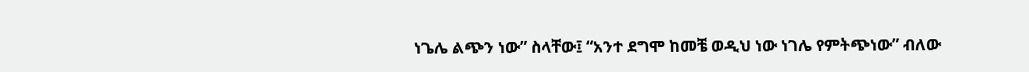ነጌሌ ልጭን ነው” ስላቸው፤ “አንተ ደግሞ ከመቼ ወዲህ ነው ነገሌ የምትጭነው” ብለው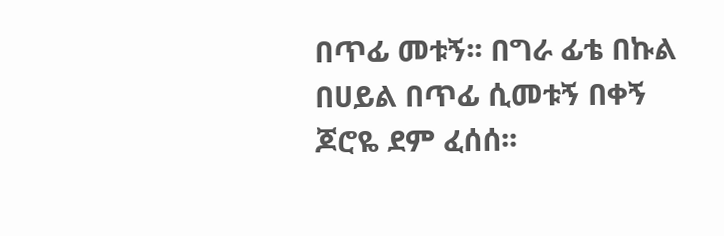በጥፊ መቱኝ፡፡ በግራ ፊቴ በኩል በሀይል በጥፊ ሲመቱኝ በቀኝ ጆሮዬ ደም ፈሰሰ፡፡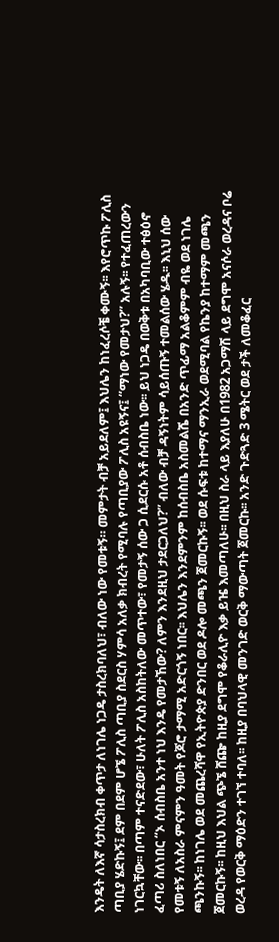እንዴት ለእኛ ሳታስረክብ ቀጥታ ለነገሌ ነጋዴ ታስረክባለህ፣ ብለው ነው የመቱኝ። መምታት ብቻ አይደለም፤ እህሌን ከነፈረሶቼ ቀሙኝ፡፡ እየሮጥኩ ፖሊስ ጣቢያ ሄድኩኝ፤ ደም በደም ሆኜ ፖሊስ ጣቢያ ስደርስ ሃምሳ አለቃ ክብረት የሚባሉ የጣቢያው ፖሊስ አዩኝና፤ “ማነው የመታህ?” አሉኝ፡፡ የተፈጠረውን ነገርኳቸው፡፡ በጣም ተናድደው፣ ሁለት ፖሊስ አስከትለው መጥተው፣ የመታኝ ሰው ጋ ሲደርሱ አቶ ሰብስቤ ነው፡፡ ይህ ነጋዴ በወቅቱ በአካባቢው ተፅዕኖ ፈጣሪ ስለነበር “ኦ ሰብስቤ አንተ ነህ እንዴ የመታኸው? ለምን እንደዚህ ታደርጋለህ?” ብለው ብቻ ዳኝነትም ሳይሰጡኝ ተመልሰው ሄዱ፡፡ እኒህ ሰው የመቱኝ ለአስራ ምናምን ዓመት የጆሮ ታማሚ አድርጎኝ ነበር፡፡ እህሌን እንደምንም ከሰብስቤ አስመልሼ በአንድ ጥፊማ አልቆምም ብዬ ወደ ነገሌ ጫንኩኝ፡፡ ከነገሌ ወደ መጨረሻዋ የኢትዮጵያ ድንበር ወደ ዶሎ መጫን ጀመርኩኝ፡፡ ወደ ሱፍቱ ከተማና ማንኢራ ወደሚባል የኬንያ ከተማም መጫን ጀመርኩኝ፡፡ ከዚህ እህል ጭኜ ሸጬ ከዚያ ደግሞ የቆራሊዮ እቃ ይዤ እመጣለሁ፡፡ በዚህ ስራ ላይ እያለሁ በ1982 አጋማሽ ላይ ደግሞ አናሶራ ወረዳና ቦሬ ወረዳ የወርቅ ማዕድን ተገኘ ተባለ፡፡ ከዚያ በባህላዊ መንገድ ወርቅ ማውጣት ጀመርኩ፡፡ አንድ ጉድጓድ 3 ሜትር ወደ ታች ለመቆፈር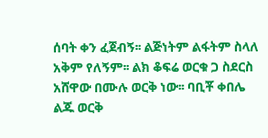ሰባት ቀን ፈጀብኝ፡፡ ልጅነትም ልፋትም ስላለ አቅም የለኝም፡፡ ልክ ቆፍሬ ወርቁ ጋ ስደርስ አሸዋው በሙሉ ወርቅ ነው፡፡ ባቢቾ ቀበሌ ልጁ ወርቅ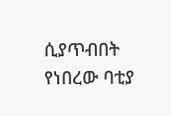ሲያጥብበት የነበረው ባቲያ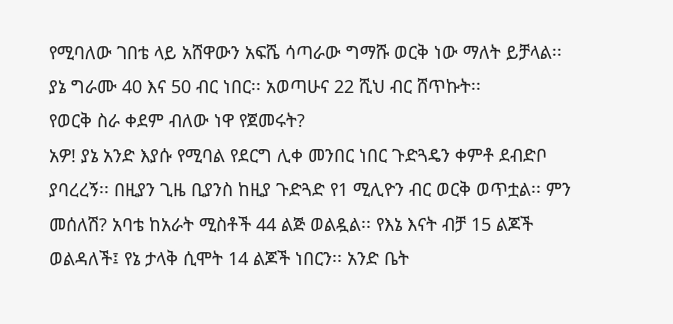የሚባለው ገበቴ ላይ አሸዋውን አፍሼ ሳጣራው ግማሹ ወርቅ ነው ማለት ይቻላል፡፡ ያኔ ግራሙ 40 እና 50 ብር ነበር፡፡ አወጣሁና 22 ሺህ ብር ሸጥኩት፡፡
የወርቅ ስራ ቀደም ብለው ነዋ የጀመሩት?
አዎ! ያኔ አንድ እያሱ የሚባል የደርግ ሊቀ መንበር ነበር ጉድጓዴን ቀምቶ ደብድቦ ያባረረኝ፡፡ በዚያን ጊዜ ቢያንስ ከዚያ ጉድጓድ የ1 ሚሊዮን ብር ወርቅ ወጥቷል፡፡ ምን መሰለሽ? አባቴ ከአራት ሚስቶች 44 ልጅ ወልዷል፡፡ የእኔ እናት ብቻ 15 ልጆች ወልዳለች፤ የኔ ታላቅ ሲሞት 14 ልጆች ነበርን፡፡ አንድ ቤት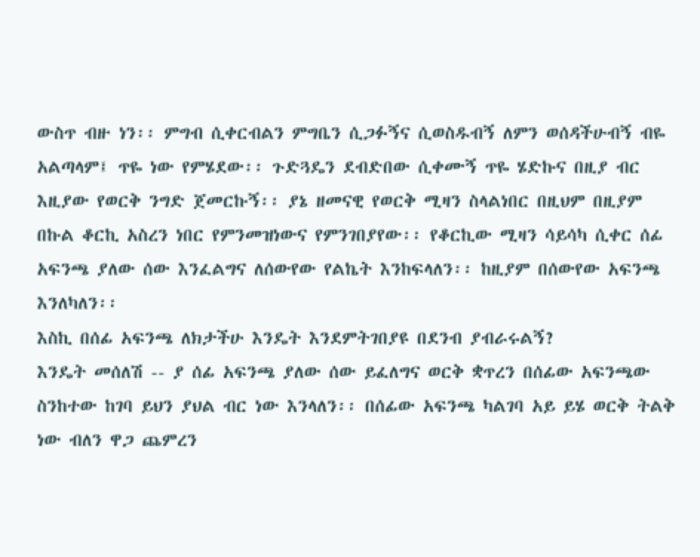ውስጥ ብዙ ነን፡፡ ምግብ ሲቀርብልን ምግቤን ሲጋፉኝና ሲወስዱብኝ ለምን ወሰዳችሁብኝ ብዬ አልጣላም፤ ጥዬ ነው የምሄደው፡፡ ጉድጓዴን ደብድበው ሲቀሙኝ ጥዬ ሄድኩና በዚያ ብር እዚያው የወርቅ ንግድ ጀመርኩኝ፡፡ ያኔ ዘመናዊ የወርቅ ሚዛን ስላልነበር በዚህም በዚያም በኩል ቆርኪ አስረን ነበር የምንመዝነውና የምንገበያየው፡፡ የቆርኪው ሚዛን ሳይሳካ ሲቀር ሰፊ አፍንጫ ያለው ሰው እንፈልግና ለሰውየው የልኬት እንከፍላለን፡፡ ከዚያም በሰውየው አፍንጫ እንለካለን፡፡
እስኪ በሰፊ አፍንጫ ለክታችሁ እንዴት እንደምትገበያዩ በደንብ ያብራሩልኝ?
እንዴት መሰለሽ -- ያ ሰፊ አፍንጫ ያለው ሰው ይፈለግና ወርቅ ቋጥረን በሰፊው አፍንጫው ስንከተው ከገባ ይህን ያህል ብር ነው እንላለን፡፡ በሰፊው አፍንጫ ካልገባ አይ ይሄ ወርቅ ትልቅ ነው ብለን ዋጋ ጨምረን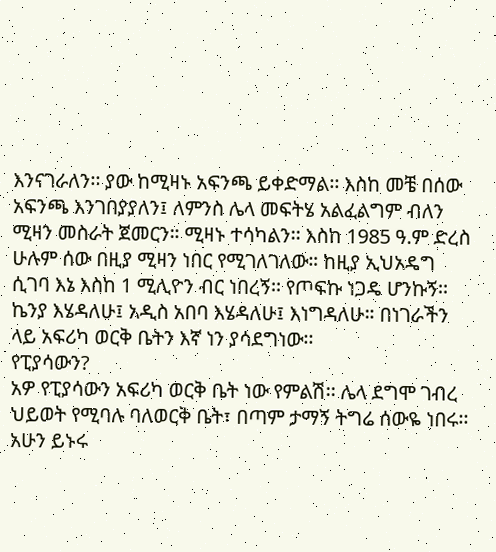እንናገራለን፡፡ ያው ከሚዛኑ አፍንጫ ይቀድማል፡፡ እስከ መቼ በሰው አፍንጫ እንገበያያለን፤ ለምንስ ሌላ መፍትሄ አልፈልግም ብለን ሚዛን መስራት ጀመርን። ሚዛኑ ተሳካልን፡፡ እስከ 1985 ዓ.ም ድረስ ሁሉም ሰው በዚያ ሚዛን ነበር የሚገለገለው። ከዚያ ኢህአዴግ ሲገባ እኔ እስከ 1 ሚሊዮን ብር ነበረኝ፡፡ የጦፍኩ ነጋዴ ሆንኩኝ፡፡ ኬንያ እሄዳለሁ፤ አዲስ አበባ እሄዳለሁ፤ እነግዳለሁ። በነገራችን ላይ አፍሪካ ወርቅ ቤትን እኛ ነን ያሳደግነው፡፡
የፒያሳውን?
አዎ የፒያሳውን አፍሪካ ወርቅ ቤት ነው የምልሽ፡፡ ሌላ ደግሞ ገብረ ህይወት የሚባሉ ባለወርቅ ቤት፣ በጣም ታማኝ ትግሬ ሰውዬ ነበሩ፡፡ አሁን ይኑሩ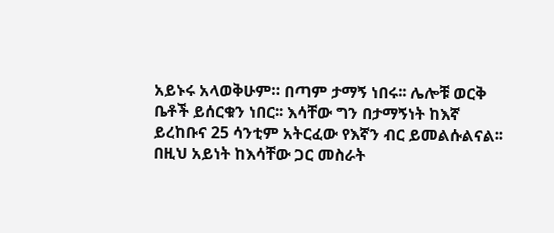አይኑሩ አላወቅሁም። በጣም ታማኝ ነበሩ፡፡ ሌሎቹ ወርቅ ቤቶች ይሰርቁን ነበር፡፡ እሳቸው ግን በታማኝነት ከእኛ ይረከቡና 25 ሳንቲም አትርፈው የእኛን ብር ይመልሱልናል፡፡ በዚህ አይነት ከእሳቸው ጋር መስራት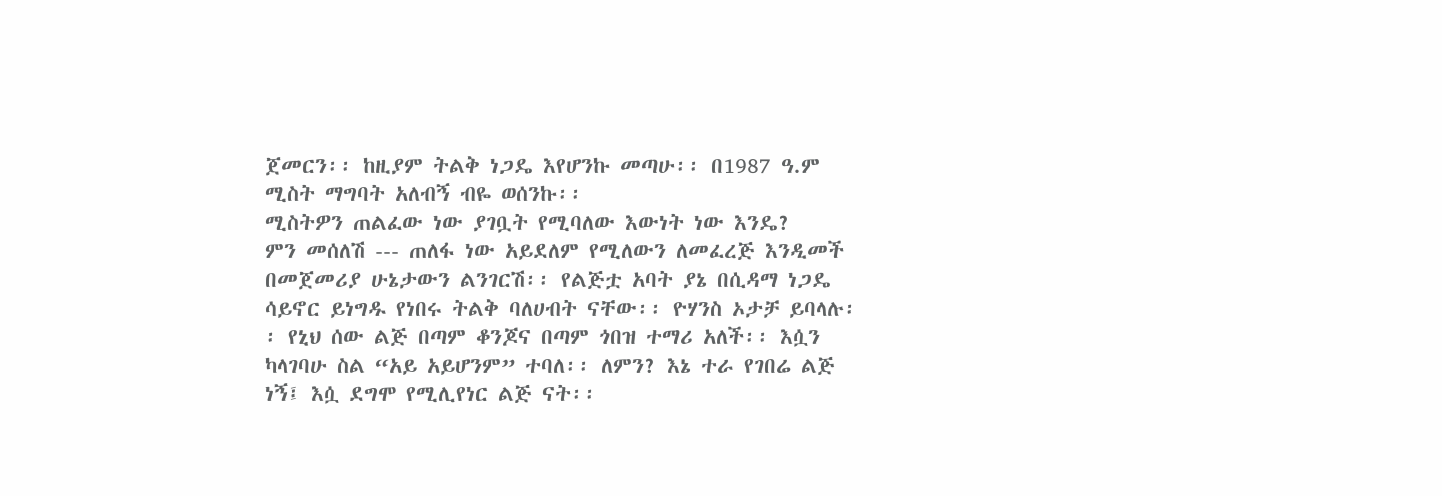ጀመርን፡፡ ከዚያም ትልቅ ነጋዴ እየሆንኩ መጣሁ፡፡ በ1987 ዓ.ም ሚስት ማግባት አለብኝ ብዬ ወሰንኩ፡፡
ሚስትዎን ጠልፈው ነው ያገቧት የሚባለው እውነት ነው እንዴ?
ምን መሰለሽ --- ጠለፋ ነው አይደለም የሚለውን ለመፈረጅ እንዲመች በመጀመሪያ ሁኔታውን ልንገርሽ፡፡ የልጅቷ አባት ያኔ በሲዳማ ነጋዴ ሳይኖር ይነግዱ የነበሩ ትልቅ ባለሀብት ናቸው፡፡ ዮሃንስ ኦታቻ ይባላሉ፡፡ የኒህ ሰው ልጅ በጣም ቆንጆና በጣም ጎበዝ ተማሪ አለች፡፡ እሷን ካላገባሁ ስል “አይ አይሆንም” ተባለ፡፡ ለምን? እኔ ተራ የገበሬ ልጅ ነኝ፤ እሷ ደግሞ የሚሊየነር ልጅ ናት፡፡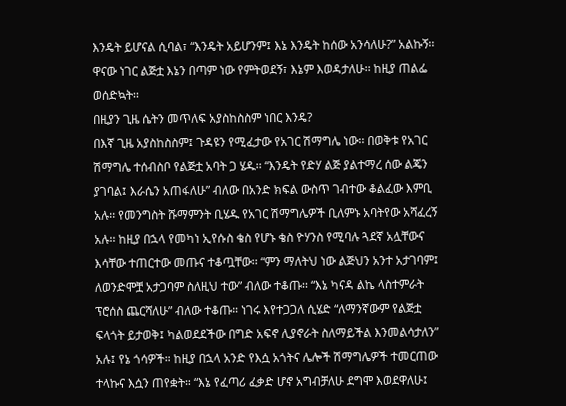እንዴት ይሆናል ሲባል፣ “እንዴት አይሆንም፤ እኔ እንዴት ከሰው አንሳለሁ?” አልኩኝ፡፡ ዋናው ነገር ልጅቷ እኔን በጣም ነው የምትወደኝ፣ እኔም እወዳታለሁ፡፡ ከዚያ ጠልፌ ወሰድኳት፡፡
በዚያን ጊዜ ሴትን መጥለፍ አያስከስስም ነበር እንዴ?
በእኛ ጊዜ አያስከስስም፤ ጉዳዩን የሚፈታው የአገር ሽማግሌ ነው፡፡ በወቅቱ የአገር ሽማግሌ ተሰብስቦ የልጅቷ አባት ጋ ሄዱ፡፡ “እንዴት የድሃ ልጅ ያልተማረ ሰው ልጄን ያገባል፤ እራሴን አጠፋለሁ” ብለው በአንድ ክፍል ውስጥ ገብተው ቆልፈው እምቢ አሉ፡፡ የመንግስት ሹማምንት ቢሄዱ የአገር ሽማግሌዎች ቢለምኑ አባትየው አሻፈረኝ አሉ፡፡ ከዚያ በኋላ የመካነ ኢየሱስ ቄስ የሆኑ ቄስ ዮሃንስ የሚባሉ ጓደኛ አሏቸውና እሳቸው ተጠርተው መጡና ተቆጧቸው፡፡ “ምን ማለትህ ነው ልጅህን አንተ አታገባም፤ ለወንድሞቿ አታጋባም ስለዚህ ተው” ብለው ተቆጡ፡፡ “እኔ ካናዳ ልኬ ላስተምራት ፕሮሰስ ጨርሻለሁ” ብለው ተቆጡ። ነገሩ እየተጋጋለ ሲሄድ “ለማንኛውም የልጅቷ ፍላጎት ይታወቅ፤ ካልወደደችው በግድ አፍኖ ሊያኖራት ስለማይችል እንመልሳታለን” አሉ፤ የኔ ጎሳዎች። ከዚያ በኋላ አንድ የእሷ አጎትና ሌሎች ሽማግሌዎች ተመርጠው ተላኩና እሷን ጠየቋት። “እኔ የፈጣሪ ፈቃድ ሆኖ አግብቻለሁ ደግሞ እወደዋለሁ፤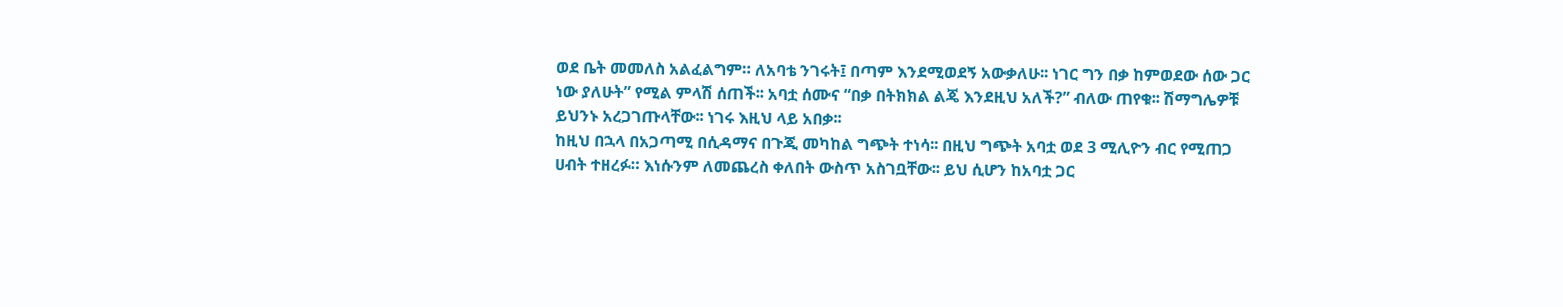ወደ ቤት መመለስ አልፈልግም። ለአባቴ ንገሩት፤ በጣም እንደሚወደኝ አውቃለሁ፡፡ ነገር ግን በቃ ከምወደው ሰው ጋር ነው ያለሁት” የሚል ምላሽ ሰጠች፡፡ አባቷ ሰሙና “በቃ በትክክል ልጄ እንደዚህ አለች?” ብለው ጠየቁ፡፡ ሽማግሌዎቹ ይህንኑ አረጋገጡላቸው፡፡ ነገሩ እዚህ ላይ አበቃ፡፡
ከዚህ በኋላ በአጋጣሚ በሲዳማና በጉጂ መካከል ግጭት ተነሳ፡፡ በዚህ ግጭት አባቷ ወደ 3 ሚሊዮን ብር የሚጠጋ ሀብት ተዘረፉ። እነሱንም ለመጨረስ ቀለበት ውስጥ አስገቧቸው፡፡ ይህ ሲሆን ከአባቷ ጋር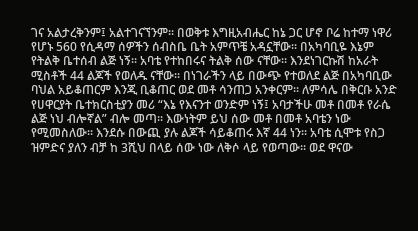ገና አልታረቅንም፤ አልተገናኘንም፡፡ በወቅቱ እግዚአብሔር ከኔ ጋር ሆኖ ቦሬ ከተማ ነዋሪ የሆኑ 560 የሲዳማ ሰዎችን ሰብስቤ ቤት አምጥቼ አዳኗቸው፡፡ በአካባቢዬ እኔም የትልቅ ቤተሰብ ልጅ ነኝ፡፡ አባቴ የተከበሩና ትልቅ ሰው ናቸው፡፡ እንደነገርኩሽ ከአራት ሚስቶች 44 ልጆች የወለዱ ናቸው፡፡ በነገራችን ላይ በውጭ የተወለደ ልጅ በአካባቢው ባህል አይቆጠርም እንጂ ቢቆጠር ወደ መቶ ሳንጠጋ አንቀርም፡፡ ለምሳሌ በቅርቡ አንድ የሀዋርያት ቤተክርስቲያን መሪ “እኔ የእናንተ ወንድም ነኝ፤ አባታችሁ መቶ በመቶ የራሴ ልጅ ነህ ብሎኛል” ብሎ መጣ፡፡ እውነትም ይህ ሰው መቶ በመቶ አባቴን ነው የሚመስለው፡፡ እንደሱ በውጪ ያሉ ልጆች ሳይቆጠሩ እኛ 44 ነን፡፡ አባቴ ሲሞቱ የስጋ ዝምድና ያለን ብቻ ከ 3ሺህ በላይ ሰው ነው ለቅሶ ላይ የወጣው፡፡ ወደ ዋናው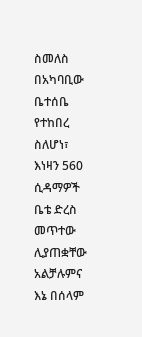ስመለስ በአካባቢው ቤተሰቤ የተከበረ ስለሆነ፣ እነዛን 560 ሲዳማዎች ቤቴ ድረስ መጥተው ሊያጠቋቸው አልቻሉምና እኔ በሰላም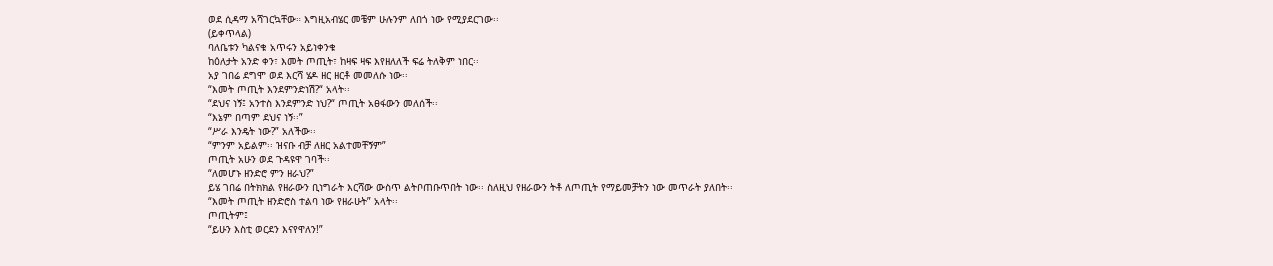ወደ ሲዳማ አሻገርኳቸው። እግዚአብሄር መቼም ሁሉንም ለበጎ ነው የሚያደርገው፡፡
(ይቀጥላል)
ባለቤቱን ካልናቁ አጥሩን አይነቀንቁ
ከዕለታት አንድ ቀን፣ እመት ጦጢት፣ ከዛፍ ዛፍ እየዘለለች ፍሬ ትለቅም ነበር፡፡
አያ ገበሬ ደግሞ ወደ እርሻ ሄዶ ዘር ዘርቶ መመለሱ ነው፡፡
“እመት ጦጢት እንደምንድነሽ?“ አላት፡፡
“ደህና ነኝ፤ አንተስ እንደምንድ ነህ?“ ጦጢት አፀፋውን መለሰች፡፡
“እኔም በጣም ደህና ነኝ፡፡”
“ሥራ እንዴት ነው?” አለችው፡፡
“ምንም አይልም፡፡ ዝናቡ ብቻ ለዘር አልተመቸኝም”
ጦጢት አሁን ወደ ጉዳዩዋ ገባች፡፡
“ለመሆኑ ዘንድሮ ምን ዘራህ?”
ይሄ ገበሬ በትክክል የዘራውን ቢነግራት እርሻው ውስጥ ልትቦጠቡጥበት ነው፡፡ ስለዚህ የዘራውን ትቶ ለጦጢት የማይመቻትን ነው መጥራት ያለበት፡፡
“እመት ጦጢት ዘንድሮስ ተልባ ነው የዘራሁት” አላት፡፡
ጦጢትም፤
“ይሁን እስቲ ወርደን እናየዋለን!”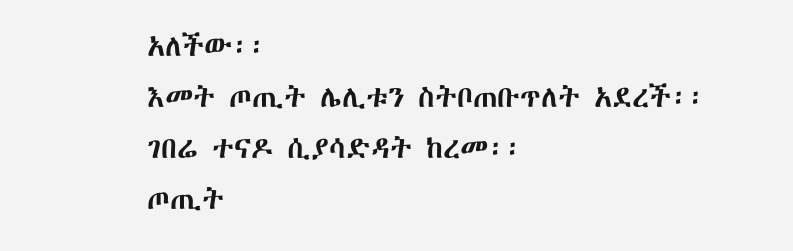አለችው፡፡
እመት ጦጢት ሌሊቱን ስትቦጠቡጥለት አደረች፡፡
ገበሬ ተናዶ ሲያሳድዳት ከረመ፡፡
ጦጢት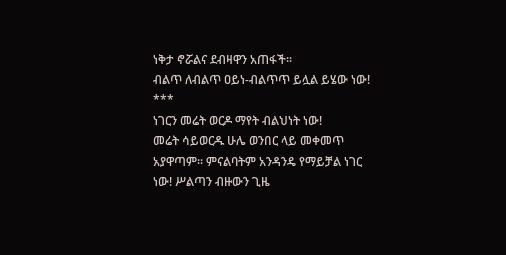ነቅታ ኖሯልና ደብዛዋን አጠፋች፡፡
ብልጥ ለብልጥ ዐይነ-ብልጥጥ ይሏል ይሄው ነው!
***
ነገርን መሬት ወርዶ ማየት ብልህነት ነው!
መሬት ሳይወርዱ ሁሌ ወንበር ላይ መቀመጥ አያዋጣም፡፡ ምናልባትም አንዳንዴ የማይቻል ነገር ነው! ሥልጣን ብዙውን ጊዜ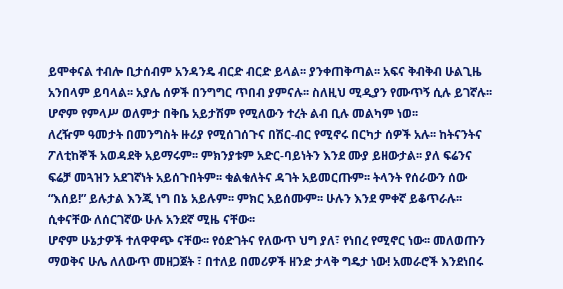ይሞቀናል ተብሎ ቢታሰብም አንዳንዴ ብርድ ብርድ ይላል፡፡ ያንቀጠቅጣል፡፡ አፍና ቅብቅብ ሁልጊዜ አንበላም ይባላል፡፡ አያሌ ሰዎች በንግግር ጥበብ ያምናሉ፡፡ ስለዚህ ሚዲያን የሙጥኝ ሲሉ ይገኛሉ፡፡ ሆኖም የምላሥ ወለምታ በቅቤ አይታሽም የሚለውን ተረት ልብ ቢሉ መልካም ነወ፡፡
ለረዥም ዓመታት በመንግስት ዙሪያ የሚሰገሰጉና በሽር-ብር የሚኖሩ በርካታ ሰዎች አሉ፡፡ ከትናንትና ፖለቲከኞች አወዳደቅ አይማሩም፡፡ ምክንያቱም አድር-ባይነትን እንደ ሙያ ይዘውታል፡፡ ያለ ፍሬንና ፍሬቻ መጓዝን አደገኛነት አይሰጉበትም፡፡ ቁልቁለትና ዳገት አይመርጡም፡፡ ትላንት የሰራውን ሰው “እሰይ!” ይሉታል እንጂ ነግ በኔ አይሉም፡፡ ምክር አይሰሙም፡፡ ሁሉን እንደ ምቀኛ ይቆጥራሉ፡፡ ሲቀናቸው ለሰርገኛው ሁሉ አንደኛ ሚዜ ናቸው፡፡
ሆኖም ሁኔታዎች ተለዋዋጭ ናቸው፡፡ የዕድገትና የለውጥ ህግ ያለ፣ የነበረ የሚኖር ነው፡፡ መለወጡን ማወቅና ሁሌ ለለውጥ መዘጋጀት ፣ በተለይ በመሪዎች ዘንድ ታላቅ ግዴታ ነው! አመራሮች እንደነበሩ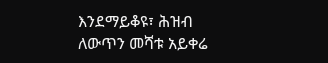እንደማይቆዩ፣ ሕዝብ ለውጥን መሻቱ አይቀሬ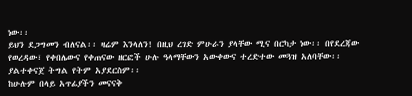ነው፡፡
ይህን ደጋግመን ብለናል፡፡ ዛሬም እንላለን! በዚህ ረገድ ምሁራን ያላቸው ሚና በርካታ ነው፡፡ በየደረጃው የወረዳው፣ የቀበሌውና የቀጠናው ዘርፎች ሁሉ ዓላማቸውን አውቀውና ተረድተው መጓዝ አለባቸው፡፡ ያልተቀናጀ ትግል የትም አያደርስም፡፡
ከሁሉም በላይ አጥፊያችን መናናቅ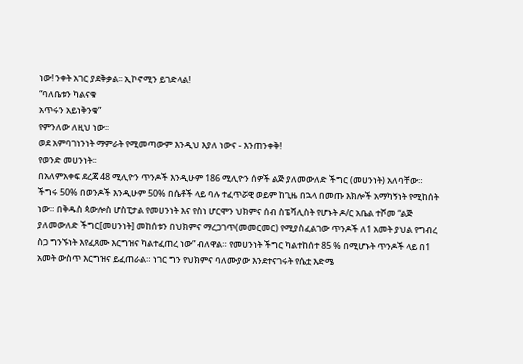ነው! ንቀት አገር ያደቅቃል፡፡ ኢኮኖሚን ይገድላል!
“ባለቤቱን ካልናቁ
አጥሩን አይነቅንቁ”
የምንለው ለዚህ ነው፡፡
ወደ አምባገነንነት ማምራት የሚመጣውም እንዲህ እያለ ነውና - እንጠንቀቅ!
የወንድ መሀንነት፡፡
በአለምአቀፍ ደረጃ 48 ሚሊዮን ጥንዶች እንዲሁም 186 ሚሊዮን ሰዎች ልጅ ያለመውለድ ችግር (መሀንነት) አለባቸው። ችግሩ 50% በወንዶች እንዲሁም 50% በሴቶች ላይ ባሉ ተፈጥሯዊ ወይም ከጊዜ በኋላ በመጡ እክሎች አማካኝነት የሚከሰት ነው። በቅዱስ ጳውሎስ ሆስፒታል የመሀንነት እና የስነ ሆርሞን ህክምና ሰብ ስፔሻሊስት የሆኑት ዶ/ር አቤል ተሾመ “ልጅ ያለመውለድ ችግር[መሀንነት] መከሰቱን በህክምና ማረጋገጥ(መመርመር) የሚያስፈልገው ጥንዶች ለ1 አመት ያህል የግብረ ስጋ ግንኙነት እየፈጸሙ እርግዝና ካልተፈጠረ ነው” ብለዋል። የመሀንነት ችግር ካልተከሰተ 85 % በሚሆኑት ጥንዶች ላይ በ1 አመት ውስጥ እርግዝና ይፈጠራል። ነገር ግን የህክምና ባለሙያው እንደተናገሩት የሴቷ እድሜ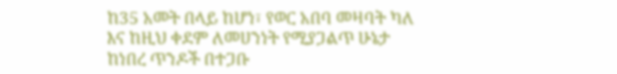ከ35 አመት በላይ ከሆነ፣ የወር አበባ መዛባት ካለ እና ከዚህ ቀደም ለመሀንነት የሚያጋልጥ ሁኔታ ከነበረ ጥንዶች በተጋቡ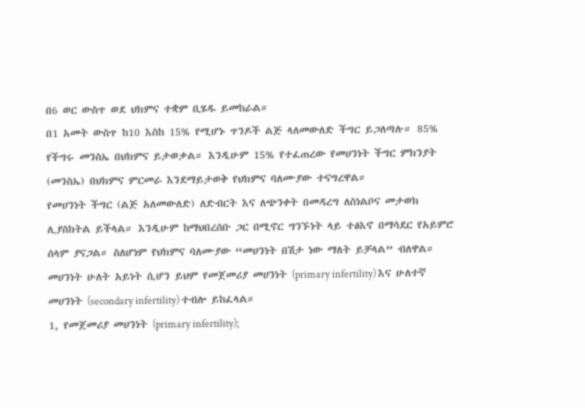በ6 ወር ውስጥ ወደ ህክምና ተቋም ቢሄዱ ይመከራል።
በ1 አመት ውስጥ ከ10 እስከ 15% የሚሆኑ ጥንዶች ልጅ ላለመውለድ ችግር ይጋለጣሉ። 85% የችግሩ መንስኤ በህክምና ይታወቃል። እንዲሁም 15% የተፈጠረው የመሀንነት ችግር ምክንያት (መንስኤ) በህክምና ምርመራ እንደማይታወቅ የህክምና ባለሙያው ተናግረዋል።
የመሀንነት ችግር (ልጅ አለመውለድ) ለድብርት እና ለጭንቀት በመዳረግ ለስነልቦና መታወክ ሊያስከትል ይችላል። እንዲሁም ከማህበረሰቡ ጋር በሚኖር ግንኙነት ላይ ተፅእኖ በማሳደር የአይምሮ ሰላም ያናጋል። ስለሆነም የህክምና ባለሙያው “መሀንነት በሽታ ነው ማለት ይቻላል” ብለዋል።
መሀንነት ሁለት አይነት ሲሆን ይህም የመጀመሪያ መሀንነት (primary infertility) እና ሁለተኛ መሀንነት (secondary infertility) ተብሎ ይከፈላል።
1, የመጀመሪያ መሀንነት (primary infertility);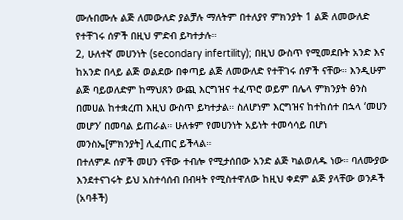ሙሉበሙሉ ልጅ ለመውለድ ያልቻሉ ማለትም በተለያየ ምክንያት 1 ልጅ ለመውለድ የተቸገሩ ሰዎች በዚህ ምድብ ይካተታሉ።
2, ሁለተኛ መሀንነት (secondary infertility); በዚህ ውስጥ የሚመደቡት አንድ እና ከአንድ በላይ ልጅ ወልደው በቀጣይ ልጅ ለመውለድ የተቸገሩ ሰዎች ናቸው። እንዲሁም ልጅ ባይወለድም ከማህጸን ውጪ እርግዝና ተፈጥሮ ወይም በሌላ ምክንያት ፅንስ በመሀል ከተቋረጠ እዚህ ውስጥ ይካተታል። ስለሆነም እርግዝና ከተከሰተ በኋላ ‘መሀን መሆን’ በመባል ይጠራል። ሁለቱም የመሀንነት አይነት ተመሳሳይ በሆነ መንስኤ[ምክንያት] ሊፈጠር ይችላል።
በተለምዶ ሰዎች መሀን ናቸው ተብሎ የሚታሰበው አንድ ልጅ ካልወለዱ ነው። ባለሙያው እንደተናገሩት ይህ አስተሳሰብ በብዛት የሚስተዋለው ከዚህ ቀደም ልጅ ያላቸው ወንዶች (አባቶች)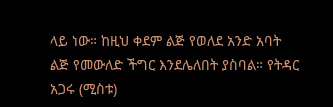ላይ ነው። ከዚህ ቀደም ልጅ የወለደ አንድ አባት ልጅ የመውለድ ችግር እንደሌለበት ያስባል። የትዳር አጋሩ (ሚስቱ)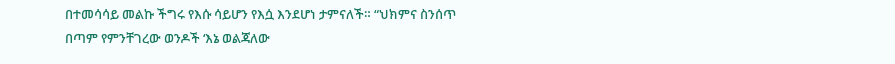በተመሳሳይ መልኩ ችግሩ የእሱ ሳይሆን የእሷ እንደሆነ ታምናለች። “ህክምና ስንሰጥ በጣም የምንቸገረው ወንዶች ‘እኔ ወልጃለው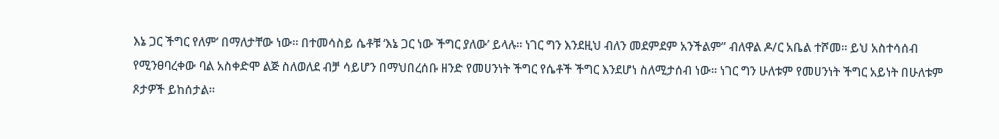እኔ ጋር ችግር የለም’ በማለታቸው ነው። በተመሳስይ ሴቶቹ ‘እኔ ጋር ነው ችግር ያለው’ ይላሉ። ነገር ግን እንደዚህ ብለን መደምደም አንችልም” ብለዋል ዶ/ር አቤል ተሾመ። ይህ አስተሳሰብ የሚንፀባረቀው ባል አስቀድሞ ልጅ ስለወለደ ብቻ ሳይሆን በማህበረሰቡ ዘንድ የመሀንነት ችግር የሴቶች ችግር እንደሆነ ስለሚታሰብ ነው። ነገር ግን ሁለቱም የመሀንነት ችግር አይነት በሁለቱም ጾታዎች ይከሰታል።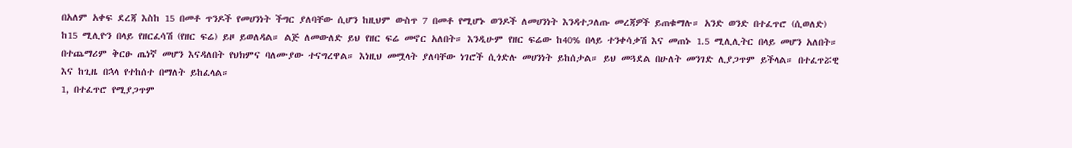በአለም አቀፍ ደረጃ እስከ 15 በመቶ ጥንዶች የመሀንነት ችግር ያለባቸው ሲሆን ከዚህም ውስጥ 7 በመቶ የሚሆኑ ወንዶች ለመሀንነት እንዳተጋለጡ መረጃዎች ይጠቁማሉ። አንድ ወንድ በተፈጥሮ (ሲወለድ) ከ15 ሚሊዮን በላይ የዘርፈሳሽ (የዘር ፍሬ) ይዞ ይወለዳል። ልጅ ለመውለድ ይህ የዘር ፍሬ መኖር አለበት። እንዲሁም የዘር ፍሬው ከ40% በላይ ተንቀሳቃሽ እና መጠኑ 1.5 ሚሊሊትር በላይ መሆን አለበት። በተጨማሪም ቅርፁ ጤነኛ መሆን እናዳለበት የህክምና ባለሙያው ተናግረዋል። እነዚህ መሟላት ያለባቸው ነገሮች ሲጎድሉ መሀንነት ይከሰታል። ይህ መጓደል በሁለት መንገድ ሊያጋጥም ይችላል። በተፈጥሯዊ እና ከጊዜ በኋላ የተከሰተ በማለት ይከፈላል።
1, በተፈጥሮ የሚያጋጥም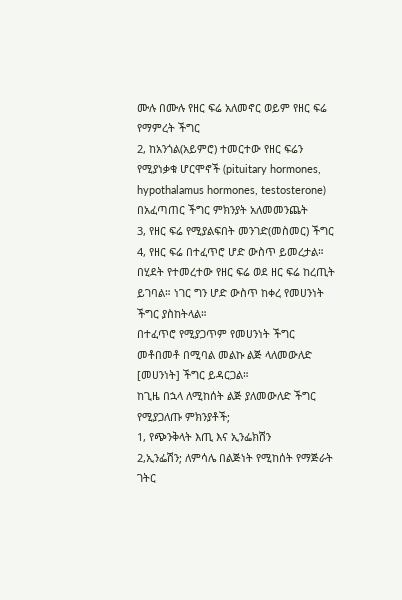ሙሉ በሙሉ የዘር ፍሬ አለመኖር ወይም የዘር ፍሬ የማምረት ችግር
2, ከአንጎል(አይምሮ) ተመርተው የዘር ፍሬን የሚያነቃቁ ሆርሞኖች (pituitary hormones, hypothalamus hormones, testosterone) በአፈጣጠር ችግር ምክንያት አለመመንጨት
3, የዘር ፍሬ የሚያልፍበት መንገድ(መስመር) ችግር
4, የዘር ፍሬ በተፈጥሮ ሆድ ውስጥ ይመረታል። በሂደት የተመረተው የዘር ፍሬ ወደ ዘር ፍሬ ከረጢት ይገባል። ነገር ግን ሆድ ውስጥ ከቀረ የመሀንነት ችግር ያስከትላል።
በተፈጥሮ የሚያጋጥም የመሀንነት ችግር መቶበመቶ በሚባል መልኩ ልጅ ላለመውለድ [መሀንነት] ችግር ይዳርጋል።
ከጊዜ በኋላ ለሚከሰት ልጅ ያለመውለድ ችግር የሚያጋለጡ ምክንያቶች;
1, የጭንቅላት እጢ እና ኢንፌክሽን
2,ኢንፌሽን; ለምሳሌ በልጅነት የሚከሰት የማጅራት ገትር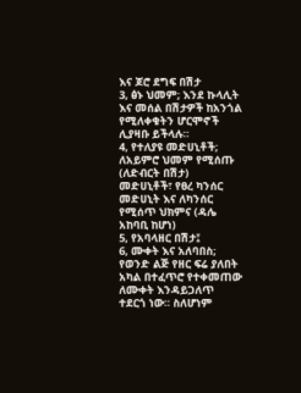እና ጆሮ ደግፍ በሽታ
3, ፅኑ ህመም; እንደ ኩላሊት እና መሰል በሽታዎች ከአንጎል የሚለቀቁትን ሆርሞኖች ሊያዛቡ ይችላሉ።
4, የተለያዩ መድሀኒቶች; ለአይምሮ ህመም የሚሰጡ (ለድብርት በሽታ) መድሀኒቶች፣ የፀረ ካንሰር መድሀኒት እና ለካንሰር የሚሰጥ ህክምና (ዳሌ አከባቢ ከሆነ)
5, የአባላዘር በሽታ፤
6, ሙቀት እና አለባበስ; የወንድ ልጅ የዘር ፍሬ ያለበት አካል በተፈጥሮ የተቀመጠው ለሙቀት እንዳይጋለጥ ተደርጎ ነው። ስለሆነም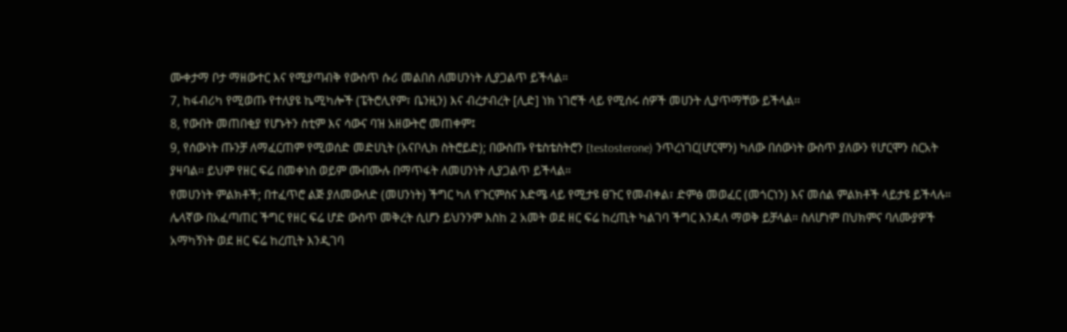ሙቀታማ ቦታ ማዘውተር እና የሚያጣብቅ የውስጥ ሱሪ መልበስ ለመሀንነት ሊያጋልጥ ይችላል።
7, ከፋብሪካ የሚወጡ የተለያዩ ኬሚካሎች (ፔትሮሊየም፣ ቤንዚን) እና ብረታብረት [ሊድ] ነክ ነገሮች ላይ የሚሰሩ ሰዎች መሀንት ሊያጥማቸው ይችላል፡፡
8, የውበት መጠበቂያ የሆኑትን ስቲም እና ሳውና ባዝ አዘውትሮ መጠቀም፤
9, የሰውነት ጡንቻ ለማፈርጠም የሚወሰድ መድሀኒት (አናቦሊክ ስትሮይድ); በውስጡ የቴስቴስትሮን [testosterone) ንጥረነገር(ሆርሞን) ካለው በሰውነት ውስጥ ያለውን የሆርሞን ስርአት ያዛባል። ይህም የዘር ፍሬ በመቀነስ ወይም ሙበሙሉ በማጥፋት ለመሀንነት ሊያጋልጥ ይችላል።
የመሀንነት ምልክቶች; በተፈጥሮ ልጅ ያለመውለድ (መሀንነት) ችግር ካለ የጉርምስና እድሜ ላይ የሚታዩ ፀጉር የመብቀል፣ ድምፅ መወፈር (መጎርነን) እና መሰል ምልክቶች ላይታዩ ይችላሉ። ሌላኛው በአፈጣጠር ችግር የዘር ፍሬ ሆድ ውስጥ መቅረት ሲሆን ይህንንም እስከ 2 አመት ወደ ዘር ፍሬ ከረጢት ካልገባ ችግር እንዳለ ማወቅ ይቻላል። ስለሆነም በህክምና ባለሙያዎች አማካኝነት ወደ ዘር ፍሬ ከረጢት እንዲገባ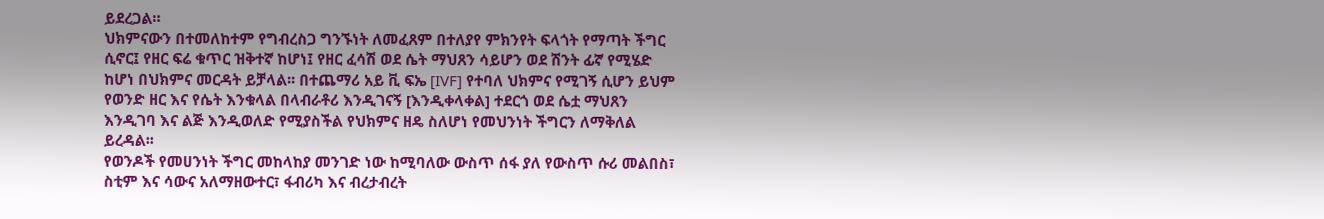ይደረጋል።
ህክምናውን በተመለከተም የግብረስጋ ግንኙነት ለመፈጸም በተለያየ ምክንየት ፍላጎት የማጣት ችግር ሲኖር፤ የዘር ፍሬ ቁጥር ዝቅተኛ ከሆነ፤ የዘር ፈሳሽ ወደ ሴት ማህጸን ሳይሆን ወደ ሽንት ፊኛ የሚሄድ ከሆነ በህክምና መርዳት ይቻላል፡፡ በተጨማሪ አይ ቪ ፍኤ [IVF] የተባለ ህክምና የሚገኝ ሲሆን ይህም የወንድ ዘር እና የሴት እንቁላል በላብራቶሪ እንዲገናኝ [እንዲቀላቀል] ተደርጎ ወደ ሴቷ ማህጸን እንዲገባ እና ልጅ እንዲወለድ የሚያስችል የህክምና ዘዴ ስለሆነ የመህንነት ችግርን ለማቅለል ይረዳል፡፡
የወንዶች የመሀንነት ችግር መከላከያ መንገድ ነው ከሚባለው ውስጥ ሰፋ ያለ የውስጥ ሱሪ መልበስ፣ ስቲም እና ሳውና አለማዘውተር፣ ፋብሪካ እና ብረታብረት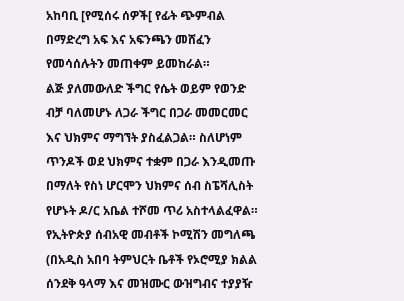አከባቢ [የሚሰሩ ሰዎች[ የፊት ጭምብል በማድረግ አፍ እና አፍንጫን መሸፈን የመሳሰሉትን መጠቀም ይመከራል።
ልጅ ያለመውለድ ችግር የሴት ወይም የወንድ ብቻ ባለመሆኑ ለጋራ ችግር በጋራ መመርመር እና ህክምና ማግኘት ያስፈልጋል። ስለሆነም ጥንዶች ወደ ህክምና ተቋም በጋራ እንዲመጡ በማለት የስነ ሆርሞን ህክምና ሰብ ስፔሻሊስት የሆኑት ዶ/ር አቤል ተሾመ ጥሪ አስተላልፈዋል።
የኢትዮጵያ ሰብአዊ መብቶች ኮሚሽን መግለጫ
(በአዲስ አበባ ትምህርት ቤቶች የኦሮሚያ ክልል ሰንደቅ ዓላማ እና መዝሙር ውዝግብና ተያያዥ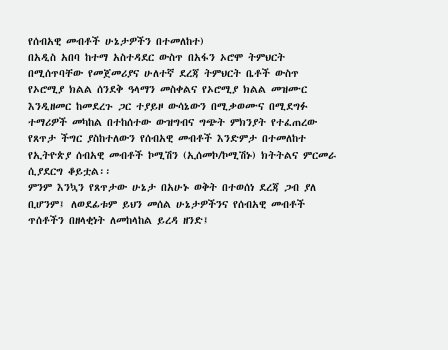የሰብአዊ መብቶች ሁኔታዎችን በተመለከተ)
በአዲስ አበባ ከተማ አስተዳደር ውስጥ በአፋን ኦሮሞ ትምህርት በሚሰጥባቸው የመጀመሪያና ሁለተኛ ደረጃ ትምህርት ቤቶች ውስጥ የኦሮሚያ ክልል ሰንደቅ ዓላማን መስቀልና የኦሮሚያ ክልል መዝሙር እንዲዘመር ከመደረጉ ጋር ተያይዞ ውሳኔውን በሚቃወሙና በሚደግፉ ተማሪዎች መካከል በተከሰተው ውዝግብና ግጭት ምክንያት የተፈጠረው የጸጥታ ችግር ያስከተለውን የሰብአዊ መብቶች እንድምታ በተመለከተ የኢትዮጵያ ሰብአዊ መብቶች ኮሚሽን (ኢሰመኮ/ኮሚሽኑ) ክትትልና ምርመራ ሲያደርግ ቆይቷል፡፡
ምንም እንኳን የጸጥታው ሁኔታ በአሁኑ ወቅት በተወሰነ ደረጃ ጋብ ያለ ቢሆንም፤ ለወደፊቱም ይህን መሰል ሁኔታዎችንና የሰብአዊ መብቶች ጥሰቶችን በዘላቂነት ለመከላከል ይረዳ ዘንድ፤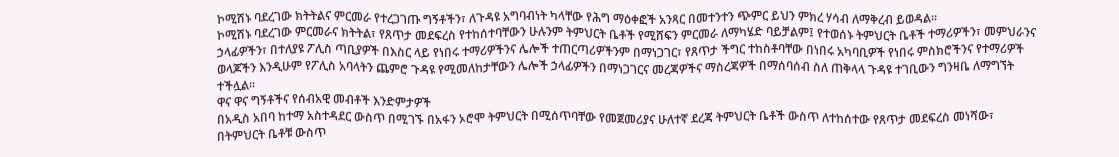ኮሚሽኑ ባደረገው ክትትልና ምርመራ የተረጋገጡ ግኝቶችን፣ ለጉዳዩ አግባብነት ካላቸው የሕግ ማዕቀፎች አንጻር በመተንተን ጭምር ይህን ምክረ ሃሳብ ለማቅረብ ይወዳል፡፡
ኮሚሽኑ ባደረገው ምርመራና ክትትል፣ የጸጥታ መደፍረስ የተከሰተባቸውን ሁሉንም ትምህርት ቤቶች የሚሸፍን ምርመራ ለማካሄድ ባይቻልም፤ የተወሰኑ ትምህርት ቤቶች ተማሪዎችን፣ መምህራንና ኃላፊዎችን፣ በተለያዩ ፖሊስ ጣቢያዎች በእስር ላይ የነበሩ ተማሪዎችንና ሌሎች ተጠርጣሪዎችንም በማነጋገር፣ የጸጥታ ችግር ተከስቶባቸው በነበሩ አካባቢዎች የነበሩ ምስክሮችንና የተማሪዎች ወላጆችን እንዲሁም የፖሊስ አባላትን ጨምሮ ጉዳዩ የሚመለከታቸውን ሌሎች ኃላፊዎችን በማነጋገርና መረጃዎችና ማስረጃዎች በማሰባሰብ ስለ ጠቅላላ ጉዳዩ ተገቢውን ግንዛቤ ለማግኘት ተችሏል፡፡
ዋና ዋና ግኝቶችና የሰብአዊ መብቶች እንድምታዎች
በአዲስ አበባ ከተማ አስተዳደር ውስጥ በሚገኙ በአፋን ኦሮሞ ትምህርት በሚሰጥባቸው የመጀመሪያና ሁለተኛ ደረጃ ትምህርት ቤቶች ውስጥ ለተከሰተው የጸጥታ መደፍረስ መነሻው፣ በትምህርት ቤቶቹ ውስጥ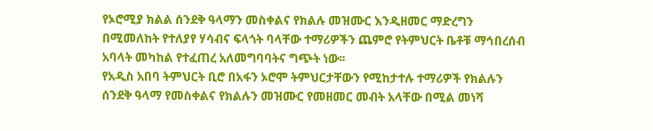የኦሮሚያ ክልል ሰንደቅ ዓላማን መስቀልና የክልሉ መዝሙር እንዲዘመር ማድረግን በሚመለከት የተለያየ ሃሳብና ፍላጎት ባላቸው ተማሪዎችን ጨምሮ የትምህርት ቤቶቹ ማኅበረሰብ አባላት መካከል የተፈጠረ አለመግባባትና ግጭት ነው፡፡
የአዲስ አበባ ትምህርት ቢሮ በአፋን ኦሮሞ ትምህርታቸውን የሚከታተሉ ተማሪዎች የክልሉን ሰንደቅ ዓላማ የመስቀልና የክልሉን መዝሙር የመዘመር መብት አላቸው በሚል መነሻ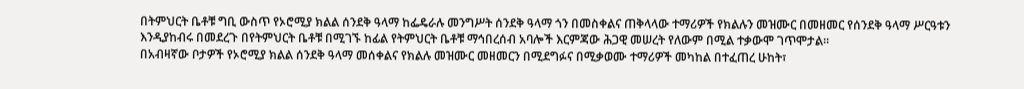በትምህርት ቤቶቹ ግቢ ውስጥ የኦሮሚያ ክልል ሰንደቅ ዓላማ ከፌዴራሉ መንግሥት ሰንደቅ ዓላማ ጎን በመስቀልና ጠቅላላው ተማሪዎች የክልሉን መዝሙር በመዘመር የሰንደቅ ዓላማ ሥርዓቱን እንዲያከብሩ በመደረጉ በየትምህርት ቤቶቹ በሚገኙ ከፊል የትምህርት ቤቶቹ ማኅበረሰብ አባሎች እርምጃው ሕጋዊ መሠረት የለውም በሚል ተቃውሞ ገጥሞታል፡፡
በአብዛኛው ቦታዎች የኦሮሚያ ክልል ሰንደቅ ዓላማ መሰቀልና የክልሉ መዝሙር መዘመርን በሚደግፉና በሚቃወሙ ተማሪዎች መካከል በተፈጠረ ሁከት፣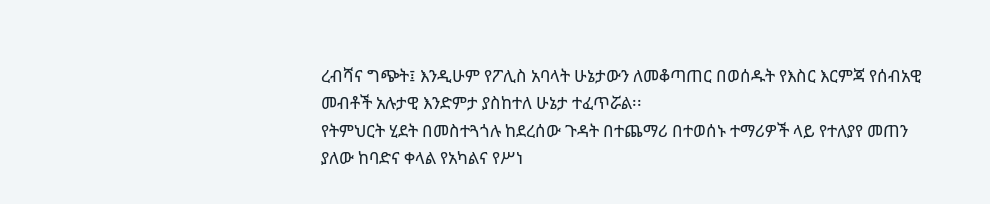ረብሻና ግጭት፤ እንዲሁም የፖሊስ አባላት ሁኔታውን ለመቆጣጠር በወሰዱት የእስር እርምጃ የሰብአዊ መብቶች አሉታዊ እንድምታ ያስከተለ ሁኔታ ተፈጥሯል፡፡
የትምህርት ሂደት በመስተጓጎሉ ከደረሰው ጉዳት በተጨማሪ በተወሰኑ ተማሪዎች ላይ የተለያየ መጠን ያለው ከባድና ቀላል የአካልና የሥነ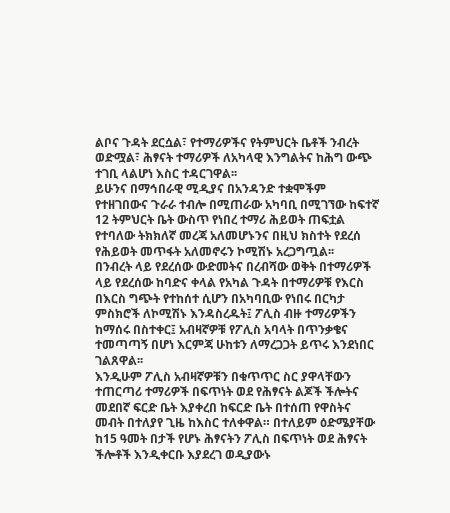ልቦና ጉዳት ደርሷል፣ የተማሪዎችና የትምህርት ቤቶች ንብረት ወድሟል፣ ሕፃናት ተማሪዎች ለአካላዊ እንግልትና ከሕግ ውጭ ተገቢ ላልሆነ እስር ተዳርገዋል፡፡
ይሁንና በማኅበራዊ ሚዲያና በአንዳንድ ተቋሞችም የተዘገበውና ጉራራ ተብሎ በሚጠራው አካባቢ በሚገኘው ከፍተኛ 12 ትምህርት ቤት ውስጥ የነበረ ተማሪ ሕይወት ጠፍቷል የተባለው ትክክለኛ መረጃ አለመሆኑንና በዚህ ክስተት የደረሰ የሕይወት መጥፋት አለመኖሩን ኮሚሽኑ አረጋግጧል፡፡
በንብረት ላይ የደረሰው ውድመትና በረብሻው ወቅት በተማሪዎች ላይ የደረሰው ከባድና ቀላል የአካል ጉዳት በተማሪዎቹ የእርስ በእርስ ግጭት የተከሰተ ሲሆን በአካባቢው የነበሩ በርካታ ምስክሮች ለኮሚሽኑ እንዳስረዱት፤ ፖሊስ ብዙ ተማሪዎችን ከማሰሩ በስተቀር፤ አብዛኛዎቹ የፖሊስ አባላት በጥንቃቄና ተመጣጣኝ በሆነ እርምጃ ሁከቱን ለማረጋጋት ይጥሩ እንደነበር ገልጸዋል፡፡
እንዲሁም ፖሊስ አብዛኛዎቹን በቁጥጥር ስር ያዋላቸውን ተጠርጣሪ ተማሪዎች በፍጥነት ወደ የሕፃናት ልጆች ችሎትና መደበኛ ፍርድ ቤት እያቀረበ ከፍርድ ቤት በተሰጠ የዋስትና መብት በተለያየ ጊዜ ከእስር ተለቀዋል። በተለይም ዕድሜያቸው ከ15 ዓመት በታች የሆኑ ሕፃናትን ፖሊስ በፍጥነት ወደ ሕፃናት ችሎቶች እንዲቀርቡ እያደረገ ወዲያውኑ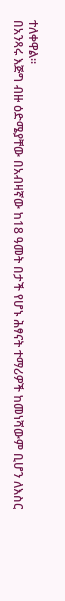ተለቀዋል፡፡
በአንጻሩ እጅግ ብዙ ዕድሜያቸው በአብዛኛው ከ18 ዓመት በታች የሆኑ ሕፃናት ተማሪዎች ከመነሻውም ቢሆን ለእስር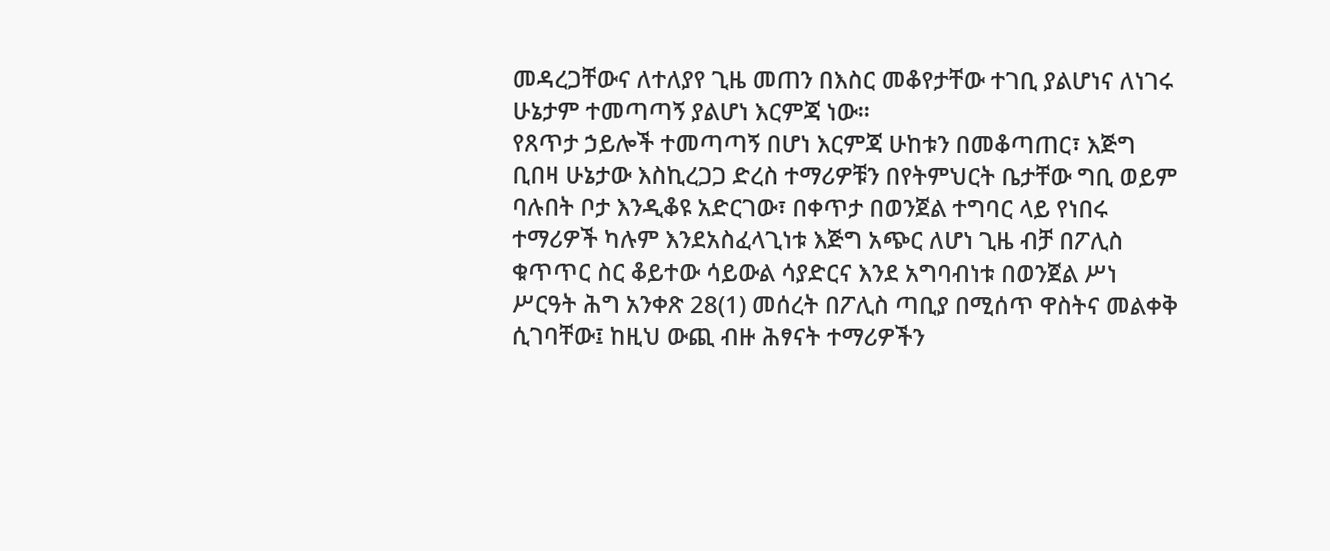መዳረጋቸውና ለተለያየ ጊዜ መጠን በእስር መቆየታቸው ተገቢ ያልሆነና ለነገሩ ሁኔታም ተመጣጣኝ ያልሆነ እርምጃ ነው፡፡
የጸጥታ ኃይሎች ተመጣጣኝ በሆነ እርምጃ ሁከቱን በመቆጣጠር፣ እጅግ ቢበዛ ሁኔታው እስኪረጋጋ ድረስ ተማሪዎቹን በየትምህርት ቤታቸው ግቢ ወይም ባሉበት ቦታ እንዲቆዩ አድርገው፣ በቀጥታ በወንጀል ተግባር ላይ የነበሩ ተማሪዎች ካሉም እንደአስፈላጊነቱ እጅግ አጭር ለሆነ ጊዜ ብቻ በፖሊስ ቁጥጥር ስር ቆይተው ሳይውል ሳያድርና እንደ አግባብነቱ በወንጀል ሥነ ሥርዓት ሕግ አንቀጽ 28(1) መሰረት በፖሊስ ጣቢያ በሚሰጥ ዋስትና መልቀቅ ሲገባቸው፤ ከዚህ ውጪ ብዙ ሕፃናት ተማሪዎችን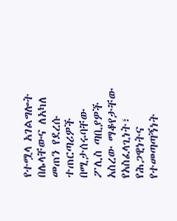የተሟላ አገልግሎት በሌላቸውና ለአካለ መጠን የደረሱ ተጠርጣሪዎች በሚታሰሩባቸው ፖሊስ ጣቢያዎች አስረው ማቆየታቸው የአስፈላጊነት፣ የሕጋዊነትና የተመጣጣኝነት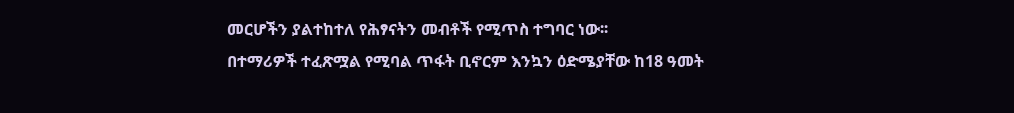መርሆችን ያልተከተለ የሕፃናትን መብቶች የሚጥስ ተግባር ነው፡፡
በተማሪዎች ተፈጽሟል የሚባል ጥፋት ቢኖርም እንኳን ዕድሜያቸው ከ18 ዓመት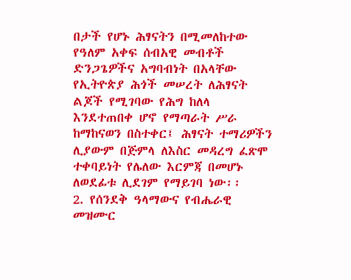በታች የሆኑ ሕፃናትን በሚመለከተው የዓለም አቀፍ ሰብአዊ መብቶች ድንጋጌዎችና አግባብነት በአላቸው የኢትዮጵያ ሕጎች መሠረት ለሕፃናት ልጆች የሚገባው የሕግ ከለላ እንደተጠበቀ ሆኖ የማጣራት ሥራ ከማከናወን በስተቀር፤ ሕፃናት ተማሪዎችን ሊያውም በጅምላ ለእስር መዳረግ ፈጽሞ ተቀባይነት የሌለው እርምጃ በመሆኑ ለወደፊቱ ሊደገም የማይገባ ነው፡፡
2. የሰንደቅ ዓላማውና የብሔራዊ መዝሙር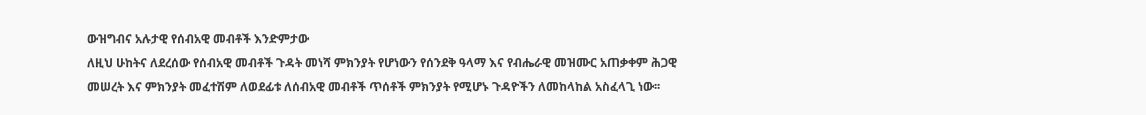ውዝግብና አሉታዊ የሰብአዊ መብቶች እንድምታው
ለዚህ ሁከትና ለደረሰው የሰብአዊ መብቶች ጉዳት መነሻ ምክንያት የሆነውን የሰንደቅ ዓላማ እና የብሔራዊ መዝሙር አጠቃቀም ሕጋዊ መሠረት እና ምክንያት መፈተሽም ለወደፊቱ ለሰብአዊ መብቶች ጥሰቶች ምክንያት የሚሆኑ ጉዳዮችን ለመከላከል አስፈላጊ ነው፡፡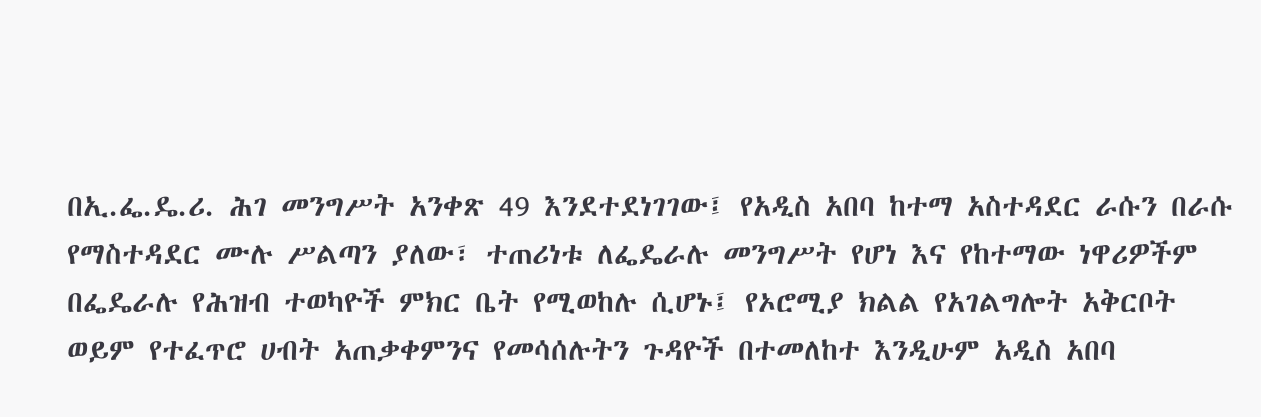በኢ.ፌ.ዴ.ሪ. ሕገ መንግሥት አንቀጽ 49 እንደተደነገገው፤ የአዲስ አበባ ከተማ አስተዳደር ራሱን በራሱ የማስተዳደር ሙሉ ሥልጣን ያለው፣ ተጠሪነቱ ለፌዴራሉ መንግሥት የሆነ እና የከተማው ነዋሪዎችም በፌዴራሉ የሕዝብ ተወካዮች ምክር ቤት የሚወከሉ ሲሆኑ፤ የኦሮሚያ ክልል የአገልግሎት አቅርቦት ወይም የተፈጥሮ ሀብት አጠቃቀምንና የመሳሰሉትን ጉዳዮች በተመለከተ እንዲሁም አዲስ አበባ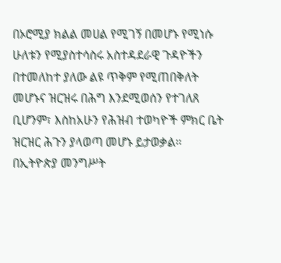በኦሮሚያ ክልል መሀል የሚገኝ በመሆኑ የሚነሱ ሁለቱን የሚያስተሳስሩ አስተዳደራዊ ጉዳዮችን በተመለከተ ያለው ልዩ ጥቅም የሚጠበቅለት መሆኑና ዝርዝሩ በሕግ እንደሚወሰን የተገለጸ ቢሆንም፣ እስከአሁን የሕዝብ ተወካዮች ምክር ቤት ዝርዝር ሕጉን ያላወጣ መሆኑ ይታወቃል፡፡
በኢትዮጵያ መንግሥት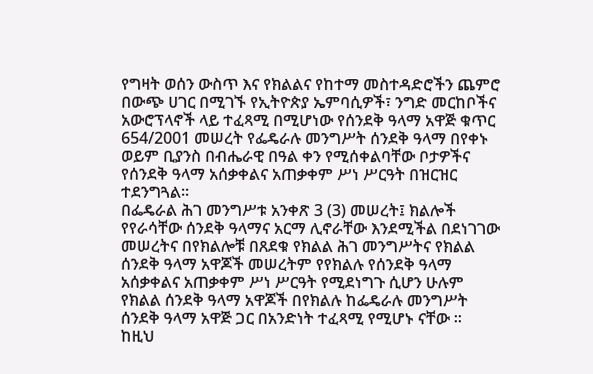የግዛት ወሰን ውስጥ እና የክልልና የከተማ መስተዳድሮችን ጨምሮ በውጭ ሀገር በሚገኙ የኢትዮጵያ ኤምባሲዎች፣ ንግድ መርከቦችና አውሮፕላኖች ላይ ተፈጻሚ በሚሆነው የሰንደቅ ዓላማ አዋጅ ቁጥር 654/2001 መሠረት የፌዴራሉ መንግሥት ሰንደቅ ዓላማ በየቀኑ ወይም ቢያንስ በብሔራዊ በዓል ቀን የሚሰቀልባቸው ቦታዎችና የሰንደቅ ዓላማ አሰቃቀልና አጠቃቀም ሥነ ሥርዓት በዝርዝር ተደንግጓል፡፡
በፌዴራል ሕገ መንግሥቱ አንቀጽ 3 (3) መሠረት፤ ክልሎች የየራሳቸው ሰንደቅ ዓላማና አርማ ሊኖራቸው እንደሚችል በደነገገው መሠረትና በየክልሎቹ በጸደቁ የክልል ሕገ መንግሥትና የክልል ሰንደቅ ዓላማ አዋጆች መሠረትም የየክልሉ የሰንደቅ ዓላማ አሰቃቀልና አጠቃቀም ሥነ ሥርዓት የሚደነግጉ ሲሆን ሁሉም የክልል ሰንደቅ ዓላማ አዋጆች በየክልሉ ከፌዴራሉ መንግሥት ሰንደቅ ዓላማ አዋጅ ጋር በአንድነት ተፈጻሚ የሚሆኑ ናቸው ፡፡
ከዚህ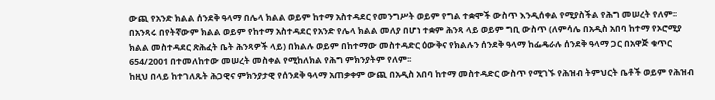ውጪ የአንድ ክልል ሰንደቅ ዓላማ በሌላ ክልል ወይም ከተማ አስተዳደር የመንግሥት ወይም የግል ተቋሞች ውስጥ እንዲሰቀል የሚያስችል የሕግ መሠረት የለም፡፡
በአንጻሩ በየትኛውም ክልል ወይም የከተማ አስተዳደር የአንድ የሌላ ክልል መለያ በሆነ ተቋም ሕንጻ ላይ ወይም ግቢ ውስጥ (ለምሳሌ በአዲስ አበባ ከተማ የኦሮሚያ ክልል መስተዳደር ጽሕፈት ቤት ሕንጻዎች ላይ) በክልሉ ወይም በከተማው መስተዳድር ዕውቅና የክልሉን ሰንደቅ ዓላማ ከፌዴራሉ ሰንደቅ ዓላማ ጋር በአዋጅ ቁጥር 654/2001 በተመለከተው መሠረት መስቀል የሚከለክል የሕግ ምክንያትም የለም፡፡
ከዚህ በላይ ከተገለጹት ሕጋዊና ምክንያታዊ የሰንደቅ ዓላማ አጠቃቀም ውጪ በአዲስ አበባ ከተማ መስተዳድር ውስጥ የሚገኙ የሕዝብ ትምህርት ቤቶች ወይም የሕዝብ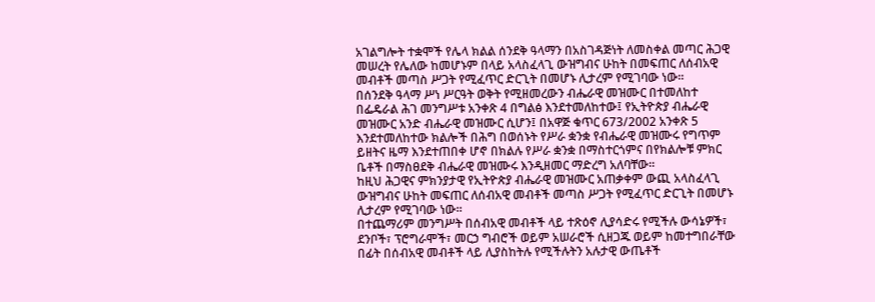አገልግሎት ተቋሞች የሌላ ክልል ሰንደቅ ዓላማን በአስገዳጅነት ለመስቀል መጣር ሕጋዊ መሠረት የሌለው ከመሆኑም በላይ አላስፈላጊ ውዝግብና ሁከት በመፍጠር ለሰብአዊ መብቶች መጣስ ሥጋት የሚፈጥር ድርጊት በመሆኑ ሊታረም የሚገባው ነው፡፡
በሰንደቅ ዓላማ ሥነ ሥርዓት ወቅት የሚዘመረውን ብሔራዊ መዝሙር በተመለከተ በፌዴራል ሕገ መንግሥቱ አንቀጽ 4 በግልፅ እንደተመለከተው፤ የኢትዮጵያ ብሔራዊ መዝሙር አንድ ብሔራዊ መዝሙር ሲሆን፤ በአዋጅ ቁጥር 673/2002 አንቀጽ 5 እንደተመለከተው ክልሎች በሕግ በወሰኑት የሥራ ቋንቋ የብሔራዊ መዝሙሩ የግጥም ይዘትና ዜማ እንደተጠበቀ ሆኖ በክልሉ የሥራ ቋንቋ በማስተርጎምና በየክልሎቹ ምክር ቤቶች በማስፀደቅ ብሔራዊ መዝሙሩ እንዲዘመር ማድረግ አለባቸው፡፡
ከዚህ ሕጋዊና ምክንያታዊ የኢትዮጵያ ብሔራዊ መዝሙር አጠቃቀም ውጪ አላስፈላጊ ውዝግብና ሁከት መፍጠር ለሰብአዊ መብቶች መጣስ ሥጋት የሚፈጥር ድርጊት በመሆኑ ሊታረም የሚገባው ነው፡፡
በተጨማሪም መንግሥት በሰብአዊ መብቶች ላይ ተጽዕኖ ሊያሳድሩ የሚችሉ ውሳኔዎች፣ ደንቦች፣ ፕሮግራሞች፣ መርኃ ግብሮች ወይም አሠራሮች ሲዘጋጁ ወይም ከመተግበራቸው በፊት በሰብአዊ መብቶች ላይ ሊያስከትሉ የሚችሉትን አሉታዊ ውጤቶች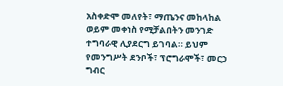አስቀድሞ መለየት፣ ማጤንና መከላከል ወይም መቀነስ የሚቻልበትን መንገድ ተግባራዊ ሊያደርግ ይገባል። ይህም የመንግሥት ደንቦች፣ ፕሮግራሞች፣ መርኃ ግብር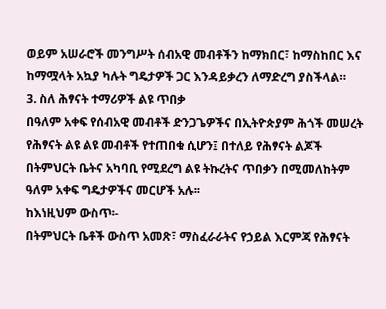ወይም አሠራሮች መንግሥት ሰብአዊ መብቶችን ከማክበር፣ ከማስከበር እና ከማሟላት አኳያ ካሉት ግዴታዎች ጋር እንዳይቃረን ለማድረግ ያስችላል።
3. ስለ ሕፃናት ተማሪዎች ልዩ ጥበቃ
በዓለም አቀፍ የሰብአዊ መብቶች ድንጋጌዎችና በኢትዮጵያም ሕጎች መሠረት የሕፃናት ልዩ ልዩ መብቶች የተጠበቁ ሲሆን፤ በተለይ የሕፃናት ልጆች በትምህርት ቤትና አካባቢ የሚደረግ ልዩ ትኩረትና ጥበቃን በሚመለከትም ዓለም አቀፍ ግዴታዎችና መርሆች አሉ፡፡
ከእነዚህም ውስጥ፡-
በትምህርት ቤቶች ውስጥ አመጽ፣ ማስፈራራትና የኃይል እርምጃ የሕፃናት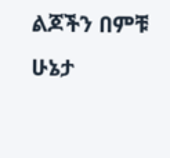ልጆችን በምቹ ሁኔታ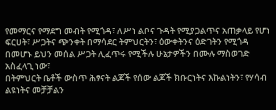የመማርና የማደግ መብት የሚጎዳ፣ ለሥነ ልቦና ጉዳት የሚያጋልጥና አጠቃላይ የሆነ ፍርሀት፣ ሥጋትና ጭንቀት በማሳደር ትምህርትን፣ ዕውቀትንና ዕድገትን የሚጎዳ በመሆኑ ይህን መሰል ሥጋት ሊፈጥሩ የሚችሉ ሁኔታዎችን በሙሉ ማስወገድ አስፈላጊ ነው፣
በትምህርት ቤቶች ውስጥ ሕፃናት ልጆች የሰው ልጆች ክቡርነትና እኩልነትን፣ የሃሳብ ልዩነትና መቻቻልን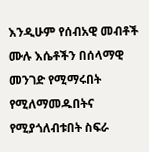እንዲሁም የሰብአዊ መብቶች ሙሉ እሴቶችን በሰላማዊ መንገድ የሚማሩበት የሚለማመዱበትና የሚያጎለብቱበት ስፍራ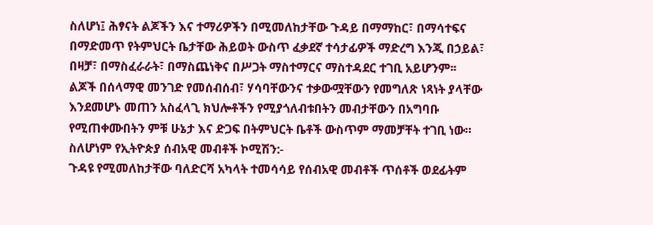ስለሆነ፤ ሕፃናት ልጆችን እና ተማሪዎችን በሚመለከታቸው ጉዳይ በማማከር፣ በማሳተፍና በማድመጥ የትምህርት ቤታቸው ሕይወት ውስጥ ፈቃደኛ ተሳታፊዎች ማድረግ እንጂ በኃይል፣ በዛቻ፣ በማስፈራራት፣ በማስጨነቅና በሥጋት ማስተማርና ማስተዳደር ተገቢ አይሆንም፡፡
ልጆች በሰላማዊ መንገድ የመሰብሰብ፣ ሃሳባቸውንና ተቃውሟቸውን የመግለጽ ነጻነት ያላቸው እንደመሆኑ መጠን አስፈላጊ ክህሎቶችን የሚያጎለብቱበትን መብታቸውን በአግባቡ የሚጠቀሙበትን ምቹ ሁኔታ እና ድጋፍ በትምህርት ቤቶች ውስጥም ማመቻቸት ተገቢ ነው።
ስለሆነም የኢትዮጵያ ሰብአዊ መብቶች ኮሚሽን:-
ጉዳዩ የሚመለከታቸው ባለድርሻ አካላት ተመሳሳይ የሰብአዊ መብቶች ጥሰቶች ወደፊትም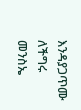እንዳያጋጥሙ ለችግሩ መንስኤ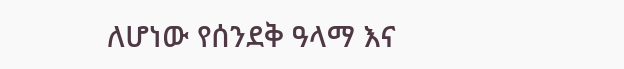ለሆነው የሰንደቅ ዓላማ እና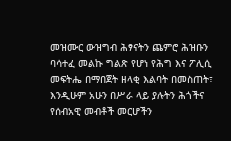መዝሙር ውዝግብ ሕፃናትን ጨምሮ ሕዝቡን ባሳተፈ መልኩ ግልጽ የሆነ የሕግ እና ፖሊሲ መፍትሔ በማበጀት ዘላቂ እልባት በመስጠት፣ እንዲሁም አሁን በሥራ ላይ ያሉትን ሕጎችና የሰብአዊ መብቶች መርሆችን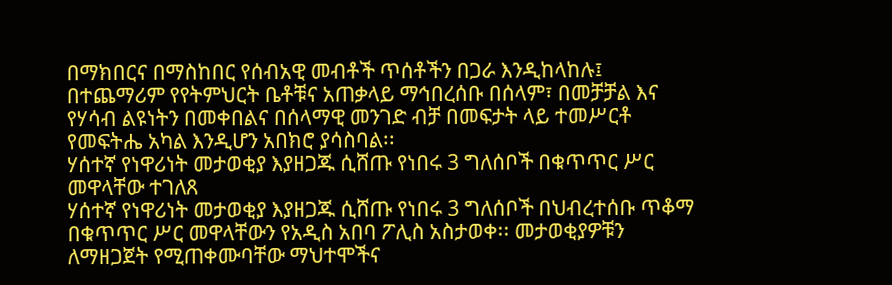በማክበርና በማስከበር የሰብአዊ መብቶች ጥሰቶችን በጋራ እንዲከላከሉ፤ በተጨማሪም የየትምህርት ቤቶቹና አጠቃላይ ማኅበረሰቡ በሰላም፣ በመቻቻል እና የሃሳብ ልዩነትን በመቀበልና በሰላማዊ መንገድ ብቻ በመፍታት ላይ ተመሥርቶ የመፍትሔ አካል እንዲሆን አበክሮ ያሳስባል፡፡
ሃሰተኛ የነዋሪነት መታወቂያ እያዘጋጁ ሲሸጡ የነበሩ 3 ግለሰቦች በቁጥጥር ሥር መዋላቸው ተገለጸ
ሃሰተኛ የነዋሪነት መታወቂያ እያዘጋጁ ሲሸጡ የነበሩ 3 ግለሰቦች በህብረተሰቡ ጥቆማ በቁጥጥር ሥር መዋላቸውን የአዲስ አበባ ፖሊስ አስታወቀ፡፡ መታወቂያዎቹን ለማዘጋጀት የሚጠቀሙባቸው ማህተሞችና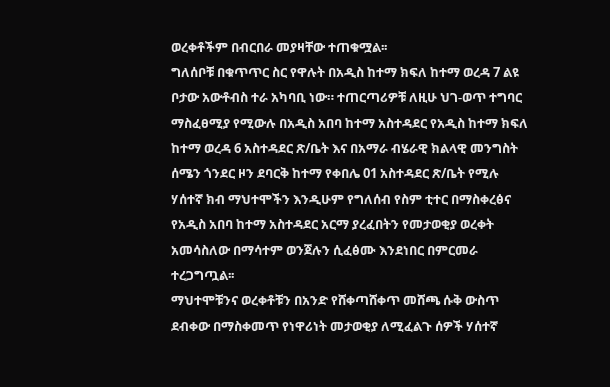ወረቀቶችም በብርበራ መያዛቸው ተጠቁሟል፡፡
ግለሰቦቹ በቁጥጥር ስር የዋሉት በአዲስ ከተማ ክፍለ ከተማ ወረዳ 7 ልዩ ቦታው አውቶብስ ተራ አካባቢ ነው። ተጠርጣሪዎቹ ለዚሁ ህገ-ወጥ ተግባር ማስፈፀሚያ የሚውሉ በአዲስ አበባ ከተማ አስተዳደር የአዲስ ከተማ ክፍለ ከተማ ወረዳ 6 አስተዳደር ጽ/ቤት እና በአማራ ብሄራዊ ክልላዊ መንግስት ሰሜን ጎንደር ዞን ደባርቅ ከተማ የቀበሌ 01 አስተዳደር ጽ/ቤት የሚሉ ሃሰተኛ ክብ ማህተሞችን እንዲሁም የግለሰብ የስም ቲተር በማስቀረፅና የአዲስ አበባ ከተማ አስተዳደር አርማ ያረፈበትን የመታወቂያ ወረቀት አመሳስለው በማሳተም ወንጀሉን ሲፈፅሙ እንደነበር በምርመራ ተረጋግጧል፡፡
ማህተሞቹንና ወረቀቶቹን በአንድ የሸቀጣሸቀጥ መሸጫ ሱቅ ውስጥ ደብቀው በማስቀመጥ የነዋሪነት መታወቂያ ለሚፈልጉ ሰዎች ሃሰተኛ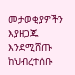መታወቂያዎችን እያዘጋጁ እንደሚሸጡ ከህብረተሰቡ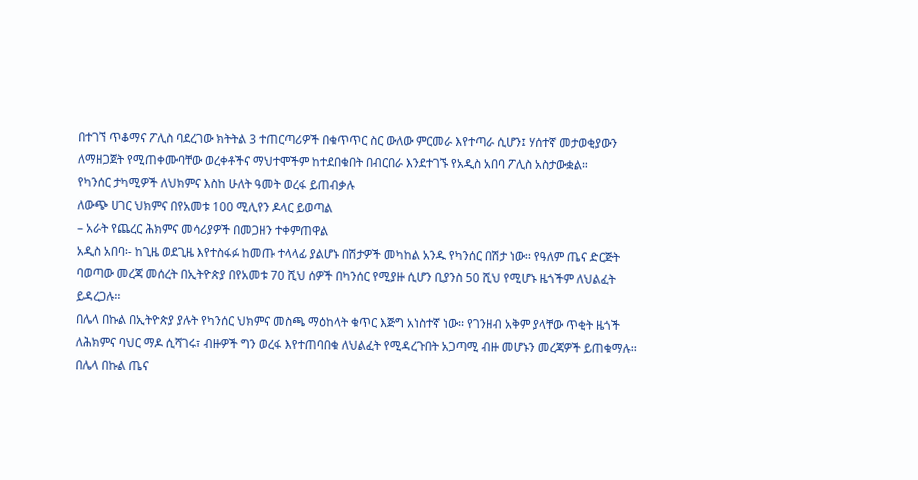በተገኘ ጥቆማና ፖሊስ ባደረገው ክትትል 3 ተጠርጣሪዎች በቁጥጥር ስር ውለው ምርመራ እየተጣራ ሲሆን፤ ሃሰተኛ መታወቂያውን ለማዘጋጀት የሚጠቀሙባቸው ወረቀቶችና ማህተሞችም ከተደበቁበት በብርበራ እንደተገኙ የአዲስ አበባ ፖሊስ አስታውቋል።
የካንሰር ታካሚዎች ለህክምና እስከ ሁለት ዓመት ወረፋ ይጠብቃሉ
ለውጭ ሀገር ህክምና በየአመቱ 100 ሚሊየን ዶላር ይወጣል
– አራት የጨረር ሕክምና መሳሪያዎች በመጋዘን ተቀምጠዋል
አዲስ አበባ፡- ከጊዜ ወደጊዜ እየተስፋፉ ከመጡ ተላላፊ ያልሆኑ በሽታዎች መካከል አንዱ የካንሰር በሽታ ነው፡፡ የዓለም ጤና ድርጅት ባወጣው መረጃ መሰረት በኢትዮጵያ በየአመቱ 70 ሺህ ሰዎች በካንሰር የሚያዙ ሲሆን ቢያንስ 50 ሺህ የሚሆኑ ዜጎችም ለህልፈት ይዳረጋሉ፡፡
በሌላ በኩል በኢትዮጵያ ያሉት የካንሰር ህክምና መስጫ ማዕከላት ቁጥር እጅግ አነስተኛ ነው፡፡ የገንዘብ አቅም ያላቸው ጥቂት ዜጎች ለሕክምና ባህር ማዶ ሲሻገሩ፣ ብዙዎች ግን ወረፋ እየተጠባበቁ ለህልፈት የሚዳረጉበት አጋጣሚ ብዙ መሆኑን መረጃዎች ይጠቁማሉ፡፡
በሌላ በኩል ጤና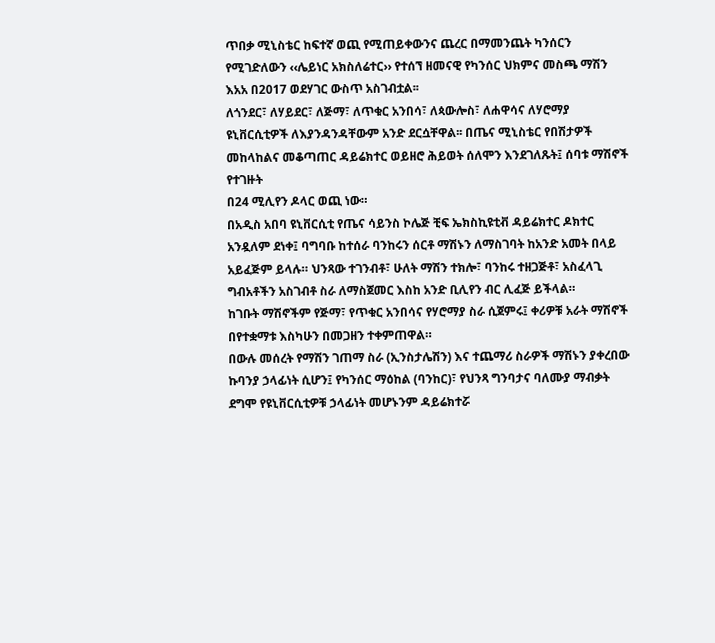ጥበቃ ሚኒስቴር ከፍተኛ ወጪ የሚጠይቀውንና ጨረር በማመንጨት ካንሰርን የሚገድለውን ‹‹ሌይነር አክስለሬተር›› የተሰኘ ዘመናዊ የካንሰር ህክምና መስጫ ማሽን እአአ በ2017 ወደሃገር ውስጥ አስገብቷል፡፡
ለጎንደር፣ ለሃይደር፣ ለጅማ፣ ለጥቁር አንበሳ፣ ለጳውሎስ፣ ለሐዋሳና ለሃሮማያ ዩኒቨርሲቲዎች ለእያንዳንዳቸውም አንድ ደርሷቸዋል፡፡ በጤና ሚኒስቴር የበሽታዎች መከላከልና መቆጣጠር ዳይሬክተር ወይዘሮ ሕይወት ሰለሞን እንደገለጹት፤ ሰባቱ ማሽኖች የተገዙት
በ24 ሚሊየን ዶላር ወጪ ነው።
በአዲስ አበባ ዩኒቨርሲቲ የጤና ሳይንስ ኮሌጅ ቺፍ ኤክስኪዩቲቭ ዳይሬክተር ዶክተር አንዷለም ደነቀ፤ ባግባቡ ከተሰራ ባንከሩን ሰርቶ ማሽኑን ለማስገባት ከአንድ አመት በላይ አይፈጅም ይላሉ። ህንጻው ተገንብቶ፣ ሁለት ማሽን ተክሎ፣ ባንከሩ ተዘጋጅቶ፣ አስፈላጊ ግብአቶችን አስገብቶ ስራ ለማስጀመር እስከ አንድ ቢሊየን ብር ሊፈጅ ይችላል።
ከገቡት ማሽኖችም የጅማ፣ የጥቁር አንበሳና የሃሮማያ ስራ ሲጀምሩ፤ ቀሪዎቹ አራት ማሽኖች በየተቋማቱ እስካሁን በመጋዘን ተቀምጠዋል።
በውሉ መሰረት የማሽን ገጠማ ስራ (ኢንስታሌሽን) እና ተጨማሪ ስራዎች ማሽኑን ያቀረበው ኩባንያ ኃላፊነት ሲሆን፤ የካንሰር ማዕከል (ባንከር)፣ የህንጻ ግንባታና ባለሙያ ማብቃት ደግሞ የዩኒቨርሲቲዎቹ ኃላፊነት መሆኑንም ዳይሬክተሯ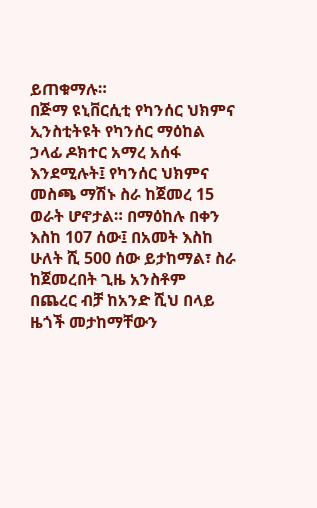ይጠቁማሉ።
በጅማ ዩኒቨርሲቲ የካንሰር ህክምና ኢንስቲትዩት የካንሰር ማዕከል ኃላፊ ዶክተር አማረ አሰፋ እንደሚሉት፤ የካንሰር ህክምና መስጫ ማሽኑ ስራ ከጀመረ 15 ወራት ሆኖታል። በማዕከሉ በቀን እስከ 107 ሰው፤ በአመት እስከ ሁለት ሺ 500 ሰው ይታከማል፣ ስራ ከጀመረበት ጊዜ አንስቶም በጨረር ብቻ ከአንድ ሺህ በላይ ዜጎች መታከማቸውን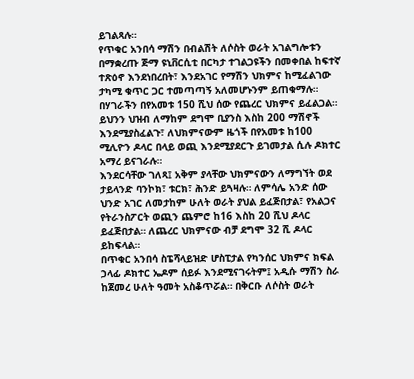ይገልጻሉ።
የጥቁር አንበሳ ማሽን በብልሽት ለሶስት ወራት አገልግሎቱን በማቋረጡ ጅማ ዩኒቨርሲቲ በርካታ ተገልጋዩችን በመቀበል ከፍተኛ ተጽዕኖ እንደነበረበት፣ እንደአገር የማሽን ህክምና ከሚፈልገው ታካሚ ቁጥር ጋር ተመጣጣኝ አለመሆኑንም ይጠቁማሉ።
በሃገራችን በየአመቱ 150 ሺህ ሰው የጨረር ህክምና ይፈልጋል። ይህንን ህዝብ ለማከም ደግሞ ቢያንስ እስከ 200 ማሽኖች እንደሚያስፈልጉ፣ ለህክምናውም ዜጎች በየአመቱ ከ100 ሚሊዮን ዶላር በላይ ወጪ እንደሚያደርጉ ይገመታል ሲሉ ዶክተር አማረ ይናገራሉ።
እንደርሳቸው ገለጻ፤ አቅም ያላቸው ህክምናውን ለማግኘት ወደ ታይላንድ ባንኮክ፣ ቱርክ፣ ሕንድ ይጓዛሉ። ለምሳሌ አንድ ሰው ህንድ አገር ለመታከም ሁለት ወራት ያህል ይፈጅበታል፣ የአልጋና የትራንስፖርት ወጪን ጨምሮ ከ16 እስከ 20 ሺህ ዶላር ይፈጅበታል። ለጨረር ህክምናው ብቻ ደግሞ 32 ሺ ዶላር ይከፍላል።
በጥቁር አንበሳ ስፔሻላይዝድ ሆስፒታል የካንሰር ህክምና ክፍል ኃላፊ ዶክተር ኤዶም ሰይፉ እንደሚናገሩትም፤ አዲሱ ማሽን ስራ ከጀመረ ሁለት ዓመት አስቆጥሯል። በቅርቡ ለሶስት ወራት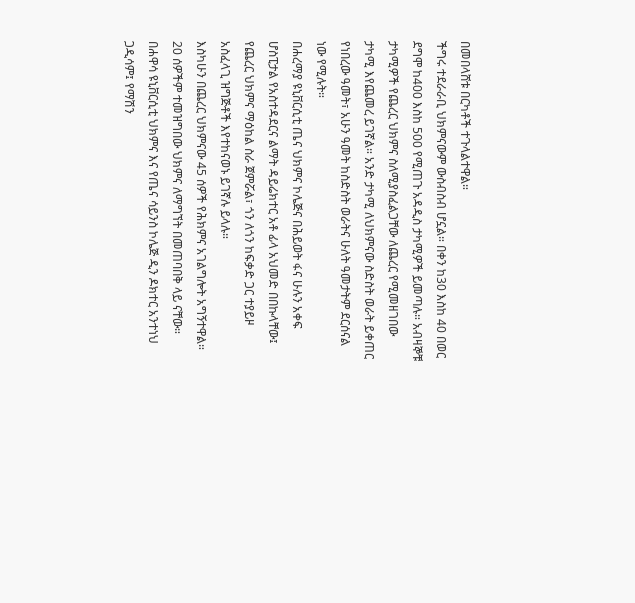በመበላሸቱ በርካቶች ተጉላልተዋል።
ችግሩ ተደራራቢ ህክምናውም ውስብስብ ሆኗል። በቀን ከ30 እስከ 40 በወር ደግሞ ከ400 እስከ 500 የሚጠጉ አዳዲስ ታካሚዎች ይመጣሉ። አብዛኞቹ ታካሚዎች የጨረር ህክምና ስለሚያስፈልጋቸው ለጨረር የሚመዘገበው ታካሚ እየጨመረ ይገኛል። አንድ ታካሚ ለህክምናው ስድስት ወራት ይቀጠር የነበረው ዓመት፣ አሁን ዓመት ከስድስት ወራትና ሁለት ዓመታትም ደርሰናል ነው የሚሉት።
በሐረማያ ዩኒቨርሲቲ ጤና ህክምና ኮሌጅና በሕይወት ፋና ሁሉን አቀፍ ሆስፒታል የአስተዳደርና ልማት ዳይሬክተር አቶ ፊላ አህመድ በበኩላቸው፤ የጨረር ህክምና ማዕከል ስራ ጀምሯል፣ ጎን ለጎን ከፍቃድ ጋር ተያይዞ አስፈላጊ ዝግጅቶች እየተከናወኑ ይገኛሉ ይላሉ።
እስካሁን በጨረር ህክምናው 45 ሰዎች የሕክምና አገልግሎት አግኝተዋል። 20 ሰዎችም ተመዝግበው ህክምና ለማግኘት በመጠባበቅ ላይ ናቸው።
በሐዋሳ ዩኒቨርሲቲ ህክምና እና የጤና ሳይንስ ኮሌጅ ዲን ዶክተር አንተነህ ጋዲሳም፤ የማሽን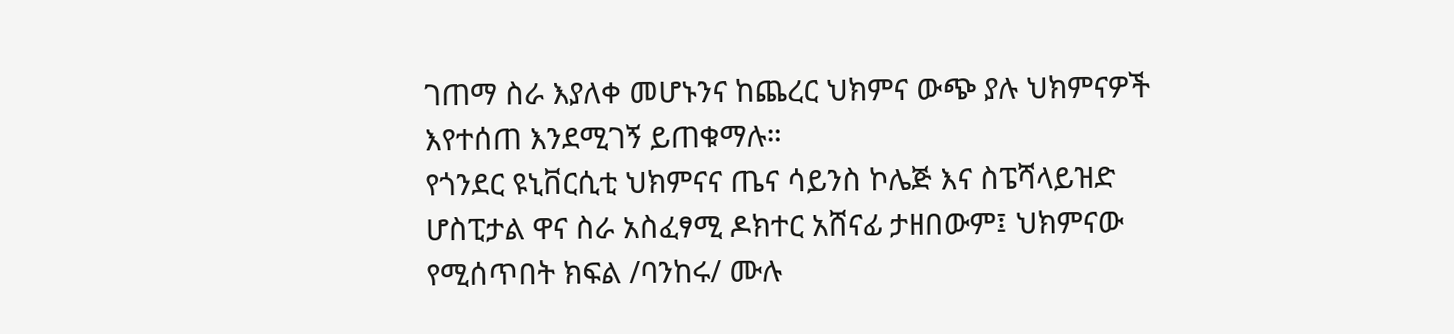ገጠማ ስራ እያለቀ መሆኑንና ከጨረር ህክምና ውጭ ያሉ ህክምናዎች እየተሰጠ እንደሚገኝ ይጠቁማሉ።
የጎንደር ዩኒቨርሲቲ ህክምናና ጤና ሳይንስ ኮሌጅ እና ስፔሻላይዝድ ሆስፒታል ዋና ስራ አስፈፃሚ ዶክተር አሸናፊ ታዘበውም፤ ህክምናው የሚሰጥበት ክፍል /ባንከሩ/ ሙሉ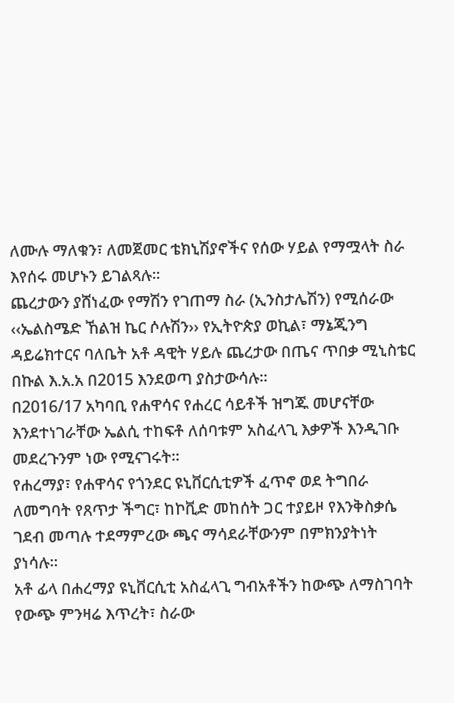ለሙሉ ማለቁን፣ ለመጀመር ቴክኒሽያኖችና የሰው ሃይል የማሟላት ስራ እየሰሩ መሆኑን ይገልጻሉ።
ጨረታውን ያሸነፈው የማሽን የገጠማ ስራ (ኢንስታሌሽን) የሚሰራው ‹‹ኤልስሜድ ኸልዝ ኬር ሶሉሽን›› የኢትዮጵያ ወኪል፣ ማኔጂንግ ዳይሬክተርና ባለቤት አቶ ዳዊት ሃይሉ ጨረታው በጤና ጥበቃ ሚኒስቴር በኩል እ.አ.አ በ2015 እንደወጣ ያስታውሳሉ።
በ2016/17 አካባቢ የሐዋሳና የሐረር ሳይቶች ዝግጁ መሆናቸው እንደተነገራቸው ኤልሲ ተከፍቶ ለሰባቱም አስፈላጊ እቃዎች እንዲገቡ መደረጉንም ነው የሚናገሩት።
የሐረማያ፣ የሐዋሳና የጎንደር ዩኒቨርሲቲዎች ፈጥኖ ወደ ትግበራ ለመግባት የጸጥታ ችግር፣ ከኮቪድ መከሰት ጋር ተያይዞ የእንቅስቃሴ ገደብ መጣሉ ተደማምረው ጫና ማሳደራቸውንም በምክንያትነት ያነሳሉ።
አቶ ፊላ በሐረማያ ዩኒቨርሲቲ አስፈላጊ ግብአቶችን ከውጭ ለማስገባት የውጭ ምንዛሬ እጥረት፣ ስራው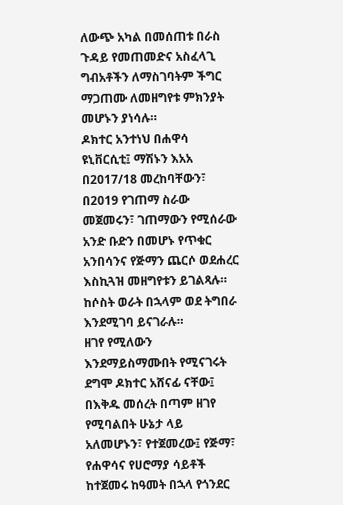ለውጭ አካል በመሰጠቱ በራስ ጉዳይ የመጠመድና አስፈላጊ ግብአቶችን ለማስገባትም ችግር ማጋጠሙ ለመዘግየቱ ምክንያት መሆኑን ያነሳሉ።
ዶክተር አንተነህ በሐዋሳ ዩኒቨርሲቲ፤ ማሽኑን እአአ በ2017/18 መረከባቸውን፣ በ2019 የገጠማ ስራው መጀመሩን፣ ገጠማውን የሚሰራው አንድ ቡድን በመሆኑ የጥቁር አንበሳንና የጅማን ጨርሶ ወደሐረር እስኪጓዝ መዘግየቱን ይገልጻሉ። ከሶስት ወራት በኋላም ወደ ትግበራ እንደሚገባ ይናገራሉ።
ዘገየ የሚለውን እንደማይስማሙበት የሚናገሩት ደግሞ ዶክተር አሸናፊ ናቸው፤ በእቅዱ መሰረት በጣም ዘገየ የሚባልበት ሁኔታ ላይ አለመሆኑን፣ የተጀመረው፤ የጅማ፣ የሐዋሳና የሀሮማያ ሳይቶች ከተጀመሩ ከዓመት በኋላ የጎንደር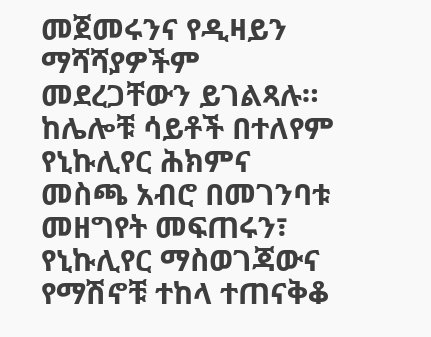መጀመሩንና የዲዛይን ማሻሻያዎችም መደረጋቸውን ይገልጻሉ።
ከሌሎቹ ሳይቶች በተለየም የኒኩሊየር ሕክምና መስጫ አብሮ በመገንባቱ መዘግየት መፍጠሩን፣ የኒኩሊየር ማስወገጃውና የማሽኖቹ ተከላ ተጠናቅቆ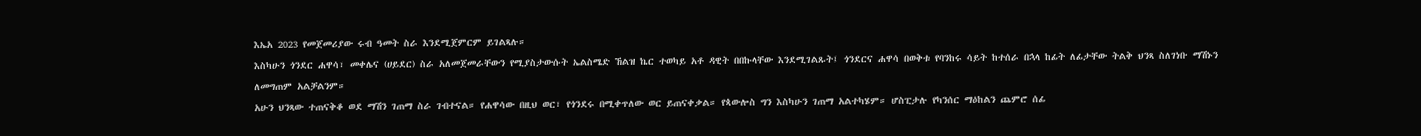እኤአ 2023 የመጀመሪያው ሩብ ዓመት ስራ እንደሚጀምርም ይገልጻሉ።
እስካሁን ጎንደር ሐዋሳ፣ መቀሌና (ሀይደር) ስራ አለመጀመራቸውን የሚያስታውሱት ኤልስሜድ ኸልዝ ኬር ተወካይ አቶ ዳዊት በበኩላቸው እንደሚገልጹት፤ ጎንደርና ሐዋሳ በወቅቱ የባንከሩ ሳይት ከተሰራ በኋላ ከፊት ለፊታቸው ትልቅ ህንጻ ስለገነቡ ማሽኑን ለመግጠም አልቻልንም።
አሁን ህንጻው ተጠናቅቆ ወደ ማሽን ገጠማ ስራ ገብተናል። የሐዋሳው በዚህ ወር፣ የጎንደሩ በሚቀጥለው ወር ይጠናቀቃል። የጳውሎስ ግን እስካሁን ገጠማ አልተካሄም። ሆስፒታሉ የካንሰር ማዕከልን ጨምሮ ሰፊ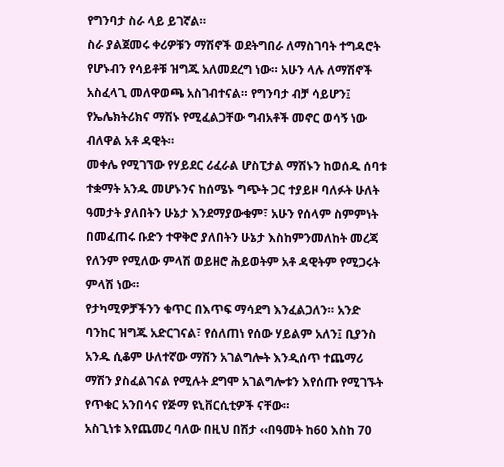የግንባታ ስራ ላይ ይገኛል።
ስራ ያልጀመሩ ቀሪዎቹን ማሽኖች ወደትግበራ ለማስገባት ተግዳሮት የሆኑብን የሳይቶቹ ዝግጁ አለመደረግ ነው። አሁን ላሉ ለማሽኖች አስፈላጊ መለዋወጫ አስገብተናል። የግንባታ ብቻ ሳይሆን፤ የኤሌክትሪክና ማሽኑ የሚፈልጋቸው ግብአቶች መኖር ወሳኝ ነው ብለዋል አቶ ዳዊት።
መቀሌ የሚገኘው የሃይደር ሪፈራል ሆስፒታል ማሽኑን ከወሰዱ ሰባቱ ተቋማት አንዱ መሆኑንና ከሰሜኑ ግጭት ጋር ተያይዞ ባለፉት ሁለት ዓመታት ያለበትን ሁኔታ እንደማያውቁም፣ አሁን የሰላም ስምምነት በመፈጠሩ ቡድን ተዋቅሮ ያለበትን ሁኔታ እስከምንመለከት መረጃ የለንም የሚለው ምላሽ ወይዘሮ ሕይወትም አቶ ዳዊትም የሚጋሩት ምላሽ ነው።
የታካሚዎቻችንን ቁጥር በእጥፍ ማሳደግ እንፈልጋለን። አንድ ባንከር ዝግጁ አድርገናል፣ የሰለጠነ የሰው ሃይልም አለን፤ ቢያንስ አንዱ ሲቆም ሁለተኛው ማሽን አገልግሎት እንዲሰጥ ተጨማሪ ማሽን ያስፈልገናል የሚሉት ደግሞ አገልግሎቱን እየሰጡ የሚገኙት የጥቁር አንበሳና የጅማ ዩኒቨርሲቲዎች ናቸው።
አስጊነቱ እየጨመረ ባለው በዚህ በሽታ ‹‹በዓመት ከ60 እስከ 70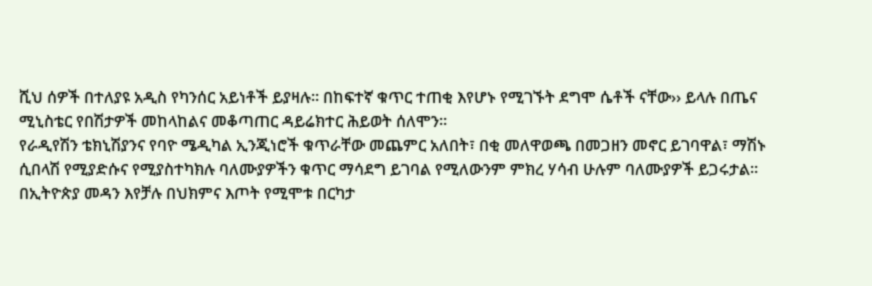ሺህ ሰዎች በተለያዩ አዲስ የካንሰር አይነቶች ይያዛሉ። በከፍተኛ ቁጥር ተጠቂ እየሆኑ የሚገኙት ደግሞ ሴቶች ናቸው›› ይላሉ በጤና ሚኒስቴር የበሽታዎች መከላከልና መቆጣጠር ዳይሬክተር ሕይወት ሰለሞን።
የራዲየሽን ቴክኒሽያንና የባዮ ሜዲካል ኢንጂነሮች ቁጥራቸው መጨምር አለበት፣ በቂ መለዋወጫ በመጋዘን መኖር ይገባዋል፣ ማሽኑ ሲበላሽ የሚያድሱና የሚያስተካክሉ ባለሙያዎችን ቁጥር ማሳደግ ይገባል የሚለውንም ምክረ ሃሳብ ሁሉም ባለሙያዎች ይጋሩታል።
በኢትዮጵያ መዳን እየቻሉ በህክምና እጦት የሚሞቱ በርካታ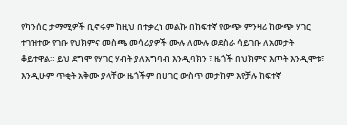የካንሰር ታማሚዎች ቢኖሩም ከዚህ በተቃረነ መልኩ በከፍተኛ የውጭ ምንዛሪ ከውጭ ሃገር ተገዝተው የገቡ የህክምና መስጫ መሳሪያዎች ሙሉ ለሙሉ ወደስራ ሳይገቡ ለአመታት ቆይተዋል። ይህ ደግሞ የሃገር ሃብት ያለአግባብ እንዲባክን ፣ ዜጎች በህክምና እጦት እንዲሞቱ፣ እንዲሁም ጥቂት አቅሙ ያላቸው ዜጎችም በሀገር ውስጥ መታከም እየቻሉ ከፍተኛ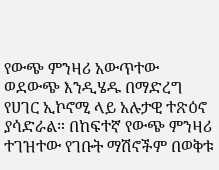የውጭ ምንዛሪ አውጥተው ወደውጭ እንዲሄዱ በማድረግ የሀገር ኢኮኖሚ ላይ አሉታዊ ተጽዕኖ ያሳድራል። በከፍተኛ የውጭ ምንዛሪ ተገዝተው የገቡት ማሽኖችም በወቅቱ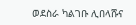ወደስራ ካልገቡ ሊበላሹና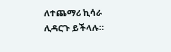ለተጨማሪ ኪሳራ ሊዳርጉ ይችላሉ።